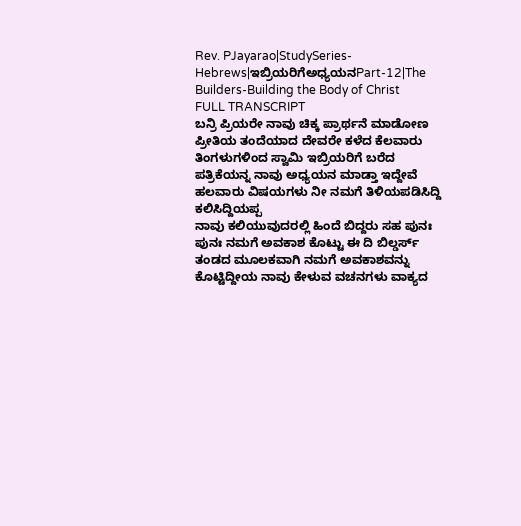Rev. PJayarao|StudySeries-Hebrews|ಇಬ್ರಿಯರಿಗೆಅಧ್ಯಯನPart-12|The Builders-Building the Body of Christ
FULL TRANSCRIPT
ಬನ್ರಿ ಪ್ರಿಯರೇ ನಾವು ಚಿಕ್ಕ ಪ್ರಾರ್ಥನೆ ಮಾಡೋಣ
ಪ್ರೀತಿಯ ತಂದೆಯಾದ ದೇವರೇ ಕಳೆದ ಕೆಲವಾರು
ತಿಂಗಳುಗಳಿಂದ ಸ್ವಾಮಿ ಇಬ್ರಿಯರಿಗೆ ಬರೆದ
ಪತ್ರಿಕೆಯನ್ನ ನಾವು ಅಧ್ಯಯನ ಮಾಡ್ತಾ ಇದ್ದೇವೆ
ಹಲವಾರು ವಿಷಯಗಳು ನೀ ನಮಗೆ ತಿಳಿಯಪಡಿಸಿದ್ದಿ
ಕಲಿಸಿದ್ದಿಯಪ್ಪ
ನಾವು ಕಲಿಯುವುದರಲ್ಲಿ ಹಿಂದೆ ಬಿದ್ದರು ಸಹ ಪುನಃ
ಪುನಃ ನಮಗೆ ಅವಕಾಶ ಕೊಟ್ಟು ಈ ದಿ ಬಿಲ್ಡರ್ಸ್
ತಂಡದ ಮೂಲಕವಾಗಿ ನಮಗೆ ಅವಕಾಶವನ್ನು
ಕೊಟ್ಟಿದ್ದೀಯ ನಾವು ಕೇಳುವ ವಚನಗಳು ವಾಕ್ಯದ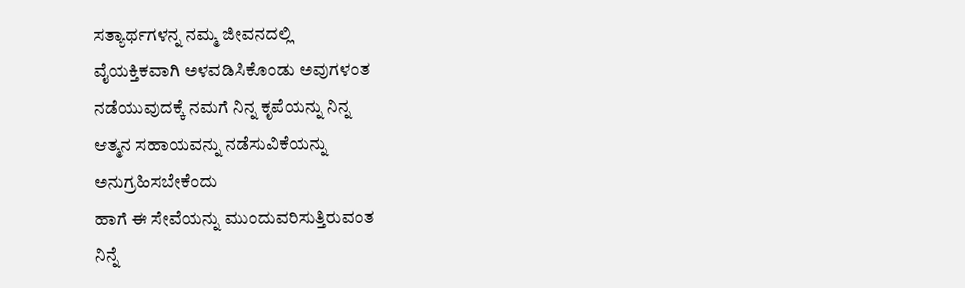ಸತ್ಯಾರ್ಥಗಳನ್ನ ನಮ್ಮ ಜೀವನದಲ್ಲಿ
ವೈಯಕ್ತಿಕವಾಗಿ ಅಳವಡಿಸಿಕೊಂಡು ಅವುಗಳಂತ
ನಡೆಯುವುದಕ್ಕೆ ನಮಗೆ ನಿನ್ನ ಕೃಪೆಯನ್ನು ನಿನ್ನ
ಆತ್ಮನ ಸಹಾಯವನ್ನು ನಡೆಸುವಿಕೆಯನ್ನು
ಅನುಗ್ರಹಿಸಬೇಕೆಂದು
ಹಾಗೆ ಈ ಸೇವೆಯನ್ನು ಮುಂದುವರಿಸುತ್ತಿರುವಂತ
ನಿನ್ನೆ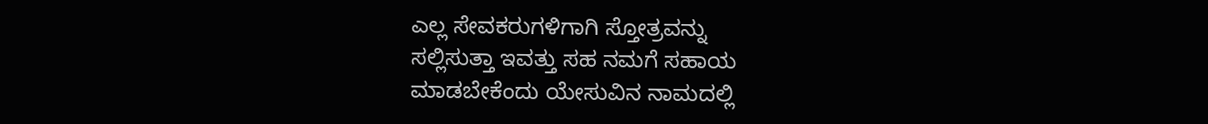ಎಲ್ಲ ಸೇವಕರುಗಳಿಗಾಗಿ ಸ್ತೋತ್ರವನ್ನು
ಸಲ್ಲಿಸುತ್ತಾ ಇವತ್ತು ಸಹ ನಮಗೆ ಸಹಾಯ
ಮಾಡಬೇಕೆಂದು ಯೇಸುವಿನ ನಾಮದಲ್ಲಿ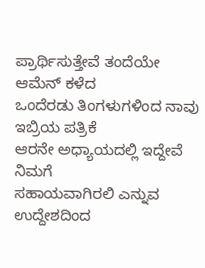ಪ್ರಾರ್ಥಿಸುತ್ತೇವೆ ತಂದೆಯೇ ಆಮೆನ್ ಕಳೆದ
ಒಂದೆರಡು ತಿಂಗಳುಗಳಿಂದ ನಾವು ಇಬ್ರಿಯ ಪತ್ರಿಕೆ
ಆರನೇ ಅಧ್ಯಾಯದಲ್ಲಿ ಇದ್ದೇವೆ ನಿಮಗೆ
ಸಹಾಯವಾಗಿರಲಿ ಎನ್ನುವ ಉದ್ದೇಶದಿಂದ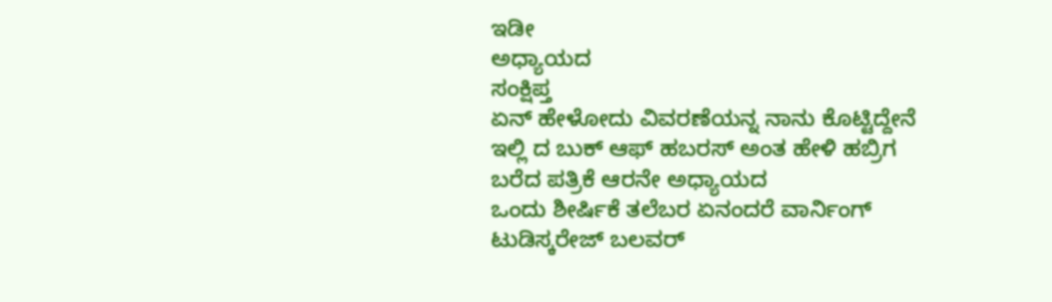ಇಡೀ
ಅಧ್ಯಾಯದ
ಸಂಕ್ಷಿಪ್ತ
ಏನ್ ಹೇಳೋದು ವಿವರಣೆಯನ್ನ ನಾನು ಕೊಟ್ಟಿದ್ದೇನೆ
ಇಲ್ಲಿ ದ ಬುಕ್ ಆಫ್ ಹಬರಸ್ ಅಂತ ಹೇಳಿ ಹಬ್ರಿಗ
ಬರೆದ ಪತ್ರಿಕೆ ಆರನೇ ಅಧ್ಯಾಯದ
ಒಂದು ಶೀರ್ಷಿಕೆ ತಲೆಬರ ಏನಂದರೆ ವಾರ್ನಿಂಗ್
ಟುಡಿಸ್ಕರೇಜ್ ಬಲವರ್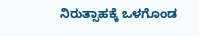ನಿರುತ್ಸಾಹಕ್ಕೆ ಒಳಗೊಂಡ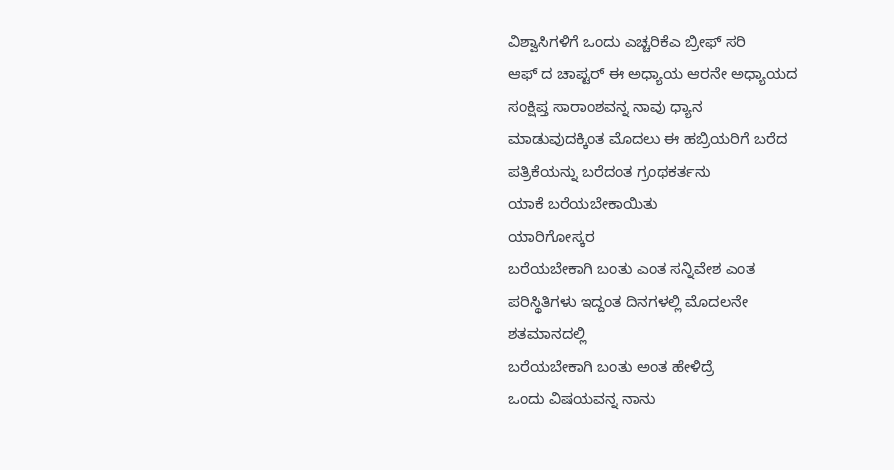ವಿಶ್ವಾಸಿಗಳಿಗೆ ಒಂದು ಎಚ್ಚರಿಕೆಎ ಬ್ರೀಫ್ ಸರಿ
ಆಫ್ ದ ಚಾಪ್ಟರ್ ಈ ಅಧ್ಯಾಯ ಆರನೇ ಅಧ್ಯಾಯದ
ಸಂಕ್ಷಿಪ್ತ ಸಾರಾಂಶವನ್ನ ನಾವು ಧ್ಯಾನ
ಮಾಡುವುದಕ್ಕಿಂತ ಮೊದಲು ಈ ಹಬ್ರಿಯರಿಗೆ ಬರೆದ
ಪತ್ರಿಕೆಯನ್ನು ಬರೆದಂತ ಗ್ರಂಥಕರ್ತನು
ಯಾಕೆ ಬರೆಯಬೇಕಾಯಿತು
ಯಾರಿಗೋಸ್ಕರ
ಬರೆಯಬೇಕಾಗಿ ಬಂತು ಎಂತ ಸನ್ನಿವೇಶ ಎಂತ
ಪರಿಸ್ಥಿತಿಗಳು ಇದ್ದಂತ ದಿನಗಳಲ್ಲಿ ಮೊದಲನೇ
ಶತಮಾನದಲ್ಲಿ
ಬರೆಯಬೇಕಾಗಿ ಬಂತು ಅಂತ ಹೇಳಿದ್ರೆ
ಒಂದು ವಿಷಯವನ್ನ ನಾನು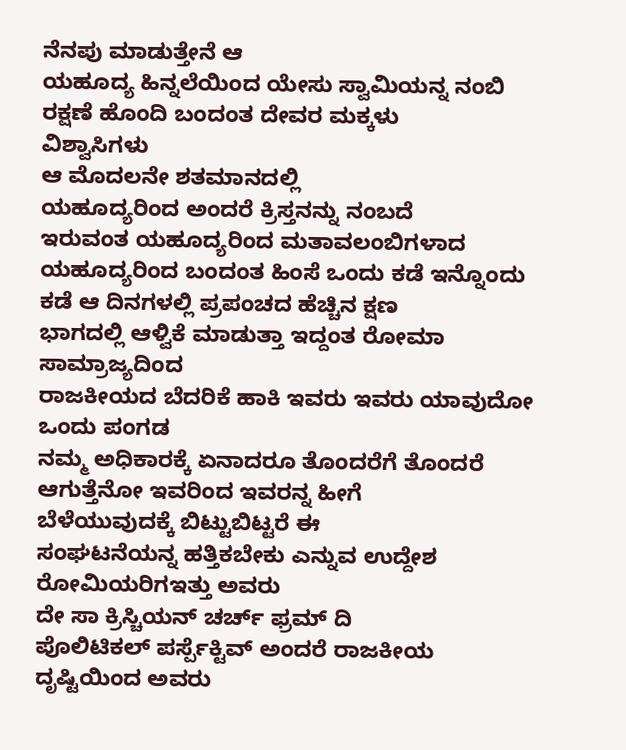ನೆನಪು ಮಾಡುತ್ತೇನೆ ಆ
ಯಹೂದ್ಯ ಹಿನ್ನಲೆಯಿಂದ ಯೇಸು ಸ್ವಾಮಿಯನ್ನ ನಂಬಿ
ರಕ್ಷಣೆ ಹೊಂದಿ ಬಂದಂತ ದೇವರ ಮಕ್ಕಳು
ವಿಶ್ವಾಸಿಗಳು
ಆ ಮೊದಲನೇ ಶತಮಾನದಲ್ಲಿ
ಯಹೂದ್ಯರಿಂದ ಅಂದರೆ ಕ್ರಿಸ್ತನನ್ನು ನಂಬದೆ
ಇರುವಂತ ಯಹೂದ್ಯರಿಂದ ಮತಾವಲಂಬಿಗಳಾದ
ಯಹೂದ್ಯರಿಂದ ಬಂದಂತ ಹಿಂಸೆ ಒಂದು ಕಡೆ ಇನ್ನೊಂದು
ಕಡೆ ಆ ದಿನಗಳಲ್ಲಿ ಪ್ರಪಂಚದ ಹೆಚ್ಚಿನ ಕ್ಷಣ
ಭಾಗದಲ್ಲಿ ಆಳ್ವಿಕೆ ಮಾಡುತ್ತಾ ಇದ್ದಂತ ರೋಮಾ
ಸಾಮ್ರಾಜ್ಯದಿಂದ
ರಾಜಕೀಯದ ಬೆದರಿಕೆ ಹಾಕಿ ಇವರು ಇವರು ಯಾವುದೋ
ಒಂದು ಪಂಗಡ
ನಮ್ಮ ಅಧಿಕಾರಕ್ಕೆ ಏನಾದರೂ ತೊಂದರೆಗೆ ತೊಂದರೆ
ಆಗುತ್ತೆನೋ ಇವರಿಂದ ಇವರನ್ನ ಹೀಗೆ
ಬೆಳೆಯುವುದಕ್ಕೆ ಬಿಟ್ಟುಬಿಟ್ಟರೆ ಈ
ಸಂಘಟನೆಯನ್ನ ಹತ್ತಿಕಬೇಕು ಎನ್ನುವ ಉದ್ದೇಶ
ರೋಮಿಯರಿಗಇತ್ತು ಅವರು
ದೇ ಸಾ ಕ್ರಿಸ್ಚಿಯನ್ ಚರ್ಚ್ ಫ್ರಮ್ ದಿ
ಪೊಲಿಟಿಕಲ್ ಪರ್ಸ್ಪೆಕ್ಟಿವ್ ಅಂದರೆ ರಾಜಕೀಯ
ದೃಷ್ಟಿಯಿಂದ ಅವರು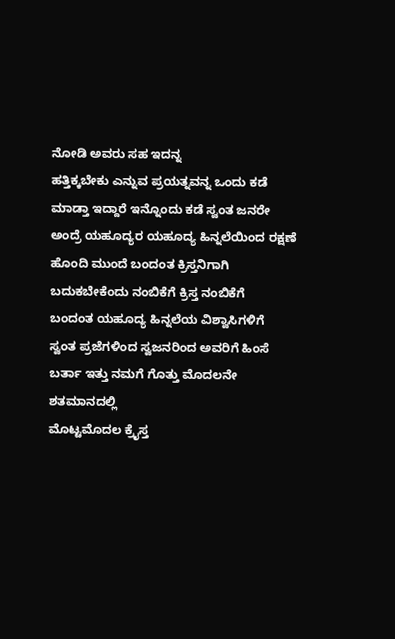ನೋಡಿ ಅವರು ಸಹ ಇದನ್ನ
ಹತ್ತಿಕ್ಕಬೇಕು ಎನ್ನುವ ಪ್ರಯತ್ನವನ್ನ ಒಂದು ಕಡೆ
ಮಾಡ್ತಾ ಇದ್ದಾರೆ ಇನ್ನೊಂದು ಕಡೆ ಸ್ವಂತ ಜನರೇ
ಅಂದ್ರೆ ಯಹೂದ್ಯರ ಯಹೂದ್ಯ ಹಿನ್ನಲೆಯಿಂದ ರಕ್ಷಣೆ
ಹೊಂದಿ ಮುಂದೆ ಬಂದಂತ ಕ್ರಿಸ್ತನಿಗಾಗಿ
ಬದುಕಬೇಕೆಂದು ನಂಬಿಕೆಗೆ ಕ್ರಿಸ್ತ ನಂಬಿಕೆಗೆ
ಬಂದಂತ ಯಹೂದ್ಯ ಹಿನ್ನಲೆಯ ವಿಶ್ವಾಸಿಗಳಿಗೆ
ಸ್ವಂತ ಪ್ರಜೆಗಳಿಂದ ಸ್ವಜನರಿಂದ ಅವರಿಗೆ ಹಿಂಸೆ
ಬರ್ತಾ ಇತ್ತು ನಮಗೆ ಗೊತ್ತು ಮೊದಲನೇ
ಶತಮಾನದಲ್ಲಿ
ಮೊಟ್ಟಮೊದಲ ಕ್ರೈಸ್ತ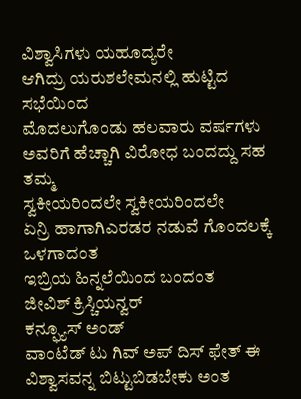ವಿಶ್ವಾಸಿಗಳು ಯಹೂದ್ಯರೇ
ಆಗಿದ್ರು ಯರುಶಲೇಮನಲ್ಲಿ ಹುಟ್ಟಿದ ಸಭೆಯಿಂದ
ಮೊದಲುಗೊಂಡು ಹಲವಾರು ವರ್ಷಗಳು
ಅವರಿಗೆ ಹೆಚ್ಚಾಗಿ ವಿರೋಧ ಬಂದದ್ದು ಸಹ ತಮ್ಮ
ಸ್ವಕೀಯರಿಂದಲೇ ಸ್ವಕೀಯರಿಂದಲೇ
ಏನ್ರಿ ಹಾಗಾಗಿಎರಡರ ನಡುವೆ ಗೊಂದಲಕ್ಕೆ ಒಳಗಾದಂತ
ಇಬ್ರಿಯ ಹಿನ್ನಲೆಯಿಂದ ಬಂದಂತ
ಜೀವಿಶ್ ಕ್ರಿಸ್ಚಿಯನ್ವರ್
ಕನ್ಫ್ಯೂಸ್ ಅಂಡ್
ವಾಂಟೆಡ್ ಟು ಗಿವ್ ಅಪ್ ದಿಸ್ ಫೇತ್ ಈ
ವಿಶ್ವಾಸವನ್ನ ಬಿಟ್ಟುಬಿಡಬೇಕು ಅಂತ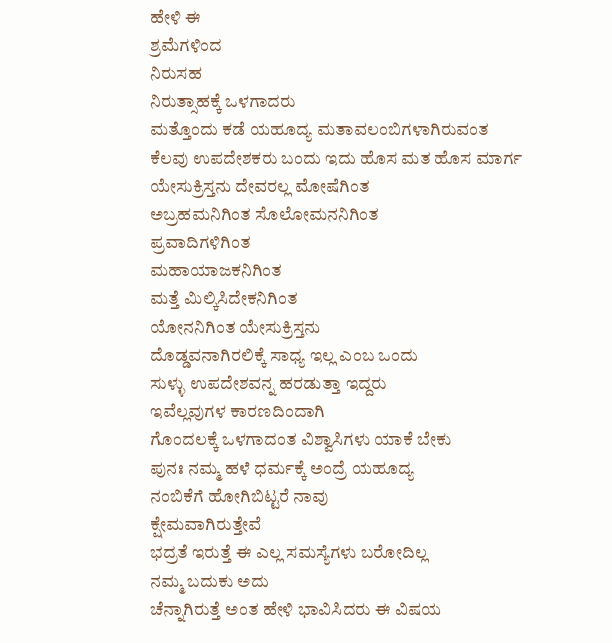ಹೇಳಿ ಈ
ಶ್ರಮೆಗಳಿಂದ
ನಿರುಸಹ
ನಿರುತ್ಸಾಹಕ್ಕೆ ಒಳಗಾದರು
ಮತ್ತೊಂದು ಕಡೆ ಯಹೂದ್ಯ ಮತಾವಲಂಬಿಗಳಾಗಿರುವಂತ
ಕೆಲವು ಉಪದೇಶಕರು ಬಂದು ಇದು ಹೊಸ ಮತ ಹೊಸ ಮಾರ್ಗ
ಯೇಸುಕ್ರಿಸ್ತನು ದೇವರಲ್ಲ ಮೋಷೆಗಿಂತ
ಅಬ್ರಹಮನಿಗಿಂತ ಸೊಲೋಮನನಿಗಿಂತ
ಪ್ರವಾದಿಗಳಿಗಿಂತ
ಮಹಾಯಾಜಕನಿಗಿಂತ
ಮತ್ತೆ ಮಿಲ್ಕಿಸಿದೇಕನಿಗಿಂತ
ಯೋನನಿಗಿಂತ ಯೇಸುಕ್ರಿಸ್ತನು
ದೊಡ್ಡವನಾಗಿರಲಿಕ್ಕೆ ಸಾಧ್ಯ ಇಲ್ಲ ಎಂಬ ಒಂದು
ಸುಳ್ಳು ಉಪದೇಶವನ್ನ ಹರಡುತ್ತಾ ಇದ್ದರು
ಇವೆಲ್ಲವುಗಳ ಕಾರಣದಿಂದಾಗಿ
ಗೊಂದಲಕ್ಕೆ ಒಳಗಾದಂತ ವಿಶ್ವಾಸಿಗಳು ಯಾಕೆ ಬೇಕು
ಪುನಃ ನಮ್ಮ ಹಳೆ ಧರ್ಮಕ್ಕೆ ಅಂದ್ರೆ ಯಹೂದ್ಯ
ನಂಬಿಕೆಗೆ ಹೋಗಿಬಿಟ್ಟರೆ ನಾವು
ಕ್ಷೇಮವಾಗಿರುತ್ತೇವೆ
ಭದ್ರತೆ ಇರುತ್ತೆ ಈ ಎಲ್ಲ ಸಮಸ್ಯೆಗಳು ಬರೋದಿಲ್ಲ
ನಮ್ಮ ಬದುಕು ಅದು
ಚೆನ್ನಾಗಿರುತ್ತೆ ಅಂತ ಹೇಳಿ ಭಾವಿಸಿದರು ಈ ವಿಷಯ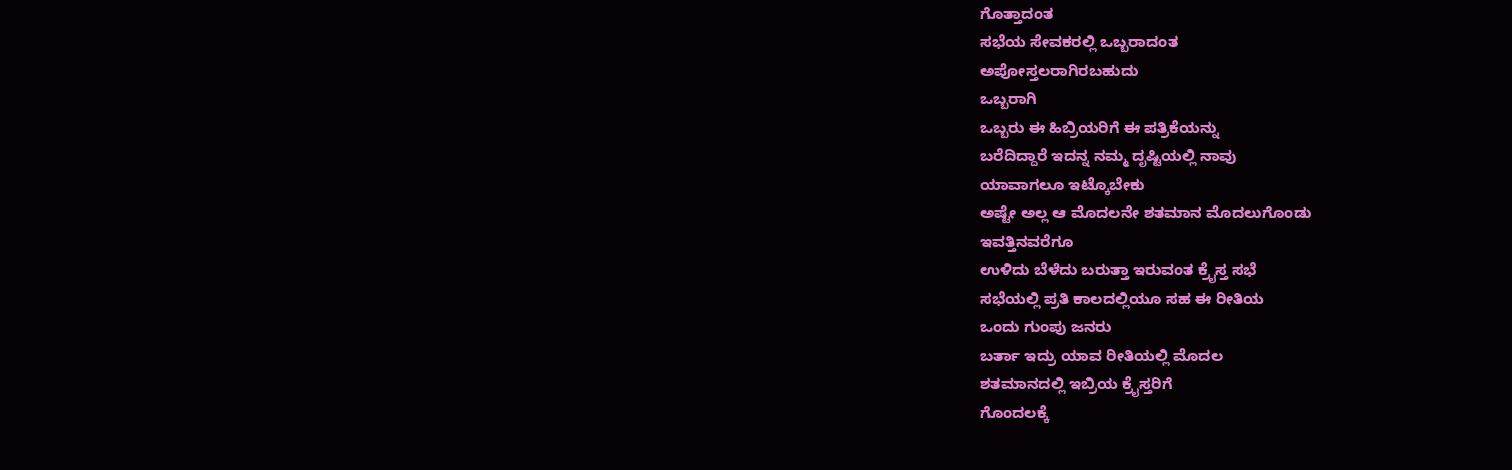ಗೊತ್ತಾದಂತ
ಸಭೆಯ ಸೇವಕರಲ್ಲಿ ಒಬ್ಬರಾದಂತ
ಅಪೋಸ್ತಲರಾಗಿರಬಹುದು
ಒಬ್ಬರಾಗಿ
ಒಬ್ಬರು ಈ ಹಿಬ್ರಿಯರಿಗೆ ಈ ಪತ್ರಿಕೆಯನ್ನು
ಬರೆದಿದ್ದಾರೆ ಇದನ್ನ ನಮ್ಮ ದೃಷ್ಟಿಯಲ್ಲಿ ನಾವು
ಯಾವಾಗಲೂ ಇಟ್ಕೊಬೇಕು
ಅಷ್ಟೇ ಅಲ್ಲ ಆ ಮೊದಲನೇ ಶತಮಾನ ಮೊದಲುಗೊಂಡು
ಇವತ್ತಿನವರೆಗೂ
ಉಳಿದು ಬೆಳೆದು ಬರುತ್ತಾ ಇರುವಂತ ಕ್ರೈಸ್ತ ಸಭೆ
ಸಭೆಯಲ್ಲಿ ಪ್ರತಿ ಕಾಲದಲ್ಲಿಯೂ ಸಹ ಈ ರೀತಿಯ
ಒಂದು ಗುಂಪು ಜನರು
ಬರ್ತಾ ಇದ್ರು ಯಾವ ರೀತಿಯಲ್ಲಿ ಮೊದಲ
ಶತಮಾನದಲ್ಲಿ ಇಬ್ರಿಯ ಕ್ರೈಸ್ತರಿಗೆ
ಗೊಂದಲಕ್ಕೆ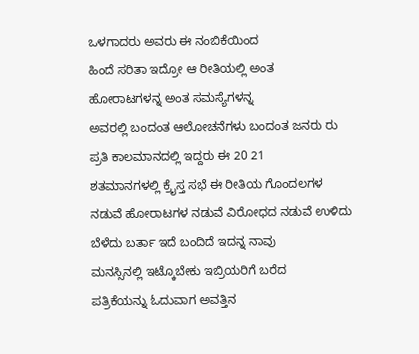ಒಳಗಾದರು ಅವರು ಈ ನಂಬಿಕೆಯಿಂದ
ಹಿಂದೆ ಸರಿತಾ ಇದ್ರೋ ಆ ರೀತಿಯಲ್ಲಿ ಅಂತ
ಹೋರಾಟಗಳನ್ನ ಅಂತ ಸಮಸ್ಯೆಗಳನ್ನ
ಅವರಲ್ಲಿ ಬಂದಂತ ಆಲೋಚನೆಗಳು ಬಂದಂತ ಜನರು ರು
ಪ್ರತಿ ಕಾಲಮಾನದಲ್ಲಿ ಇದ್ದರು ಈ 20 21
ಶತಮಾನಗಳಲ್ಲಿ ಕ್ರೈಸ್ತ ಸಭೆ ಈ ರೀತಿಯ ಗೊಂದಲಗಳ
ನಡುವೆ ಹೋರಾಟಗಳ ನಡುವೆ ವಿರೋಧದ ನಡುವೆ ಉಳಿದು
ಬೆಳೆದು ಬರ್ತಾ ಇದೆ ಬಂದಿದೆ ಇದನ್ನ ನಾವು
ಮನಸ್ಸಿನಲ್ಲಿ ಇಟ್ಕೊಬೇಕು ಇಬ್ರಿಯರಿಗೆ ಬರೆದ
ಪತ್ರಿಕೆಯನ್ನು ಓದುವಾಗ ಅವತ್ತಿನ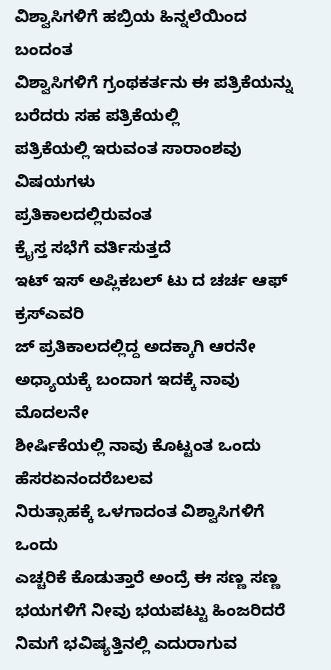ವಿಶ್ವಾಸಿಗಳಿಗೆ ಹಬ್ರಿಯ ಹಿನ್ನಲೆಯಿಂದ ಬಂದಂತ
ವಿಶ್ವಾಸಿಗಳಿಗೆ ಗ್ರಂಥಕರ್ತನು ಈ ಪತ್ರಿಕೆಯನ್ನು
ಬರೆದರು ಸಹ ಪತ್ರಿಕೆಯಲ್ಲಿ
ಪತ್ರಿಕೆಯಲ್ಲಿ ಇರುವಂತ ಸಾರಾಂಶವು ವಿಷಯಗಳು
ಪ್ರತಿಕಾಲದಲ್ಲಿರುವಂತ
ಕ್ರೈಸ್ತ ಸಭೆಗೆ ವರ್ತಿಸುತ್ತದೆ
ಇಟ್ ಇಸ್ ಅಪ್ಲಿಕಬಲ್ ಟು ದ ಚರ್ಚ ಆಫ್
ಕ್ರಸ್ಎವರಿ
ಜ್ ಪ್ರತಿಕಾಲದಲ್ಲಿದ್ದ ಅದಕ್ಕಾಗಿ ಆರನೇ
ಅಧ್ಯಾಯಕ್ಕೆ ಬಂದಾಗ ಇದಕ್ಕೆ ನಾವು ಮೊದಲನೇ
ಶೀರ್ಷಿಕೆಯಲ್ಲಿ ನಾವು ಕೊಟ್ಟಂತ ಒಂದು
ಹೆಸರಏನಂದರೆಬಲವ
ನಿರುತ್ಸಾಹಕ್ಕೆ ಒಳಗಾದಂತ ವಿಶ್ವಾಸಿಗಳಿಗೆ ಒಂದು
ಎಚ್ಚರಿಕೆ ಕೊಡುತ್ತಾರೆ ಅಂದ್ರೆ ಈ ಸಣ್ಣ ಸಣ್ಣ
ಭಯಗಳಿಗೆ ನೀವು ಭಯಪಟ್ಟು ಹಿಂಜರಿದರೆ
ನಿಮಗೆ ಭವಿಷ್ಯತ್ತಿನಲ್ಲಿ ಎದುರಾಗುವ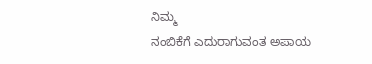ನಿಮ್ಮ
ನಂಬಿಕೆಗೆ ಎದುರಾಗುವಂತ ಅಪಾಯ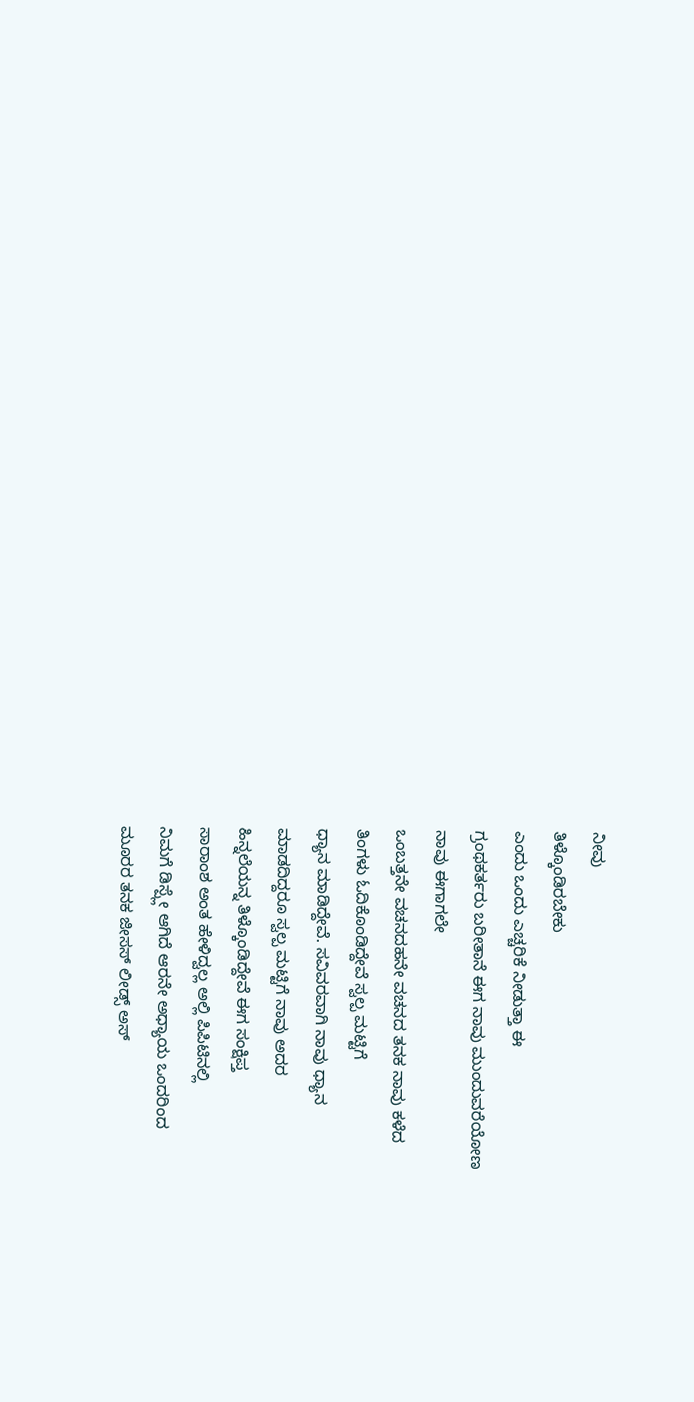ನೀವು
ತಿಳ್ಕೊಂಡಿರಬೇಕು
ಎಂದು ಒಂದು ಎಚ್ಚರಿಕೆ ನೀಡುತ್ತಾ ಈ
ಗ್ರಂಥಕರ್ತರು ಬರೀತಾನೆ ಈಗ ನಾವು ಮುಂದುವರೆಯೋಣ
ನಾವು ಈಗಾಗಲೇ
ಒಂಬತ್ತನೇ ವಚನದಹನೇ ವಚನದ ತನಕ ನಾವು ಕಳೆದ
ತಿಂಗಳು ಓದಿಕೊಂಡಿದ್ದೇವೆ ಸ್ವಲ್ಪ ಮಟ್ಟಿಗೆ
ಧ್ಯಾನ ಮಾಡಿದ್ದೇವೆ. ಸವಿವರವಾಗಿ ನಾವು ಧ್ಯಾನ
ಮಾಡದಿದ್ದರೂ ಸ್ವಲ್ಪ ಮಟ್ಟಿಗೆ ನಾವು ಅದರ
ಹಿನ್ನಲೆಯನ್ನ ತಿಳ್ಕೊಂಡಿದ್ದೇವೆ ಈಗ ಸಂಕ್ಷಿಪ್ತ
ಸಾರಾಂಶ ಅಂತ ಹೇಳಿದ್ವಲ್ಲ ಅಲ್ಲಿ ಪಿಪಿಟಿನಲ್ಲಿ
ನಿಮಗೆ ಡಿಸ್ಪ್ಲೇ ಆಗಿದೆ ಆರನೇ ಅಧ್ಯಾಯ ಒಂದರಿಂದ
ಮೂರರ ತನಕ ಜೀಸಸ್ ಲೀಡ್ಸ್ ಅಸ್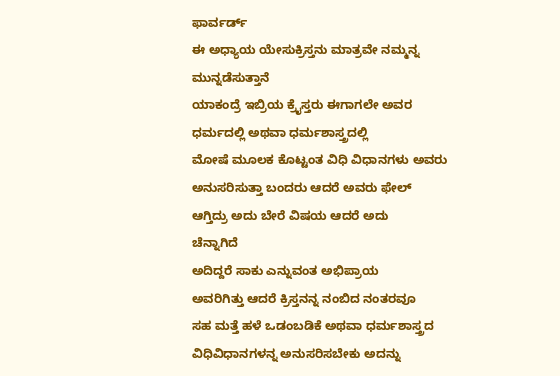ಫಾರ್ವರ್ಡ್
ಈ ಅಧ್ಯಾಯ ಯೇಸುಕ್ರಿಸ್ತನು ಮಾತ್ರವೇ ನಮ್ಮನ್ನ
ಮುನ್ನಡೆಸುತ್ತಾನೆ
ಯಾಕಂದ್ರೆ ಇಬ್ರಿಯ ಕ್ರೈಸ್ತರು ಈಗಾಗಲೇ ಅವರ
ಧರ್ಮದಲ್ಲಿ ಅಥವಾ ಧರ್ಮಶಾಸ್ತ್ರದಲ್ಲಿ
ಮೋಷೆ ಮೂಲಕ ಕೊಟ್ಟಂತ ವಿಧಿ ವಿಧಾನಗಳು ಅವರು
ಅನುಸರಿಸುತ್ತಾ ಬಂದರು ಆದರೆ ಅವರು ಫೇಲ್
ಆಗ್ತಿದ್ರು ಅದು ಬೇರೆ ವಿಷಯ ಆದರೆ ಅದು
ಚೆನ್ನಾಗಿದೆ
ಅದಿದ್ದರೆ ಸಾಕು ಎನ್ನುವಂತ ಅಭಿಪ್ರಾಯ
ಅವರಿಗಿತ್ತು ಆದರೆ ಕ್ರಿಸ್ತನನ್ನ ನಂಬಿದ ನಂತರವೂ
ಸಹ ಮತ್ತೆ ಹಳೆ ಒಡಂಬಡಿಕೆ ಅಥವಾ ಧರ್ಮಶಾಸ್ತ್ರದ
ವಿಧಿವಿಧಾನಗಳನ್ನ ಅನುಸರಿಸಬೇಕು ಅದನ್ನು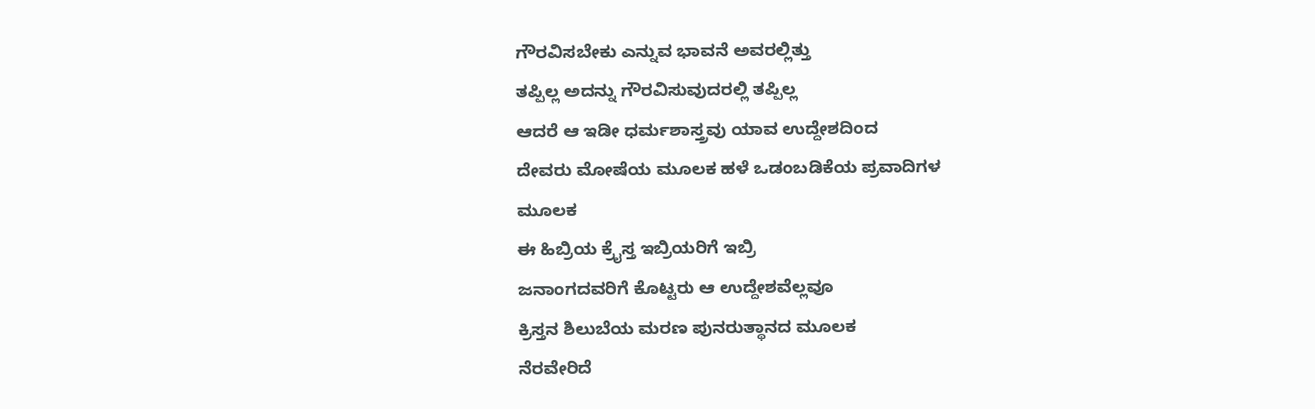ಗೌರವಿಸಬೇಕು ಎನ್ನುವ ಭಾವನೆ ಅವರಲ್ಲಿತ್ತು
ತಪ್ಪಿಲ್ಲ ಅದನ್ನು ಗೌರವಿಸುವುದರಲ್ಲಿ ತಪ್ಪಿಲ್ಲ
ಆದರೆ ಆ ಇಡೀ ಧರ್ಮಶಾಸ್ತ್ರವು ಯಾವ ಉದ್ದೇಶದಿಂದ
ದೇವರು ಮೋಷೆಯ ಮೂಲಕ ಹಳೆ ಒಡಂಬಡಿಕೆಯ ಪ್ರವಾದಿಗಳ
ಮೂಲಕ
ಈ ಹಿಬ್ರಿಯ ಕ್ರೈಸ್ತ ಇಬ್ರಿಯರಿಗೆ ಇಬ್ರಿ
ಜನಾಂಗದವರಿಗೆ ಕೊಟ್ಟರು ಆ ಉದ್ದೇಶವೆಲ್ಲವೂ
ಕ್ರಿಸ್ತನ ಶಿಲುಬೆಯ ಮರಣ ಪುನರುತ್ಥಾನದ ಮೂಲಕ
ನೆರವೇರಿದೆ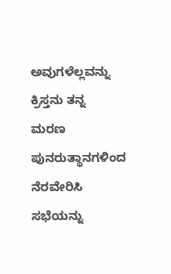ಅವುಗಳೆಲ್ಲವನ್ನು ಕ್ರಿಸ್ತನು ತನ್ನ
ಮರಣ ಪುನರುತ್ಥಾನಗಳಿಂದ
ನೆರವೇರಿಸಿ ಸಭೆಯನ್ನು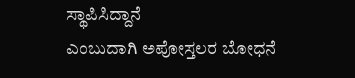ಸ್ಥಾಪಿಸಿದ್ದಾನೆ
ಎಂಬುದಾಗಿ ಅಪೋಸ್ತಲರ ಬೋಧನೆ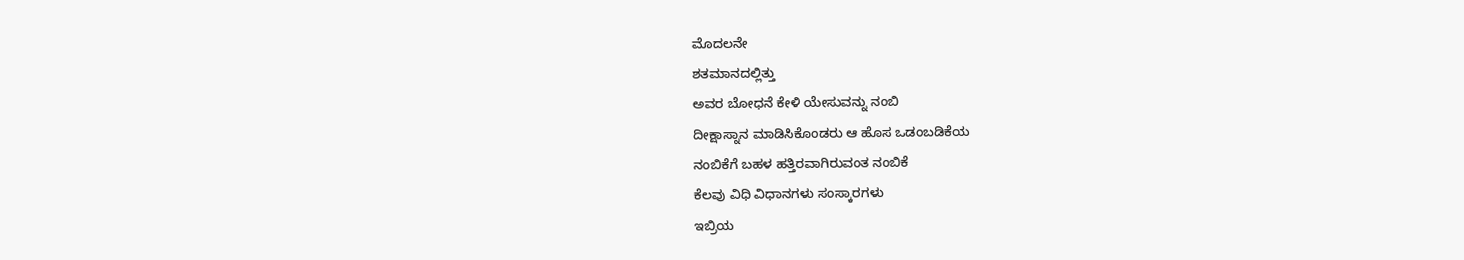ಮೊದಲನೇ
ಶತಮಾನದಲ್ಲಿತ್ತು
ಅವರ ಬೋಧನೆ ಕೇಳಿ ಯೇಸುವನ್ನು ನಂಬಿ
ದೀಕ್ಷಾಸ್ನಾನ ಮಾಡಿಸಿಕೊಂಡರು ಆ ಹೊಸ ಒಡಂಬಡಿಕೆಯ
ನಂಬಿಕೆಗೆ ಬಹಳ ಹತ್ತಿರವಾಗಿರುವಂತ ನಂಬಿಕೆ
ಕೆಲವು ವಿಧಿ ವಿಧಾನಗಳು ಸಂಸ್ಕಾರಗಳು
ಇಬ್ರಿಯ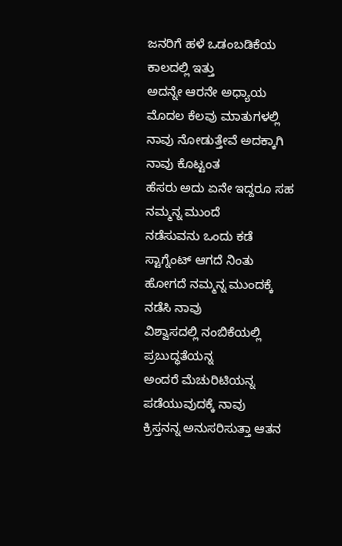ಜನರಿಗೆ ಹಳೆ ಒಡಂಬಡಿಕೆಯ ಕಾಲದಲ್ಲಿ ಇತ್ತು
ಅದನ್ನೇ ಆರನೇ ಅಧ್ಯಾಯ ಮೊದಲ ಕೆಲವು ಮಾತುಗಳಲ್ಲಿ
ನಾವು ನೋಡುತ್ತೇವೆ ಅದಕ್ಕಾಗಿ ನಾವು ಕೊಟ್ಟಂತ
ಹೆಸರು ಅದು ಏನೇ ಇದ್ದರೂ ಸಹ ನಮ್ಮನ್ನ ಮುಂದೆ
ನಡೆಸುವನು ಒಂದು ಕಡೆ ಸ್ಟಾಗ್ನೆಂಟ್ ಆಗದೆ ನಿಂತು
ಹೋಗದೆ ನಮ್ಮನ್ನ ಮುಂದಕ್ಕೆ ನಡೆಸಿ ನಾವು
ವಿಶ್ವಾಸದಲ್ಲಿ ನಂಬಿಕೆಯಲ್ಲಿ ಪ್ರಬುದ್ಧತೆಯನ್ನ
ಅಂದರೆ ಮೆಚುರಿಟಿಯನ್ನ ಪಡೆಯುವುದಕ್ಕೆ ನಾವು
ಕ್ರಿಸ್ತನನ್ನ ಅನುಸರಿಸುತ್ತಾ ಆತನ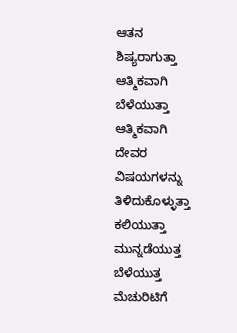ಆತನ
ಶಿಷ್ಯರಾಗುತ್ತಾ ಆತ್ಮಿಕವಾಗಿ ಬೆಳೆಯುತ್ತಾ
ಆತ್ಮಿಕವಾಗಿ
ದೇವರ ವಿಷಯಗಳನ್ನು ತಿಳಿದುಕೊಳ್ಳುತ್ತಾ
ಕಲಿಯುತ್ತಾ ಮುನ್ನಡೆಯುತ್ತ ಬೆಳೆಯುತ್ತ
ಮೆಚುರಿಟಿಗೆ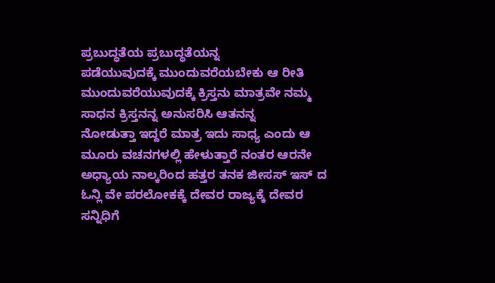ಪ್ರಬುದ್ಧತೆಯ ಪ್ರಬುದ್ಧತೆಯನ್ನ
ಪಡೆಯುವುದಕ್ಕೆ ಮುಂದುವರೆಯಬೇಕು ಆ ರೀತಿ
ಮುಂದುವರೆಯುವುದಕ್ಕೆ ಕ್ರಿಸ್ತನು ಮಾತ್ರವೇ ನಮ್ಮ
ಸಾಧನ ಕ್ರಿಸ್ತನನ್ನ ಅನುಸರಿಸಿ ಆತನನ್ನ
ನೋಡುತ್ತಾ ಇದ್ದರೆ ಮಾತ್ರ ಇದು ಸಾಧ್ಯ ಎಂದು ಆ
ಮೂರು ವಚನಗಳಲ್ಲಿ ಹೇಳುತ್ತಾರೆ ನಂತರ ಆರನೇ
ಅಧ್ಯಾಯ ನಾಲ್ಕರಿಂದ ಹತ್ತರ ತನಕ ಜೀಸಸ್ ಇಸ್ ದ
ಓನ್ಲಿ ವೇ ಪರಲೋಕಕ್ಕೆ ದೇವರ ರಾಜ್ಯಕ್ಕೆ ದೇವರ
ಸನ್ನಿಧಿಗೆ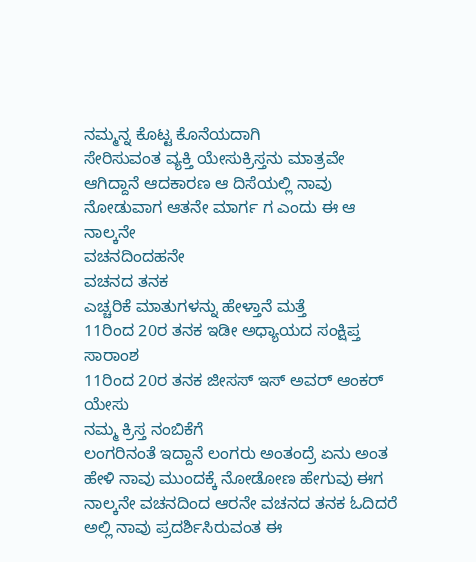ನಮ್ಮನ್ನ ಕೊಟ್ಟ ಕೊನೆಯದಾಗಿ
ಸೇರಿಸುವಂತ ವ್ಯಕ್ತಿ ಯೇಸುಕ್ರಿಸ್ತನು ಮಾತ್ರವೇ
ಆಗಿದ್ದಾನೆ ಆದಕಾರಣ ಆ ದಿಸೆಯಲ್ಲಿ ನಾವು
ನೋಡುವಾಗ ಆತನೇ ಮಾರ್ಗ ಗ ಎಂದು ಈ ಆ ನಾಲ್ಕನೇ
ವಚನದಿಂದಹನೇ
ವಚನದ ತನಕ
ಎಚ್ಚರಿಕೆ ಮಾತುಗಳನ್ನು ಹೇಳ್ತಾನೆ ಮತ್ತೆ
11ರಿಂದ 20ರ ತನಕ ಇಡೀ ಅಧ್ಯಾಯದ ಸಂಕ್ಷಿಪ್ತ
ಸಾರಾಂಶ
11ರಿಂದ 20ರ ತನಕ ಜೀಸಸ್ ಇಸ್ ಅವರ್ ಆಂಕರ್ ಯೇಸು
ನಮ್ಮ ಕ್ರಿಸ್ತ ನಂಬಿಕೆಗೆ
ಲಂಗರಿನಂತೆ ಇದ್ದಾನೆ ಲಂಗರು ಅಂತಂದ್ರೆ ಏನು ಅಂತ
ಹೇಳಿ ನಾವು ಮುಂದಕ್ಕೆ ನೋಡೋಣ ಹೇಗುವು ಈಗ
ನಾಲ್ಕನೇ ವಚನದಿಂದ ಆರನೇ ವಚನದ ತನಕ ಓದಿದರೆ
ಅಲ್ಲಿ ನಾವು ಪ್ರದರ್ಶಿಸಿರುವಂತ ಈ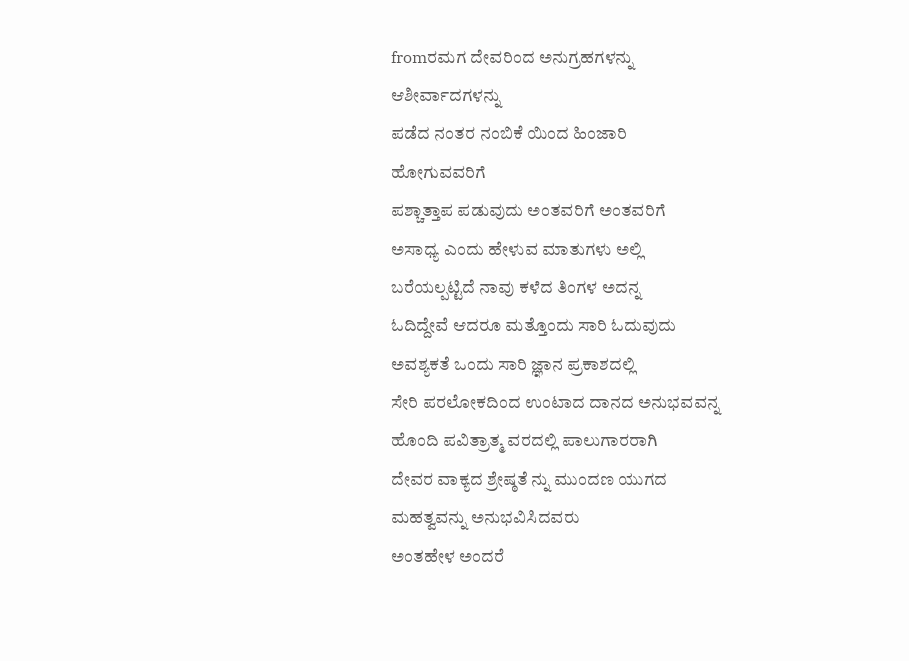fromರಮಗ ದೇವರಿಂದ ಅನುಗ್ರಹಗಳನ್ನು
ಆಶೀರ್ವಾದಗಳನ್ನು
ಪಡೆದ ನಂತರ ನಂಬಿಕೆ ಯಿಂದ ಹಿಂಜಾರಿ
ಹೋಗುವವರಿಗೆ
ಪಶ್ಚಾತ್ತಾಪ ಪಡುವುದು ಅಂತವರಿಗೆ ಅಂತವರಿಗೆ
ಅಸಾಧ್ಯ ಎಂದು ಹೇಳುವ ಮಾತುಗಳು ಅಲ್ಲಿ
ಬರೆಯಲ್ಪಟ್ಟಿದೆ ನಾವು ಕಳೆದ ತಿಂಗಳ ಅದನ್ನ
ಓದಿದ್ದೇವೆ ಆದರೂ ಮತ್ತೊಂದು ಸಾರಿ ಓದುವುದು
ಅವಶ್ಯಕತೆ ಒಂದು ಸಾರಿ ಜ್ಞಾನ ಪ್ರಕಾಶದಲ್ಲಿ
ಸೇರಿ ಪರಲೋಕದಿಂದ ಉಂಟಾದ ದಾನದ ಅನುಭವವನ್ನ
ಹೊಂದಿ ಪವಿತ್ರಾತ್ಮ ವರದಲ್ಲಿ ಪಾಲುಗಾರರಾಗಿ
ದೇವರ ವಾಕ್ಯದ ಶ್ರೇಷ್ಠತೆ ನ್ನು ಮುಂದಣ ಯುಗದ
ಮಹತ್ವವನ್ನು ಅನುಭವಿಸಿದವರು
ಅಂತಹೇಳ ಅಂದರೆ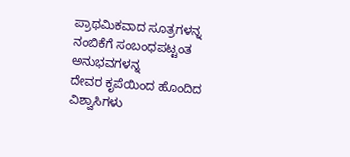ಪ್ರಾಥಮಿಕವಾದ ಸೂತ್ರಗಳನ್ನ
ನಂಬಿಕೆಗೆ ಸಂಬಂಧಪಟ್ಟಂತ ಅನುಭವಗಳನ್ನ
ದೇವರ ಕೃಪೆಯಿಂದ ಹೊಂದಿದ ವಿಶ್ವಾಸಿಗಳು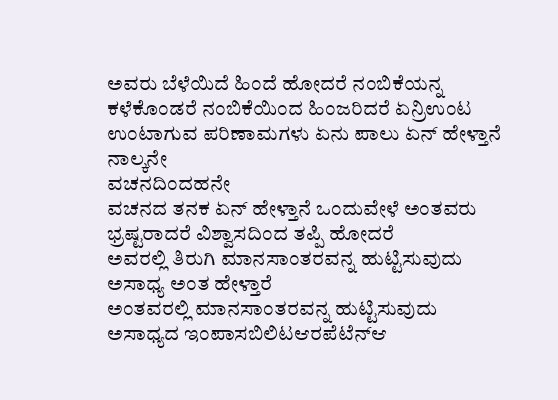ಅವರು ಬೆಳೆಯಿದೆ ಹಿಂದೆ ಹೋದರೆ ನಂಬಿಕೆಯನ್ನ
ಕಳೆಕೊಂಡರೆ ನಂಬಿಕೆಯಿಂದ ಹಿಂಜರಿದರೆ ಏನ್ರಿಉಂಟ
ಉಂಟಾಗುವ ಪರಿಣಾಮಗಳು ಏನು ಪಾಲು ಏನ್ ಹೇಳ್ತಾನೆ
ನಾಲ್ಕನೇ
ವಚನದಿಂದಹನೇ
ವಚನದ ತನಕ ಏನ್ ಹೇಳ್ತಾನೆ ಒಂದುವೇಳೆ ಅಂತವರು
ಭ್ರಷ್ಟರಾದರೆ ವಿಶ್ವಾಸದಿಂದ ತಪ್ಪಿ ಹೋದರೆ
ಅವರಲ್ಲಿ ತಿರುಗಿ ಮಾನಸಾಂತರವನ್ನ ಹುಟ್ಟಿಸುವುದು
ಅಸಾಧ್ಯ ಅಂತ ಹೇಳ್ತಾರೆ
ಅಂತವರಲ್ಲಿ ಮಾನಸಾಂತರವನ್ನ ಹುಟ್ಟಿಸುವುದು
ಅಸಾಧ್ಯದ ಇಂಪಾಸಬಿಲಿಟಆರಪೆಟೆನ್ಆ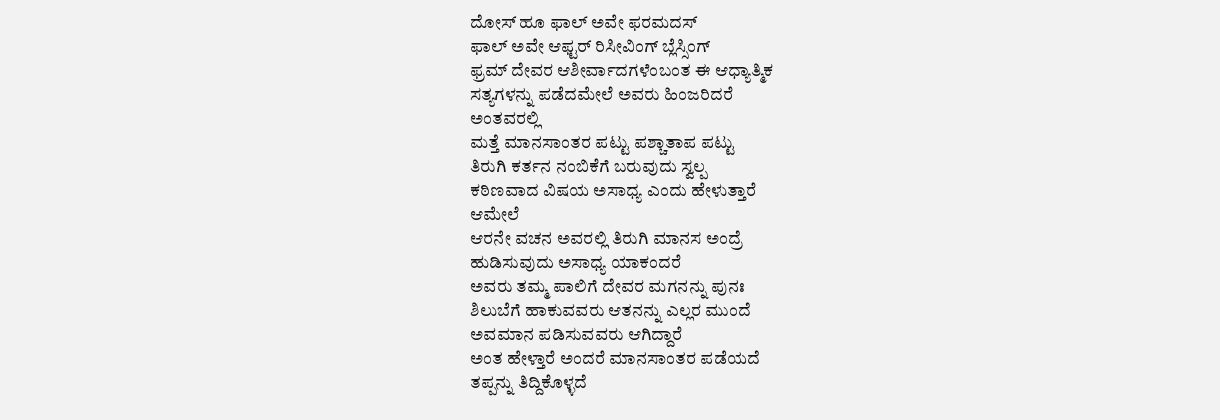ದೋಸ್ ಹೂ ಫಾಲ್ ಅವೇ ಫರಮದಸ್
ಫಾಲ್ ಅವೇ ಆಫ್ಟರ್ ರಿಸೀವಿಂಗ್ ಬ್ಲೆಸ್ಸಿಂಗ್
ಫ್ರಮ್ ದೇವರ ಆಶೀರ್ವಾದಗಳೆಂಬಂತ ಈ ಆಧ್ಯಾತ್ಮಿಕ
ಸತ್ಯಗಳನ್ನು ಪಡೆದಮೇಲೆ ಅವರು ಹಿಂಜರಿದರೆ
ಅಂತವರಲ್ಲಿ
ಮತ್ತೆ ಮಾನಸಾಂತರ ಪಟ್ಟು ಪಶ್ಚಾತಾಪ ಪಟ್ಟು
ತಿರುಗಿ ಕರ್ತನ ನಂಬಿಕೆಗೆ ಬರುವುದು ಸ್ವಲ್ಪ
ಕಠಿಣವಾದ ವಿಷಯ ಅಸಾಧ್ಯ ಎಂದು ಹೇಳುತ್ತಾರೆ
ಆಮೇಲೆ
ಆರನೇ ವಚನ ಅವರಲ್ಲಿ ತಿರುಗಿ ಮಾನಸ ಅಂದ್ರೆ
ಹುಡಿಸುವುದು ಅಸಾಧ್ಯ ಯಾಕಂದರೆ
ಅವರು ತಮ್ಮ ಪಾಲಿಗೆ ದೇವರ ಮಗನನ್ನು ಪುನಃ
ಶಿಲುಬೆಗೆ ಹಾಕುವವರು ಆತನನ್ನು ಎಲ್ಲರ ಮುಂದೆ
ಅವಮಾನ ಪಡಿಸುವವರು ಆಗಿದ್ದಾರೆ
ಅಂತ ಹೇಳ್ತಾರೆ ಅಂದರೆ ಮಾನಸಾಂತರ ಪಡೆಯದೆ
ತಪ್ಪನ್ನು ತಿದ್ದಿಕೊಳ್ಳದೆ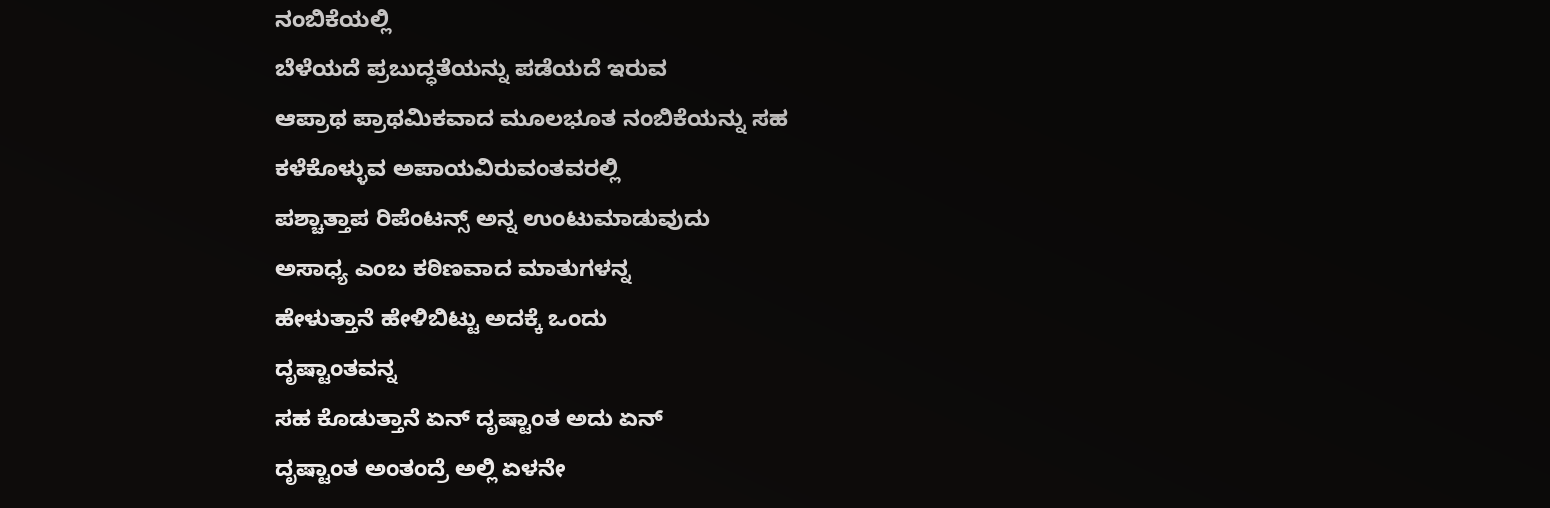ನಂಬಿಕೆಯಲ್ಲಿ
ಬೆಳೆಯದೆ ಪ್ರಬುದ್ಧತೆಯನ್ನು ಪಡೆಯದೆ ಇರುವ
ಆಪ್ರಾಥ ಪ್ರಾಥಮಿಕವಾದ ಮೂಲಭೂತ ನಂಬಿಕೆಯನ್ನು ಸಹ
ಕಳೆಕೊಳ್ಳುವ ಅಪಾಯವಿರುವಂತವರಲ್ಲಿ
ಪಶ್ಚಾತ್ತಾಪ ರಿಪೆಂಟನ್ಸ್ ಅನ್ನ ಉಂಟುಮಾಡುವುದು
ಅಸಾಧ್ಯ ಎಂಬ ಕಠಿಣವಾದ ಮಾತುಗಳನ್ನ
ಹೇಳುತ್ತಾನೆ ಹೇಳಿಬಿಟ್ಟು ಅದಕ್ಕೆ ಒಂದು
ದೃಷ್ಟಾಂತವನ್ನ
ಸಹ ಕೊಡುತ್ತಾನೆ ಏನ್ ದೃಷ್ಟಾಂತ ಅದು ಏನ್
ದೃಷ್ಟಾಂತ ಅಂತಂದ್ರೆ ಅಲ್ಲಿ ಏಳನೇ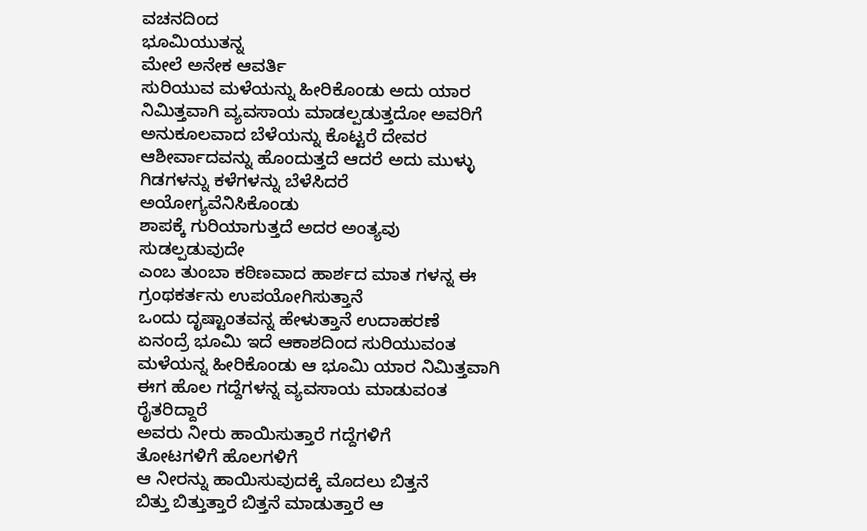ವಚನದಿಂದ
ಭೂಮಿಯುತನ್ನ
ಮೇಲೆ ಅನೇಕ ಆವರ್ತಿ
ಸುರಿಯುವ ಮಳೆಯನ್ನು ಹೀರಿಕೊಂಡು ಅದು ಯಾರ
ನಿಮಿತ್ತವಾಗಿ ವ್ಯವಸಾಯ ಮಾಡಲ್ಪಡುತ್ತದೋ ಅವರಿಗೆ
ಅನುಕೂಲವಾದ ಬೆಳೆಯನ್ನು ಕೊಟ್ಟರೆ ದೇವರ
ಆಶೀರ್ವಾದವನ್ನು ಹೊಂದುತ್ತದೆ ಆದರೆ ಅದು ಮುಳ್ಳು
ಗಿಡಗಳನ್ನು ಕಳೆಗಳನ್ನು ಬೆಳೆಸಿದರೆ
ಅಯೋಗ್ಯವೆನಿಸಿಕೊಂಡು
ಶಾಪಕ್ಕೆ ಗುರಿಯಾಗುತ್ತದೆ ಅದರ ಅಂತ್ಯವು
ಸುಡಲ್ಪಡುವುದೇ
ಎಂಬ ತುಂಬಾ ಕಠಿಣವಾದ ಹಾರ್ಶದ ಮಾತ ಗಳನ್ನ ಈ
ಗ್ರಂಥಕರ್ತನು ಉಪಯೋಗಿಸುತ್ತಾನೆ
ಒಂದು ದೃಷ್ಟಾಂತವನ್ನ ಹೇಳುತ್ತಾನೆ ಉದಾಹರಣೆ
ಏನಂದ್ರೆ ಭೂಮಿ ಇದೆ ಆಕಾಶದಿಂದ ಸುರಿಯುವಂತ
ಮಳೆಯನ್ನ ಹೀರಿಕೊಂಡು ಆ ಭೂಮಿ ಯಾರ ನಿಮಿತ್ತವಾಗಿ
ಈಗ ಹೊಲ ಗದ್ದೆಗಳನ್ನ ವ್ಯವಸಾಯ ಮಾಡುವಂತ
ರೈತರಿದ್ದಾರೆ
ಅವರು ನೀರು ಹಾಯಿಸುತ್ತಾರೆ ಗದ್ದೆಗಳಿಗೆ
ತೋಟಗಳಿಗೆ ಹೊಲಗಳಿಗೆ
ಆ ನೀರನ್ನು ಹಾಯಿಸುವುದಕ್ಕೆ ಮೊದಲು ಬಿತ್ತನೆ
ಬಿತ್ತು ಬಿತ್ತುತ್ತಾರೆ ಬಿತ್ತನೆ ಮಾಡುತ್ತಾರೆ ಆ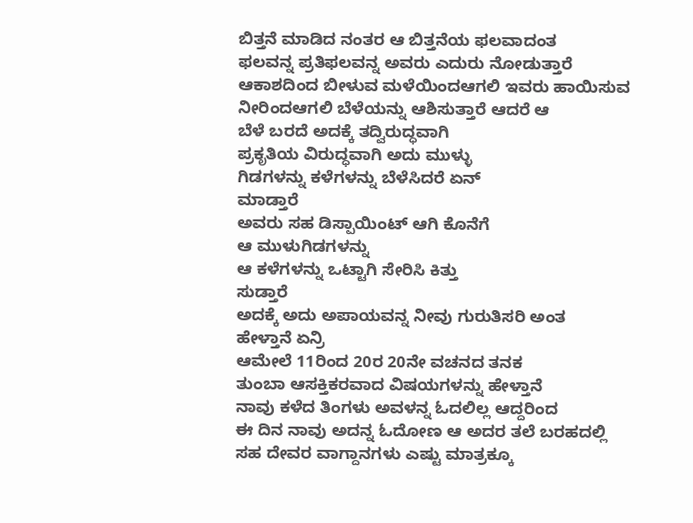ಬಿತ್ತನೆ ಮಾಡಿದ ನಂತರ ಆ ಬಿತ್ತನೆಯ ಫಲವಾದಂತ
ಫಲವನ್ನ ಪ್ರತಿಫಲವನ್ನ ಅವರು ಎದುರು ನೋಡುತ್ತಾರೆ
ಆಕಾಶದಿಂದ ಬೀಳುವ ಮಳೆಯಿಂದಆಗಲಿ ಇವರು ಹಾಯಿಸುವ
ನೀರಿಂದಆಗಲಿ ಬೆಳೆಯನ್ನು ಆಶಿಸುತ್ತಾರೆ ಆದರೆ ಆ
ಬೆಳೆ ಬರದೆ ಅದಕ್ಕೆ ತದ್ವಿರುದ್ಧವಾಗಿ
ಪ್ರಕೃತಿಯ ವಿರುದ್ಧವಾಗಿ ಅದು ಮುಳ್ಳು
ಗಿಡಗಳನ್ನು ಕಳೆಗಳನ್ನು ಬೆಳೆಸಿದರೆ ಏನ್
ಮಾಡ್ತಾರೆ
ಅವರು ಸಹ ಡಿಸ್ಪಾಯಿಂಟ್ ಆಗಿ ಕೊನೆಗೆ
ಆ ಮುಳುಗಿಡಗಳನ್ನು
ಆ ಕಳೆಗಳನ್ನು ಒಟ್ಟಾಗಿ ಸೇರಿಸಿ ಕಿತ್ತು
ಸುಡ್ತಾರೆ
ಅದಕ್ಕೆ ಅದು ಅಪಾಯವನ್ನ ನೀವು ಗುರುತಿಸರಿ ಅಂತ
ಹೇಳ್ತಾನೆ ಏನ್ರಿ
ಆಮೇಲೆ 11ರಿಂದ 20ರ 20ನೇ ವಚನದ ತನಕ
ತುಂಬಾ ಆಸಕ್ತಿಕರವಾದ ವಿಷಯಗಳನ್ನು ಹೇಳ್ತಾನೆ
ನಾವು ಕಳೆದ ತಿಂಗಳು ಅವಳನ್ನ ಓದಲಿಲ್ಲ ಆದ್ದರಿಂದ
ಈ ದಿನ ನಾವು ಅದನ್ನ ಓದೋಣ ಆ ಅದರ ತಲೆ ಬರಹದಲ್ಲಿ
ಸಹ ದೇವರ ವಾಗ್ದಾನಗಳು ಎಷ್ಟು ಮಾತ್ರಕ್ಕೂ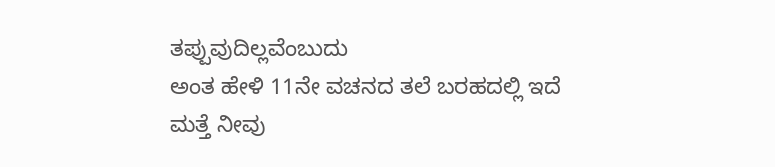ತಪ್ಪುವುದಿಲ್ಲವೆಂಬುದು
ಅಂತ ಹೇಳಿ 11ನೇ ವಚನದ ತಲೆ ಬರಹದಲ್ಲಿ ಇದೆ
ಮತ್ತೆ ನೀವು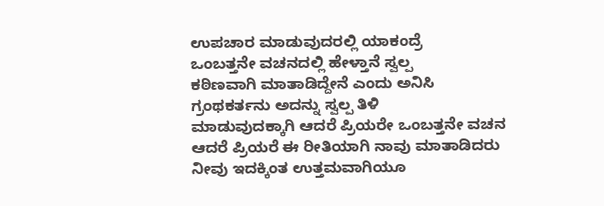ಉಪಚಾರ ಮಾಡುವುದರಲ್ಲಿ ಯಾಕಂದ್ರೆ
ಒಂಬತ್ತನೇ ವಚನದಲ್ಲಿ ಹೇಳ್ತಾನೆ ಸ್ವಲ್ಪ
ಕಠಿಣವಾಗಿ ಮಾತಾಡಿದ್ದೇನೆ ಎಂದು ಅನಿಸಿ
ಗ್ರಂಥಕರ್ತನು ಅದನ್ನು ಸ್ವಲ್ಪ ತಿಳಿ
ಮಾಡುವುದಕ್ಕಾಗಿ ಆದರೆ ಪ್ರಿಯರೇ ಒಂಬತ್ತನೇ ವಚನ
ಆದರೆ ಪ್ರಿಯರೆ ಈ ರೀತಿಯಾಗಿ ನಾವು ಮಾತಾಡಿದರು
ನೀವು ಇದಕ್ಕಿಂತ ಉತ್ತಮವಾಗಿಯೂ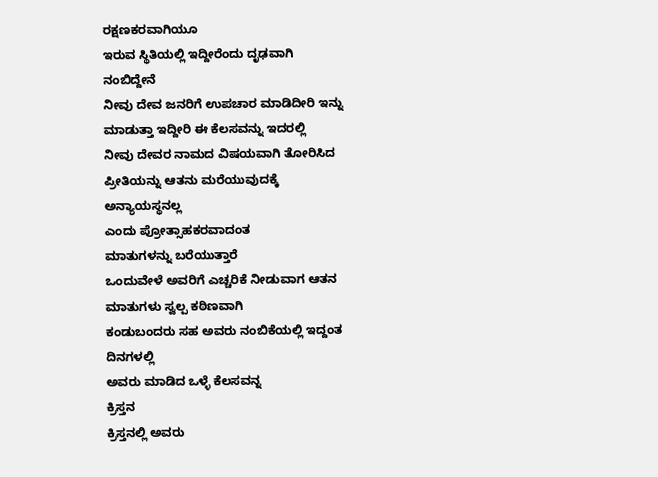ರಕ್ಷಣಕರವಾಗಿಯೂ
ಇರುವ ಸ್ಥಿತಿಯಲ್ಲಿ ಇದ್ದೀರೆಂದು ದೃಢವಾಗಿ
ನಂಬಿದ್ದೇನೆ
ನೀವು ದೇವ ಜನರಿಗೆ ಉಪಚಾರ ಮಾಡಿದೀರಿ ಇನ್ನು
ಮಾಡುತ್ತಾ ಇದ್ದೀರಿ ಈ ಕೆಲಸವನ್ನು ಇದರಲ್ಲಿ
ನೀವು ದೇವರ ನಾಮದ ವಿಷಯವಾಗಿ ತೋರಿಸಿದ
ಪ್ರೀತಿಯನ್ನು ಆತನು ಮರೆಯುವುದಕ್ಕೆ
ಅನ್ಯಾಯಸ್ಥನಲ್ಲ
ಎಂದು ಪ್ರೋತ್ಸಾಹಕರವಾದಂತ
ಮಾತುಗಳನ್ನು ಬರೆಯುತ್ತಾರೆ
ಒಂದುವೇಳೆ ಅವರಿಗೆ ಎಚ್ಚರಿಕೆ ನೀಡುವಾಗ ಆತನ
ಮಾತುಗಳು ಸ್ವಲ್ಪ ಕಠಿಣವಾಗಿ
ಕಂಡುಬಂದರು ಸಹ ಅವರು ನಂಬಿಕೆಯಲ್ಲಿ ಇದ್ದಂತ
ದಿನಗಳಲ್ಲಿ
ಅವರು ಮಾಡಿದ ಒಳ್ಳೆ ಕೆಲಸವನ್ನ
ಕ್ರಿಸ್ತನ
ಕ್ರಿಸ್ತನಲ್ಲಿ ಅವರು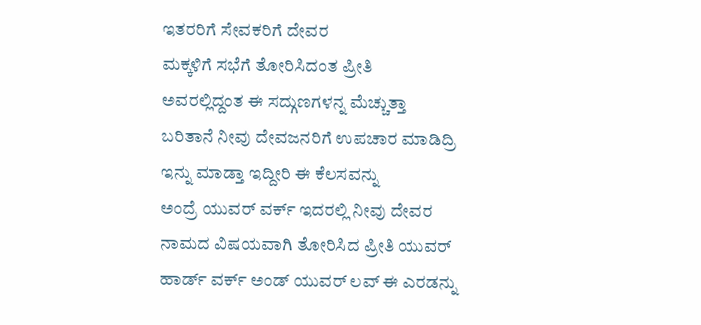ಇತರರಿಗೆ ಸೇವಕರಿಗೆ ದೇವರ
ಮಕ್ಕಳಿಗೆ ಸಭೆಗೆ ತೋರಿಸಿದಂತ ಪ್ರೀತಿ
ಅವರಲ್ಲಿದ್ದಂತ ಈ ಸದ್ಗುಣಗಳನ್ನ ಮೆಚ್ಚುತ್ತಾ
ಬರಿತಾನೆ ನೀವು ದೇವಜನರಿಗೆ ಉಪಚಾರ ಮಾಡಿದ್ರಿ
ಇನ್ನು ಮಾಡ್ತಾ ಇದ್ದೀರಿ ಈ ಕೆಲಸವನ್ನು
ಅಂದ್ರೆ ಯುವರ್ ವರ್ಕ್ ಇದರಲ್ಲಿ ನೀವು ದೇವರ
ನಾಮದ ವಿಷಯವಾಗಿ ತೋರಿಸಿದ ಪ್ರೀತಿ ಯುವರ್
ಹಾರ್ಡ್ ವರ್ಕ್ ಅಂಡ್ ಯುವರ್ ಲವ್ ಈ ಎರಡನ್ನು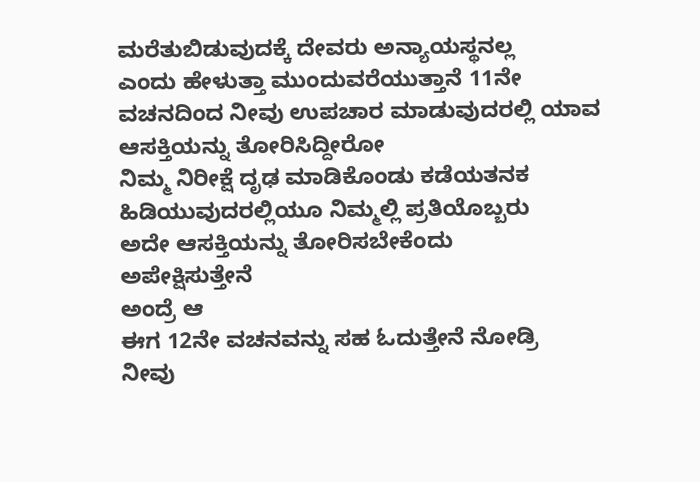ಮರೆತುಬಿಡುವುದಕ್ಕೆ ದೇವರು ಅನ್ಯಾಯಸ್ಥನಲ್ಲ
ಎಂದು ಹೇಳುತ್ತಾ ಮುಂದುವರೆಯುತ್ತಾನೆ 11ನೇ
ವಚನದಿಂದ ನೀವು ಉಪಚಾರ ಮಾಡುವುದರಲ್ಲಿ ಯಾವ
ಆಸಕ್ತಿಯನ್ನು ತೋರಿಸಿದ್ದೀರೋ
ನಿಮ್ಮ ನಿರೀಕ್ಷೆ ದೃಢ ಮಾಡಿಕೊಂಡು ಕಡೆಯತನಕ
ಹಿಡಿಯುವುದರಲ್ಲಿಯೂ ನಿಮ್ಮಲ್ಲಿ ಪ್ರತಿಯೊಬ್ಬರು
ಅದೇ ಆಸಕ್ತಿಯನ್ನು ತೋರಿಸಬೇಕೆಂದು
ಅಪೇಕ್ಷಿಸುತ್ತೇನೆ
ಅಂದ್ರೆ ಆ
ಈಗ 12ನೇ ವಚನವನ್ನು ಸಹ ಓದುತ್ತೇನೆ ನೋಡ್ರಿ
ನೀವು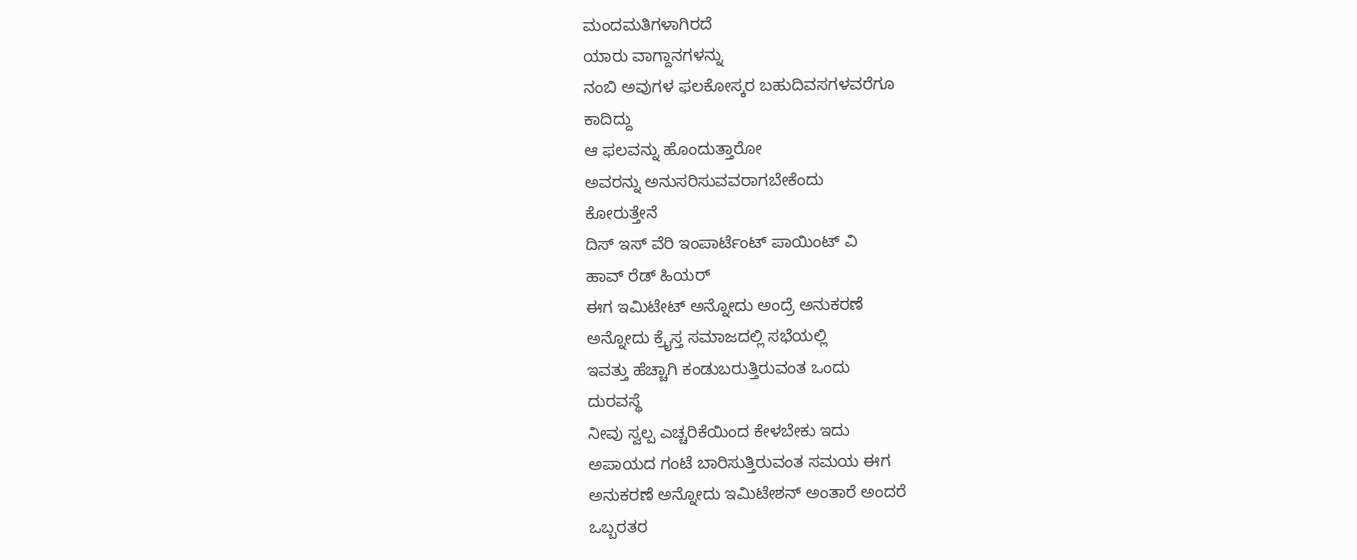ಮಂದಮತಿಗಳಾಗಿರದೆ
ಯಾರು ವಾಗ್ದಾನಗಳನ್ನು
ನಂಬಿ ಅವುಗಳ ಫಲಕೋಸ್ಕರ ಬಹುದಿವಸಗಳವರೆಗೂ
ಕಾದಿದ್ದು
ಆ ಫಲವನ್ನು ಹೊಂದುತ್ತಾರೋ
ಅವರನ್ನು ಅನುಸರಿಸುವವರಾಗಬೇಕೆಂದು
ಕೋರುತ್ತೇನೆ
ದಿಸ್ ಇಸ್ ವೆರಿ ಇಂಪಾರ್ಟೆಂಟ್ ಪಾಯಿಂಟ್ ವಿ
ಹಾವ್ ರೆಡ್ ಹಿಯರ್
ಈಗ ಇಮಿಟೇಟ್ ಅನ್ನೋದು ಅಂದ್ರೆ ಅನುಕರಣೆ
ಅನ್ನೋದು ಕ್ರೈಸ್ತ ಸಮಾಜದಲ್ಲಿ ಸಭೆಯಲ್ಲಿ
ಇವತ್ತು ಹೆಚ್ಚಾಗಿ ಕಂಡುಬರುತ್ತಿರುವಂತ ಒಂದು
ದುರವಸ್ಥೆ
ನೀವು ಸ್ವಲ್ಪ ಎಚ್ಚರಿಕೆಯಿಂದ ಕೇಳಬೇಕು ಇದು
ಅಪಾಯದ ಗಂಟೆ ಬಾರಿಸುತ್ತಿರುವಂತ ಸಮಯ ಈಗ
ಅನುಕರಣೆ ಅನ್ನೋದು ಇಮಿಟೇಶನ್ ಅಂತಾರೆ ಅಂದರೆ
ಒಬ್ಬರತರ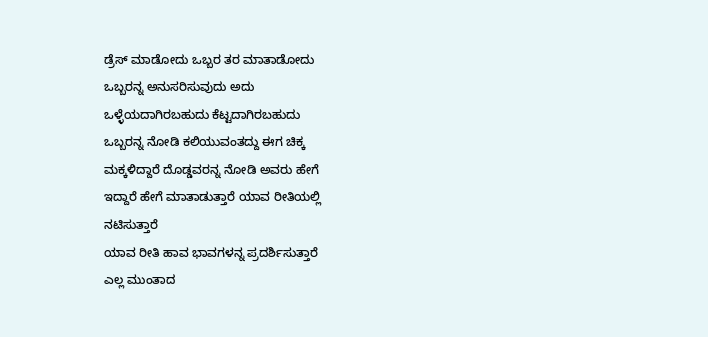ಡ್ರೆಸ್ ಮಾಡೋದು ಒಬ್ಬರ ತರ ಮಾತಾಡೋದು
ಒಬ್ಬರನ್ನ ಅನುಸರಿಸುವುದು ಅದು
ಒಳ್ಳೆಯದಾಗಿರಬಹುದು ಕೆಟ್ಟದಾಗಿರಬಹುದು
ಒಬ್ಬರನ್ನ ನೋಡಿ ಕಲಿಯುವಂತದ್ದು ಈಗ ಚಿಕ್ಕ
ಮಕ್ಕಳಿದ್ದಾರೆ ದೊಡ್ಡವರನ್ನ ನೋಡಿ ಅವರು ಹೇಗೆ
ಇದ್ದಾರೆ ಹೇಗೆ ಮಾತಾಡುತ್ತಾರೆ ಯಾವ ರೀತಿಯಲ್ಲಿ
ನಟಿಸುತ್ತಾರೆ
ಯಾವ ರೀತಿ ಹಾವ ಭಾವಗಳನ್ನ ಪ್ರದರ್ಶಿಸುತ್ತಾರೆ
ಎಲ್ಲ ಮುಂತಾದ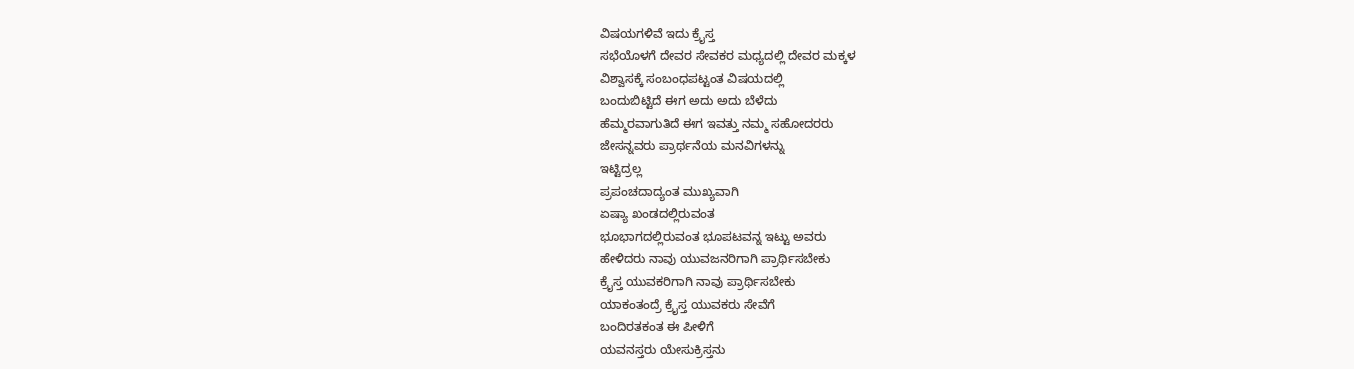ವಿಷಯಗಳಿವೆ ಇದು ಕ್ರೈಸ್ತ
ಸಭೆಯೊಳಗೆ ದೇವರ ಸೇವಕರ ಮಧ್ಯದಲ್ಲಿ ದೇವರ ಮಕ್ಕಳ
ವಿಶ್ವಾಸಕ್ಕೆ ಸಂಬಂಧಪಟ್ಟಂತ ವಿಷಯದಲ್ಲಿ
ಬಂದುಬಿಟ್ಟಿದೆ ಈಗ ಅದು ಅದು ಬೆಳೆದು
ಹೆಮ್ಮರವಾಗುತಿದೆ ಈಗ ಇವತ್ತು ನಮ್ಮ ಸಹೋದರರು
ಜೇಸನ್ನವರು ಪ್ರಾರ್ಥನೆಯ ಮನವಿಗಳನ್ನು
ಇಟ್ಟಿದ್ರಲ್ಲ
ಪ್ರಪಂಚದಾದ್ಯಂತ ಮುಖ್ಯವಾಗಿ
ಏಷ್ಯಾ ಖಂಡದಲ್ಲಿರುವಂತ
ಭೂಭಾಗದಲ್ಲಿರುವಂತ ಭೂಪಟವನ್ನ ಇಟ್ಟು ಅವರು
ಹೇಳಿದರು ನಾವು ಯುವಜನರಿಗಾಗಿ ಪ್ರಾರ್ಥಿಸಬೇಕು
ಕ್ರೈಸ್ತ ಯುವಕರಿಗಾಗಿ ನಾವು ಪ್ರಾರ್ಥಿಸಬೇಕು
ಯಾಕಂತಂದ್ರೆ ಕ್ರೈಸ್ತ ಯುವಕರು ಸೇವೆಗೆ
ಬಂದಿರತಕಂತ ಈ ಪೀಳಿಗೆ
ಯವನಸ್ತರು ಯೇಸುಕ್ರಿಸ್ತನು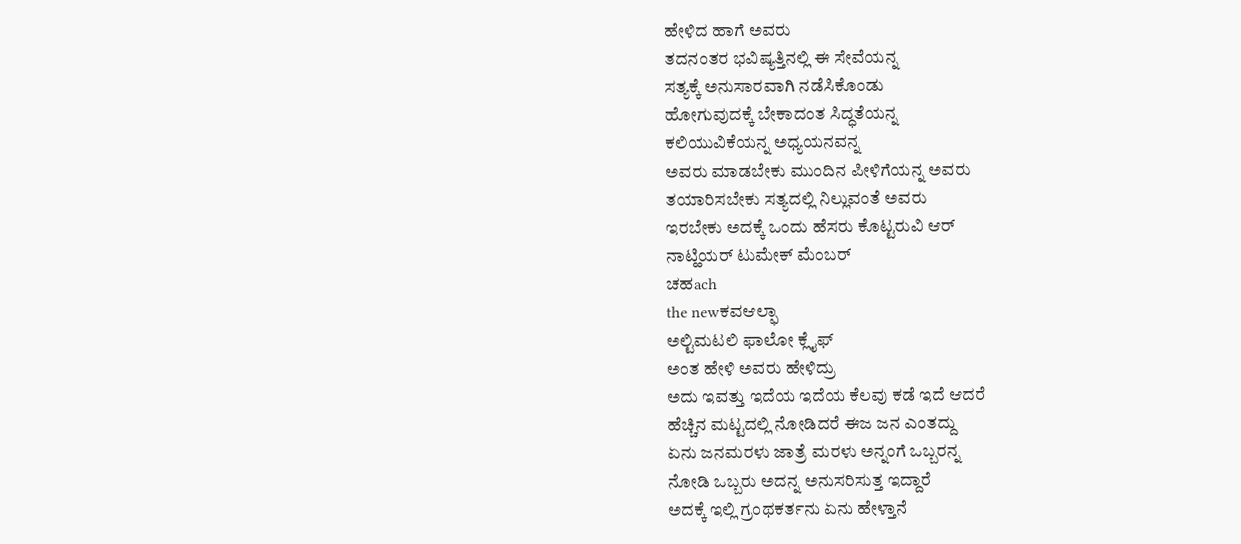ಹೇಳಿದ ಹಾಗೆ ಅವರು
ತದನಂತರ ಭವಿಷ್ಯತ್ತಿನಲ್ಲಿ ಈ ಸೇವೆಯನ್ನ
ಸತ್ಯಕ್ಕೆ ಅನುಸಾರವಾಗಿ ನಡೆಸಿಕೊಂಡು
ಹೋಗುವುದಕ್ಕೆ ಬೇಕಾದಂತ ಸಿದ್ಧತೆಯನ್ನ
ಕಲಿಯುವಿಕೆಯನ್ನ ಅಧ್ಯಯನವನ್ನ
ಅವರು ಮಾಡಬೇಕು ಮುಂದಿನ ಪೀಳಿಗೆಯನ್ನ ಅವರು
ತಯಾರಿಸಬೇಕು ಸತ್ಯದಲ್ಲಿ ನಿಲ್ಲುವಂತೆ ಅವರು
ಇರಬೇಕು ಅದಕ್ಕೆ ಒಂದು ಹೆಸರು ಕೊಟ್ಟರುವಿ ಆರ್
ನಾಟ್ಹಿಯರ್ ಟುಮೇಕ್ ಮೆಂಬರ್
ಚಹach
the newಕವಆಲ್ಫಾ
ಅಲ್ಟಿಮಟಲಿ ಫಾಲೋ ಕ್ಲೈಫ್
ಅಂತ ಹೇಳಿ ಅವರು ಹೇಳಿದ್ರು
ಅದು ಇವತ್ತು ಇದೆಯ ಇದೆಯ ಕೆಲವು ಕಡೆ ಇದೆ ಆದರೆ
ಹೆಚ್ಚಿನ ಮಟ್ಟದಲ್ಲಿ ನೋಡಿದರೆ ಈಜ ಜನ ಎಂತದ್ದು
ಏನು ಜನಮರಳು ಜಾತ್ರೆ ಮರಳು ಅನ್ನಂಗೆ ಒಬ್ಬರನ್ನ
ನೋಡಿ ಒಬ್ಬರು ಅದನ್ನ ಅನುಸರಿಸುತ್ತ ಇದ್ದಾರೆ
ಅದಕ್ಕೆ ಇಲ್ಲಿ ಗ್ರಂಥಕರ್ತನು ಏನು ಹೇಳ್ತಾನೆ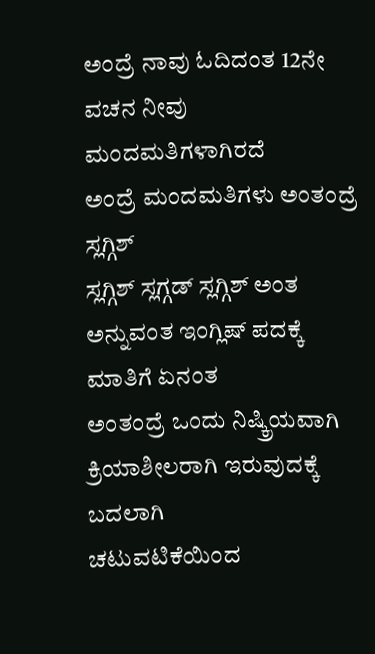ಅಂದ್ರೆ ನಾವು ಓದಿದಂತ 12ನೇ ವಚನ ನೀವು
ಮಂದಮತಿಗಳಾಗಿರದೆ
ಅಂದ್ರೆ ಮಂದಮತಿಗಳು ಅಂತಂದ್ರೆ ಸ್ಲಗ್ಗಿಶ್
ಸ್ಲಗ್ಗಿಶ್ ಸ್ಲಗ್ಗಡ್ ಸ್ಲಗ್ಗಿಶ್ ಅಂತ
ಅನ್ನುವಂತ ಇಂಗ್ಲಿಷ್ ಪದಕ್ಕೆ ಮಾತಿಗೆ ಏನಂತ
ಅಂತಂದ್ರೆ ಒಂದು ನಿಷ್ಕ್ರಿಯವಾಗಿ
ಕ್ರಿಯಾಶೀಲರಾಗಿ ಇರುವುದಕ್ಕೆ ಬದಲಾಗಿ
ಚಟುವಟಿಕೆಯಿಂದ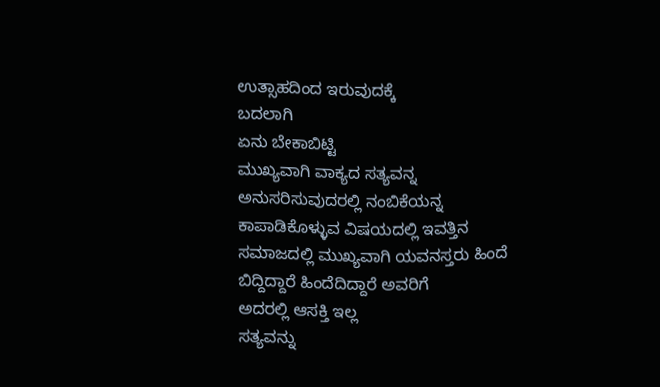ಉತ್ಸಾಹದಿಂದ ಇರುವುದಕ್ಕೆ
ಬದಲಾಗಿ
ಏನು ಬೇಕಾಬಿಟ್ಟಿ
ಮುಖ್ಯವಾಗಿ ವಾಕ್ಯದ ಸತ್ಯವನ್ನ
ಅನುಸರಿಸುವುದರಲ್ಲಿ ನಂಬಿಕೆಯನ್ನ
ಕಾಪಾಡಿಕೊಳ್ಳುವ ವಿಷಯದಲ್ಲಿ ಇವತ್ತಿನ
ಸಮಾಜದಲ್ಲಿ ಮುಖ್ಯವಾಗಿ ಯವನಸ್ತರು ಹಿಂದೆ
ಬಿದ್ದಿದ್ದಾರೆ ಹಿಂದೆದಿದ್ದಾರೆ ಅವರಿಗೆ
ಅದರಲ್ಲಿ ಆಸಕ್ತಿ ಇಲ್ಲ
ಸತ್ಯವನ್ನು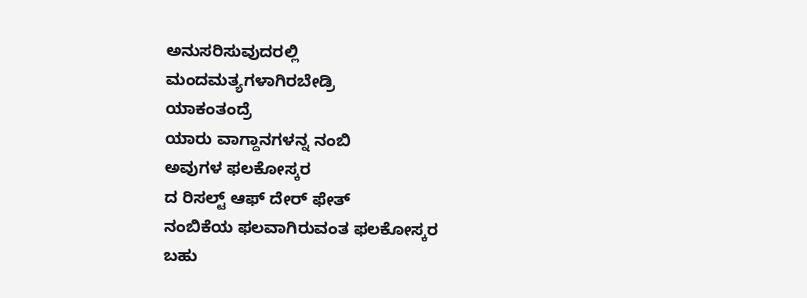ಅನುಸರಿಸುವುದರಲ್ಲಿ
ಮಂದಮತ್ಯಗಳಾಗಿರಬೇಡ್ರಿ
ಯಾಕಂತಂದ್ರೆ
ಯಾರು ವಾಗ್ದಾನಗಳನ್ನ ನಂಬಿ
ಅವುಗಳ ಫಲಕೋಸ್ಕರ
ದ ರಿಸಲ್ಟ್ ಆಫ್ ದೇರ್ ಫೇತ್
ನಂಬಿಕೆಯ ಫಲವಾಗಿರುವಂತ ಫಲಕೋಸ್ಕರ
ಬಹು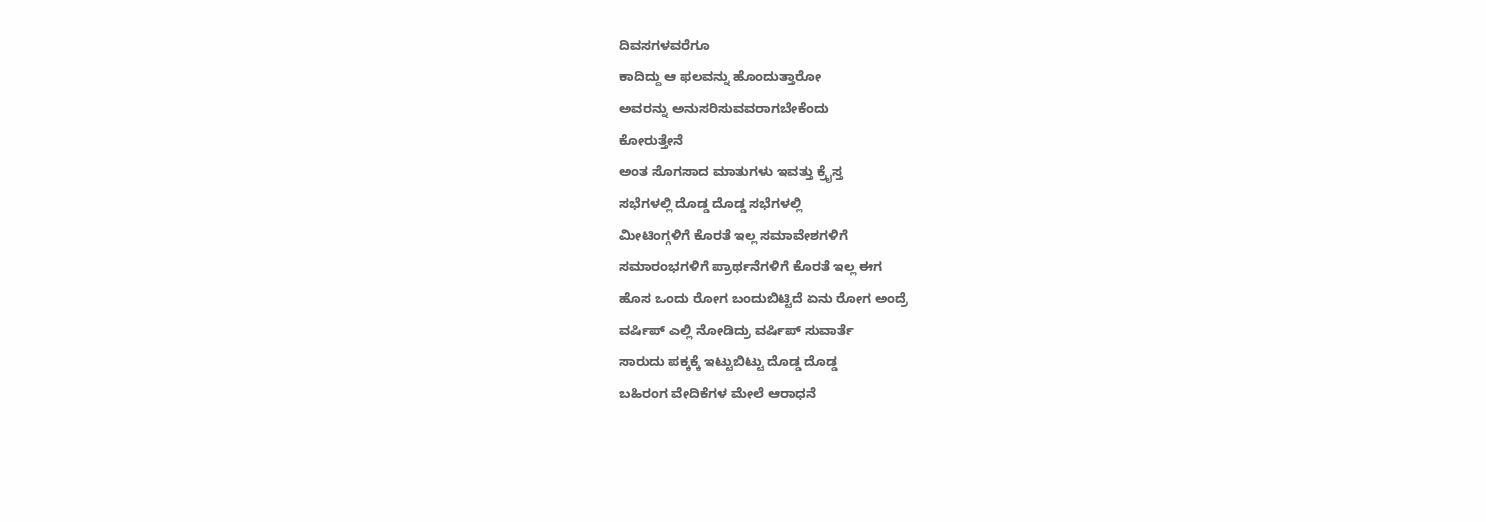ದಿವಸಗಳವರೆಗೂ
ಕಾದಿದ್ದು ಆ ಫಲವನ್ನು ಹೊಂದುತ್ತಾರೋ
ಅವರನ್ನು ಅನುಸರಿಸುವವರಾಗಬೇಕೆಂದು
ಕೋರುತ್ತೇನೆ
ಅಂತ ಸೊಗಸಾದ ಮಾತುಗಳು ಇವತ್ತು ಕ್ರೈಸ್ತ
ಸಭೆಗಳಲ್ಲಿ ದೊಡ್ಡ ದೊಡ್ಡ ಸಭೆಗಳಲ್ಲಿ
ಮೀಟಿಂಗ್ಗಳಿಗೆ ಕೊರತೆ ಇಲ್ಲ ಸಮಾವೇಶಗಳಿಗೆ
ಸಮಾರಂಭಗಳಿಗೆ ಪ್ರಾರ್ಥನೆಗಳಿಗೆ ಕೊರತೆ ಇಲ್ಲ ಈಗ
ಹೊಸ ಒಂದು ರೋಗ ಬಂದುಬಿಟ್ಟಿದೆ ಏನು ರೋಗ ಅಂದ್ರೆ
ವರ್ಷಿಪ್ ಎಲ್ಲಿ ನೋಡಿದ್ರು ವರ್ಷಿಪ್ ಸುವಾರ್ತೆ
ಸಾರುದು ಪಕ್ಕಕ್ಕೆ ಇಟ್ಟುಬಿಟ್ಟು ದೊಡ್ಡ ದೊಡ್ಡ
ಬಹಿರಂಗ ವೇದಿಕೆಗಳ ಮೇಲೆ ಆರಾಧನೆ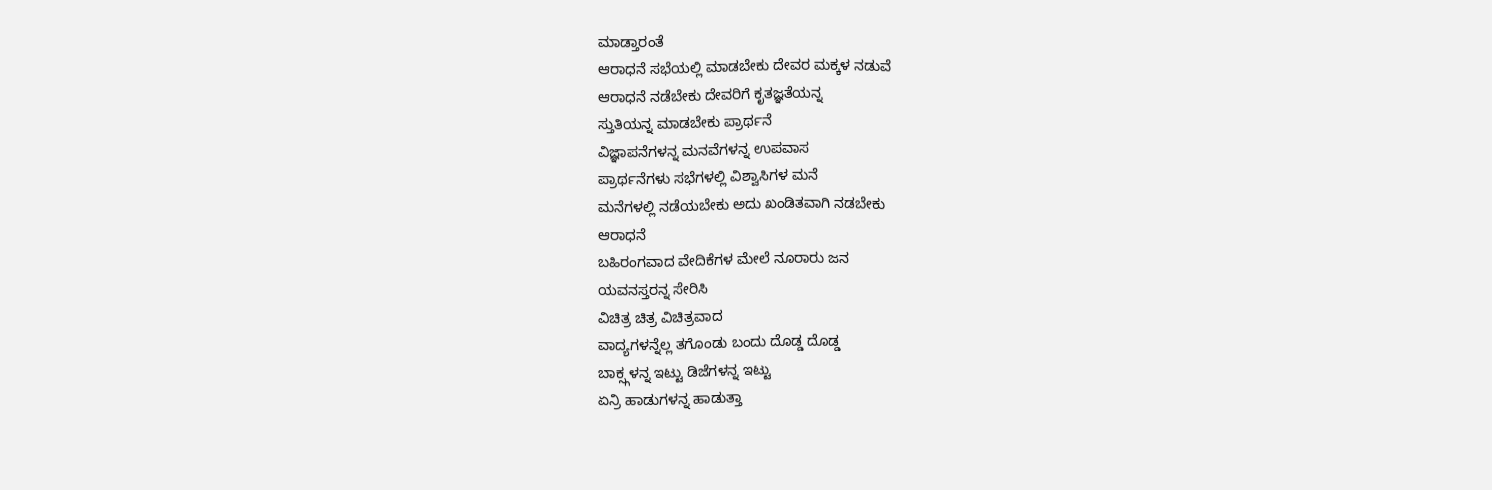ಮಾಡ್ತಾರಂತೆ
ಆರಾಧನೆ ಸಭೆಯಲ್ಲಿ ಮಾಡಬೇಕು ದೇವರ ಮಕ್ಕಳ ನಡುವೆ
ಆರಾಧನೆ ನಡೆಬೇಕು ದೇವರಿಗೆ ಕೃತಜ್ಞತೆಯನ್ನ
ಸ್ತುತಿಯನ್ನ ಮಾಡಬೇಕು ಪ್ರಾರ್ಥನೆ
ವಿಜ್ಞಾಪನೆಗಳನ್ನ ಮನವೆಗಳನ್ನ ಉಪವಾಸ
ಪ್ರಾರ್ಥನೆಗಳು ಸಭೆಗಳಲ್ಲಿ ವಿಶ್ವಾಸಿಗಳ ಮನೆ
ಮನೆಗಳಲ್ಲಿ ನಡೆಯಬೇಕು ಅದು ಖಂಡಿತವಾಗಿ ನಡಬೇಕು
ಆರಾಧನೆ
ಬಹಿರಂಗವಾದ ವೇದಿಕೆಗಳ ಮೇಲೆ ನೂರಾರು ಜನ
ಯವನಸ್ತರನ್ನ ಸೇರಿಸಿ
ವಿಚಿತ್ರ ಚಿತ್ರ ವಿಚಿತ್ರವಾದ
ವಾದ್ಯಗಳನ್ನೆಲ್ಲ ತಗೊಂಡು ಬಂದು ದೊಡ್ಡ ದೊಡ್ಡ
ಬಾಕ್ಸ್ಗಳನ್ನ ಇಟ್ಟು ಡಿಜೆಗಳನ್ನ ಇಟ್ಟು
ಏನ್ರಿ ಹಾಡುಗಳನ್ನ ಹಾಡುತ್ತಾ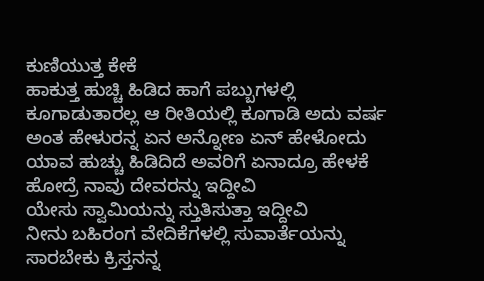ಕುಣಿಯುತ್ತ ಕೇಕೆ
ಹಾಕುತ್ತ ಹುಚ್ಚಿ ಹಿಡಿದ ಹಾಗೆ ಪಬ್ಬುಗಳಲ್ಲಿ
ಕೂಗಾಡುತಾರಲ್ಲ ಆ ರೀತಿಯಲ್ಲಿ ಕೂಗಾಡಿ ಅದು ವರ್ಷ
ಅಂತ ಹೇಳುರನ್ನ ಏನ ಅನ್ನೋಣ ಏನ್ ಹೇಳೋದು
ಯಾವ ಹುಚ್ಚು ಹಿಡಿದಿದೆ ಅವರಿಗೆ ಏನಾದ್ರೂ ಹೇಳಕೆ
ಹೋದ್ರೆ ನಾವು ದೇವರನ್ನು ಇದ್ದೀವಿ
ಯೇಸು ಸ್ವಾಮಿಯನ್ನು ಸ್ತುತಿಸುತ್ತಾ ಇದ್ದೀವಿ
ನೀನು ಬಹಿರಂಗ ವೇದಿಕೆಗಳಲ್ಲಿ ಸುವಾರ್ತೆಯನ್ನು
ಸಾರಬೇಕು ಕ್ರಿಸ್ತನನ್ನ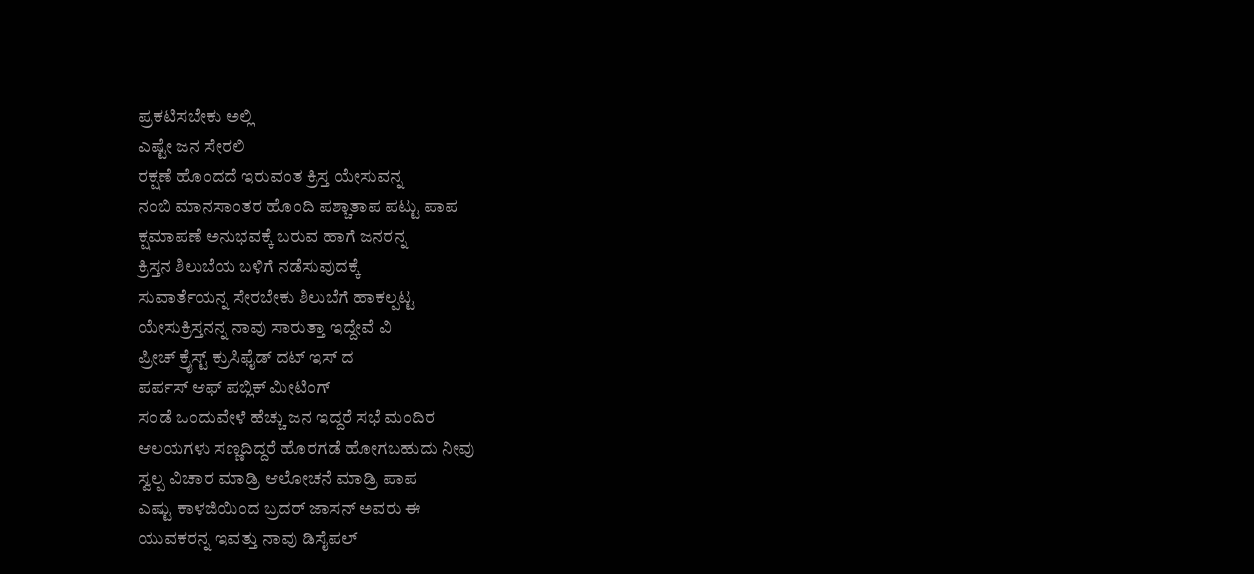ಪ್ರಕಟಿಸಬೇಕು ಅಲ್ಲಿ
ಎಷ್ಟೇ ಜನ ಸೇರಲಿ
ರಕ್ಷಣೆ ಹೊಂದದೆ ಇರುವಂತ ಕ್ರಿಸ್ತ ಯೇಸುವನ್ನ
ನಂಬಿ ಮಾನಸಾಂತರ ಹೊಂದಿ ಪಶ್ಚಾತಾಪ ಪಟ್ಟು ಪಾಪ
ಕ್ಷಮಾಪಣೆ ಅನುಭವಕ್ಕೆ ಬರುವ ಹಾಗೆ ಜನರನ್ನ
ಕ್ರಿಸ್ತನ ಶಿಲುಬೆಯ ಬಳಿಗೆ ನಡೆಸುವುದಕ್ಕೆ
ಸುವಾರ್ತೆಯನ್ನ ಸೇರಬೇಕು ಶಿಲುಬೆಗೆ ಹಾಕಲ್ಪಟ್ಟ
ಯೇಸುಕ್ರಿಸ್ತನನ್ನ ನಾವು ಸಾರುತ್ತಾ ಇದ್ದೇವೆ ವಿ
ಪ್ರೀಚ್ ಕ್ರೈಸ್ಟ್ ಕ್ರುಸಿಫೈಡ್ ದಟ್ ಇಸ್ ದ
ಪರ್ಪಸ್ ಆಫ್ ಪಬ್ಲಿಕ್ ಮೀಟಿಂಗ್
ಸಂಡೆ ಒಂದುವೇಳೆ ಹೆಚ್ಚು ಜನ ಇದ್ದರೆ ಸಭೆ ಮಂದಿರ
ಆಲಯಗಳು ಸಣ್ಣದಿದ್ದರೆ ಹೊರಗಡೆ ಹೋಗಬಹುದು ನೀವು
ಸ್ವಲ್ಪ ವಿಚಾರ ಮಾಡ್ರಿ ಆಲೋಚನೆ ಮಾಡ್ರಿ ಪಾಪ
ಎಷ್ಟು ಕಾಳಜಿಯಿಂದ ಬ್ರದರ್ ಜಾಸನ್ ಅವರು ಈ
ಯುವಕರನ್ನ ಇವತ್ತು ನಾವು ಡಿಸೈಪಲ್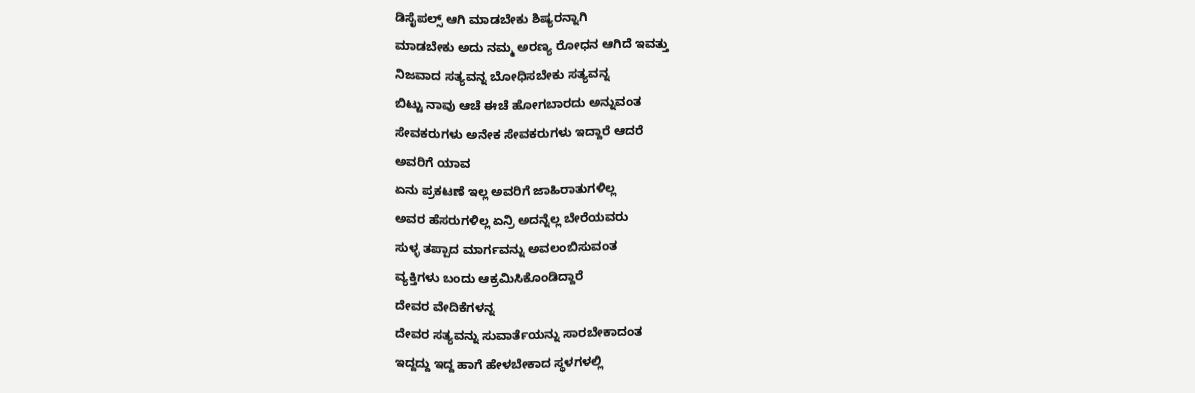ಡಿಸೈಪಲ್ಸ್ ಆಗಿ ಮಾಡಬೇಕು ಶಿಷ್ಯರನ್ನಾಗಿ
ಮಾಡಬೇಕು ಅದು ನಮ್ಮ ಅರಣ್ಯ ರೋಧನ ಆಗಿದೆ ಇವತ್ತು
ನಿಜವಾದ ಸತ್ಯವನ್ನ ಬೋಧಿಸಬೇಕು ಸತ್ಯವನ್ನ
ಬಿಟ್ಟು ನಾವು ಆಚೆ ಈಚೆ ಹೋಗಬಾರದು ಅನ್ನುವಂತ
ಸೇವಕರುಗಳು ಅನೇಕ ಸೇವಕರುಗಳು ಇದ್ದಾರೆ ಆದರೆ
ಅವರಿಗೆ ಯಾವ
ಏನು ಪ್ರಕಟಣೆ ಇಲ್ಲ ಅವರಿಗೆ ಜಾಹಿರಾತುಗಳಿಲ್ಲ
ಅವರ ಹೆಸರುಗಳಿಲ್ಲ ಏನ್ರಿ ಅದನ್ನೆಲ್ಲ ಬೇರೆಯವರು
ಸುಳ್ಳ ತಪ್ಪಾದ ಮಾರ್ಗವನ್ನು ಅವಲಂಬಿಸುವಂತ
ವ್ಯಕ್ತಿಗಳು ಬಂದು ಆಕ್ರಮಿಸಿಕೊಂಡಿದ್ದಾರೆ
ದೇವರ ವೇದಿಕೆಗಳನ್ನ
ದೇವರ ಸತ್ಯವನ್ನು ಸುವಾರ್ತೆಯನ್ನು ಸಾರಬೇಕಾದಂತ
ಇದ್ದದ್ದು ಇದ್ದ ಹಾಗೆ ಹೇಳಬೇಕಾದ ಸ್ಥಳಗಳಲ್ಲಿ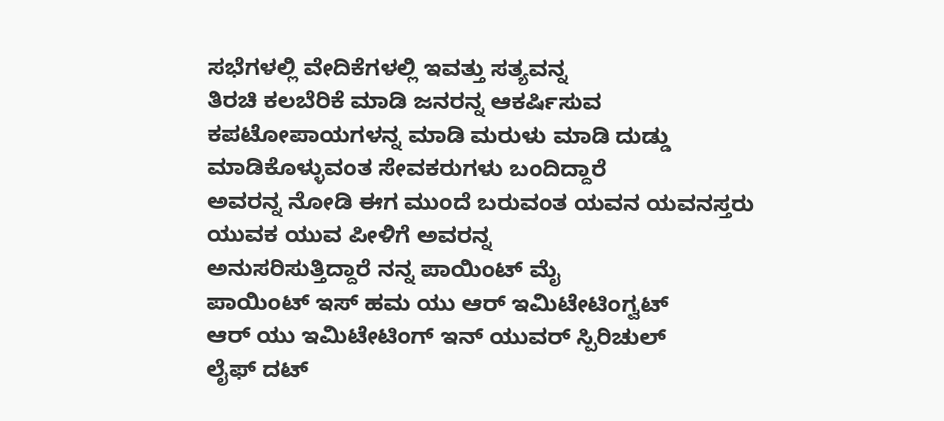ಸಭೆಗಳಲ್ಲಿ ವೇದಿಕೆಗಳಲ್ಲಿ ಇವತ್ತು ಸತ್ಯವನ್ನ
ತಿರಚಿ ಕಲಬೆರಿಕೆ ಮಾಡಿ ಜನರನ್ನ ಆಕರ್ಷಿಸುವ
ಕಪಟೋಪಾಯಗಳನ್ನ ಮಾಡಿ ಮರುಳು ಮಾಡಿ ದುಡ್ಡು
ಮಾಡಿಕೊಳ್ಳುವಂತ ಸೇವಕರುಗಳು ಬಂದಿದ್ದಾರೆ
ಅವರನ್ನ ನೋಡಿ ಈಗ ಮುಂದೆ ಬರುವಂತ ಯವನ ಯವನಸ್ತರು
ಯುವಕ ಯುವ ಪೀಳಿಗೆ ಅವರನ್ನ
ಅನುಸರಿಸುತ್ತಿದ್ದಾರೆ ನನ್ನ ಪಾಯಿಂಟ್ ಮೈ
ಪಾಯಿಂಟ್ ಇಸ್ ಹಮ ಯು ಆರ್ ಇಮಿಟೇಟಿಂಗ್ವಟ್
ಆರ್ ಯು ಇಮಿಟೇಟಿಂಗ್ ಇನ್ ಯುವರ್ ಸ್ಪಿರಿಚುಲ್
ಲೈಫ್ ದಟ್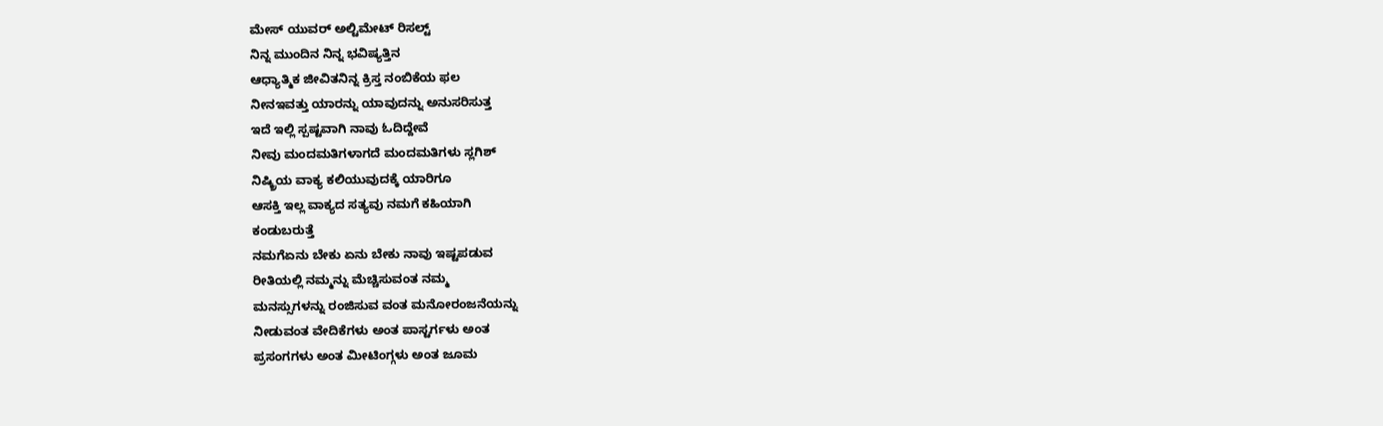ಮೇಸ್ ಯುವರ್ ಅಲ್ಟಿಮೇಟ್ ರಿಸಲ್ಟ್
ನಿನ್ನ ಮುಂದಿನ ನಿನ್ನ ಭವಿಷ್ಯತ್ತಿನ
ಆಧ್ಯಾತ್ಮಿಕ ಜೀವಿತನಿನ್ನ ಕ್ರಿಸ್ತ ನಂಬಿಕೆಯ ಫಲ
ನೀನಇವತ್ತು ಯಾರನ್ನು ಯಾವುದನ್ನು ಅನುಸರಿಸುತ್ತ
ಇದೆ ಇಲ್ಲಿ ಸ್ಪಷ್ಟವಾಗಿ ನಾವು ಓದಿದ್ದೇವೆ
ನೀವು ಮಂದಮತಿಗಳಾಗದೆ ಮಂದಮತಿಗಳು ಸ್ಲಗಿಶ್
ನಿಷ್ಕ್ರಿಯ ವಾಕ್ಯ ಕಲಿಯುವುದಕ್ಕೆ ಯಾರಿಗೂ
ಆಸಕ್ತಿ ಇಲ್ಲ ವಾಕ್ಯದ ಸತ್ಯವು ನಮಗೆ ಕಹಿಯಾಗಿ
ಕಂಡುಬರುತ್ತೆ
ನಮಗೆಏನು ಬೇಕು ಏನು ಬೇಕು ನಾವು ಇಷ್ಟಪಡುವ
ರೀತಿಯಲ್ಲಿ ನಮ್ಮನ್ನು ಮೆಚ್ಚಿಸುವಂತ ನಮ್ಮ
ಮನಸ್ಸುಗಳನ್ನು ರಂಜಿಸುವ ವಂತ ಮನೋರಂಜನೆಯನ್ನು
ನೀಡುವಂತ ವೇದಿಕೆಗಳು ಅಂತ ಪಾಸ್ಟರ್ಗಳು ಅಂತ
ಪ್ರಸಂಗಗಳು ಅಂತ ಮೀಟಿಂಗ್ಗಳು ಅಂತ ಜೂಮ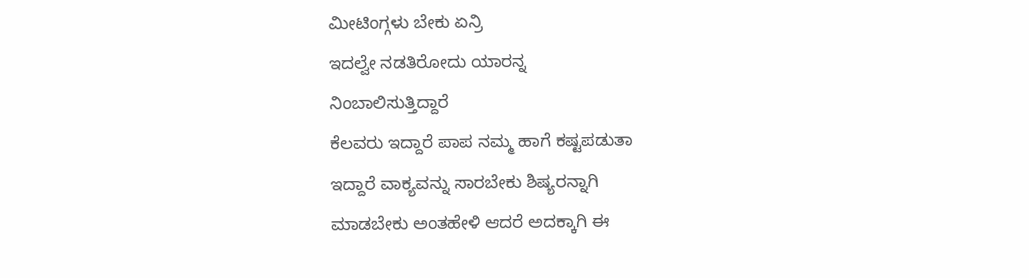ಮೀಟಿಂಗ್ಗಳು ಬೇಕು ಏನ್ರಿ
ಇದಲ್ವೇ ನಡತಿರೋದು ಯಾರನ್ನ
ನಿಂಬಾಲಿಸುತ್ತಿದ್ದಾರೆ
ಕೆಲವರು ಇದ್ದಾರೆ ಪಾಪ ನಮ್ಮ ಹಾಗೆ ಕಷ್ಟಪಡುತಾ
ಇದ್ದಾರೆ ವಾಕ್ಯವನ್ನು ಸಾರಬೇಕು ಶಿಷ್ಯರನ್ನಾಗಿ
ಮಾಡಬೇಕು ಅಂತಹೇಳಿ ಆದರೆ ಅದಕ್ಕಾಗಿ ಈ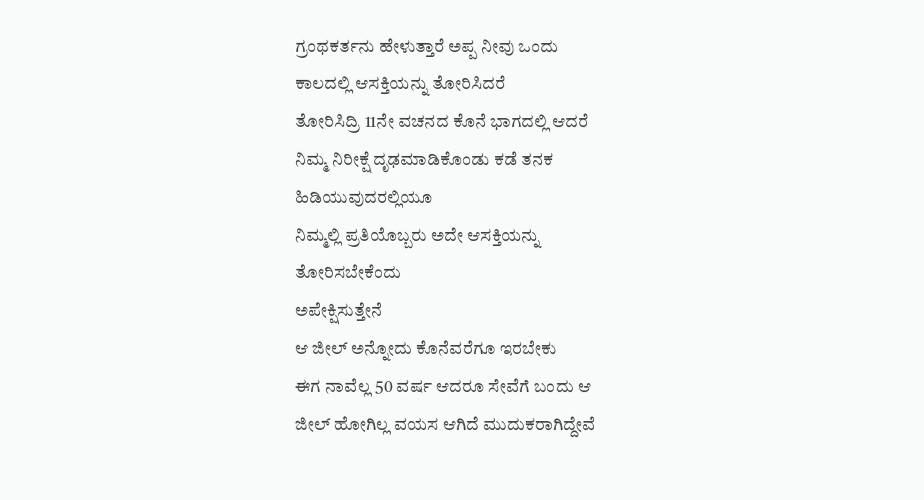ಗ್ರಂಥಕರ್ತನು ಹೇಳುತ್ತಾರೆ ಅಪ್ಪ ನೀವು ಒಂದು
ಕಾಲದಲ್ಲಿ ಆಸಕ್ತಿಯನ್ನು ತೋರಿಸಿದರೆ
ತೋರಿಸಿದ್ರಿ 11ನೇ ವಚನದ ಕೊನೆ ಭಾಗದಲ್ಲಿ ಆದರೆ
ನಿಮ್ಮ ನಿರೀಕ್ಷೆ ದೃಢಮಾಡಿಕೊಂಡು ಕಡೆ ತನಕ
ಹಿಡಿಯುವುದರಲ್ಲಿಯೂ
ನಿಮ್ಮಲ್ಲಿ ಪ್ರತಿಯೊಬ್ಬರು ಅದೇ ಆಸಕ್ತಿಯನ್ನು
ತೋರಿಸಬೇಕೆಂದು
ಅಪೇಕ್ಷಿಸುತ್ತೇನೆ
ಆ ಜೀಲ್ ಅನ್ನೋದು ಕೊನೆವರೆಗೂ ಇರಬೇಕು
ಈಗ ನಾವೆಲ್ಲ 50 ವರ್ಷ ಆದರೂ ಸೇವೆಗೆ ಬಂದು ಆ
ಜೀಲ್ ಹೋಗಿಲ್ಲ ವಯಸ ಆಗಿದೆ ಮುದುಕರಾಗಿದ್ದೇವೆ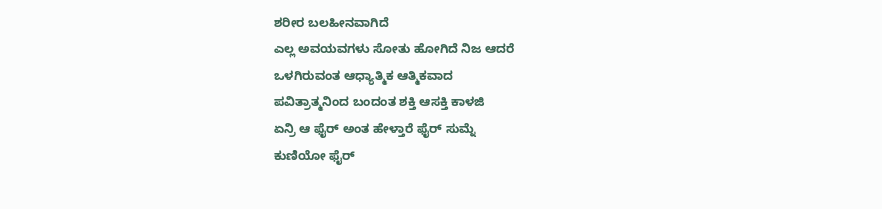ಶರೀರ ಬಲಹೀನವಾಗಿದೆ
ಎಲ್ಲ ಅವಯವಗಳು ಸೋತು ಹೋಗಿದೆ ನಿಜ ಆದರೆ
ಒಳಗಿರುವಂತ ಆಧ್ಯಾತ್ಮಿಕ ಆತ್ಮಿಕವಾದ
ಪವಿತ್ರಾತ್ಮನಿಂದ ಬಂದಂತ ಶಕ್ತಿ ಆಸಕ್ತಿ ಕಾಳಜಿ
ಏನ್ರಿ ಆ ಫೈರ್ ಅಂತ ಹೇಳ್ತಾರೆ ಫೈರ್ ಸುಮ್ನೆ
ಕುಣಿಯೋ ಫೈರ್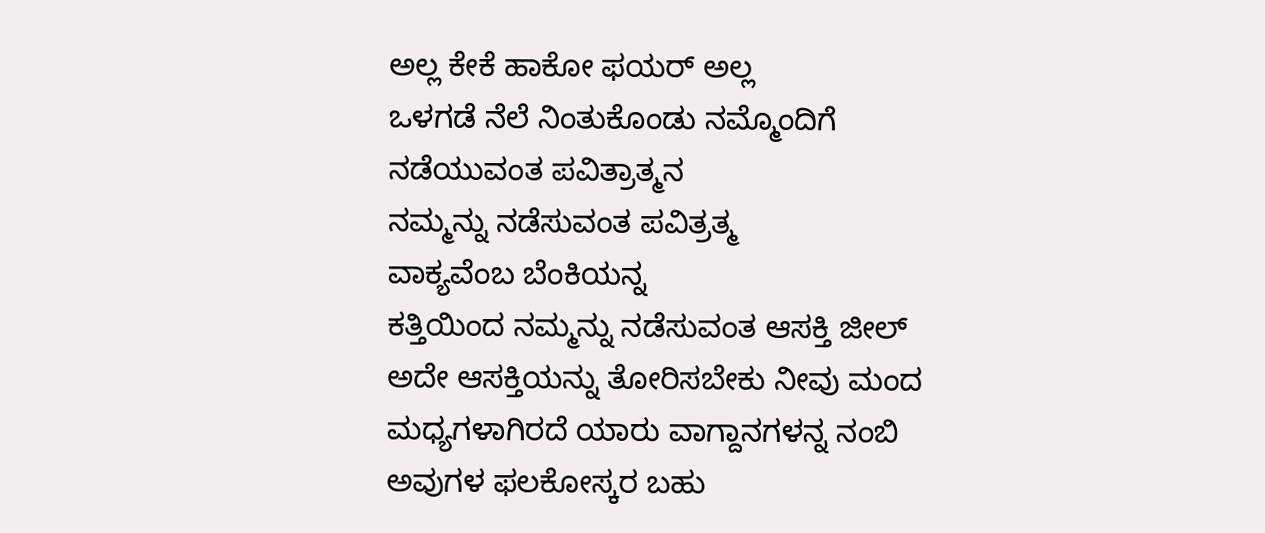ಅಲ್ಲ ಕೇಕೆ ಹಾಕೋ ಫಯರ್ ಅಲ್ಲ
ಒಳಗಡೆ ನೆಲೆ ನಿಂತುಕೊಂಡು ನಮ್ಮೊಂದಿಗೆ
ನಡೆಯುವಂತ ಪವಿತ್ರಾತ್ಮನ
ನಮ್ಮನ್ನು ನಡೆಸುವಂತ ಪವಿತ್ರತ್ಮ
ವಾಕ್ಯವೆಂಬ ಬೆಂಕಿಯನ್ನ
ಕತ್ತಿಯಿಂದ ನಮ್ಮನ್ನು ನಡೆಸುವಂತ ಆಸಕ್ತಿ ಜೀಲ್
ಅದೇ ಆಸಕ್ತಿಯನ್ನು ತೋರಿಸಬೇಕು ನೀವು ಮಂದ
ಮಧ್ಯಗಳಾಗಿರದೆ ಯಾರು ವಾಗ್ದಾನಗಳನ್ನ ನಂಬಿ
ಅವುಗಳ ಫಲಕೋಸ್ಕರ ಬಹು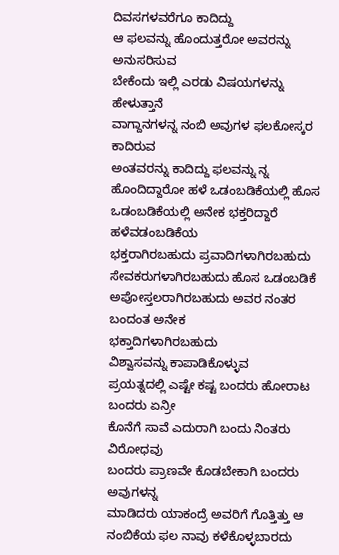ದಿವಸಗಳವರೆಗೂ ಕಾದಿದ್ದು
ಆ ಫಲವನ್ನು ಹೊಂದುತ್ತರೋ ಅವರನ್ನು ಅನುಸರಿಸುವ
ಬೇಕೆಂದು ಇಲ್ಲಿ ಎರಡು ವಿಷಯಗಳನ್ನು ಹೇಳುತ್ತಾನೆ
ವಾಗ್ದಾನಗಳನ್ನ ನಂಬಿ ಅವುಗಳ ಫಲಕೋಸ್ಕರ ಕಾದಿರುವ
ಅಂತವರನ್ನು ಕಾದಿದ್ದು ಫಲವನ್ನು ನ್ನ
ಹೊಂದಿದ್ದಾರೋ ಹಳೆ ಒಡಂಬಡಿಕೆಯಲ್ಲಿ ಹೊಸ
ಒಡಂಬಡಿಕೆಯಲ್ಲಿ ಅನೇಕ ಭಕ್ತರಿದ್ದಾರೆ
ಹಳೆವಡಂಬಡಿಕೆಯ
ಭಕ್ತರಾಗಿರಬಹುದು ಪ್ರವಾದಿಗಳಾಗಿರಬಹುದು
ಸೇವಕರುಗಳಾಗಿರಬಹುದು ಹೊಸ ಒಡಂಬಡಿಕೆ
ಅಪೋಸ್ತಲರಾಗಿರಬಹುದು ಅವರ ನಂತರ ಬಂದಂತ ಅನೇಕ
ಭಕ್ತಾದಿಗಳಾಗಿರಬಹುದು
ವಿಶ್ವಾಸವನ್ನು ಕಾಪಾಡಿಕೊಳ್ಳುವ
ಪ್ರಯತ್ನದಲ್ಲಿ ಎಷ್ಟೇ ಕಷ್ಟ ಬಂದರು ಹೋರಾಟ
ಬಂದರು ಏನ್ರೀ
ಕೊನೆಗೆ ಸಾವೆ ಎದುರಾಗಿ ಬಂದು ನಿಂತರು ವಿರೋಧವು
ಬಂದರು ಪ್ರಾಣವೇ ಕೊಡಬೇಕಾಗಿ ಬಂದರು ಅವುಗಳನ್ನ
ಮಾಡಿದರು ಯಾಕಂದ್ರೆ ಅವರಿಗೆ ಗೊತ್ತಿತ್ತು ಆ
ನಂಬಿಕೆಯ ಫಲ ನಾವು ಕಳೆಕೊಳ್ಳಬಾರದು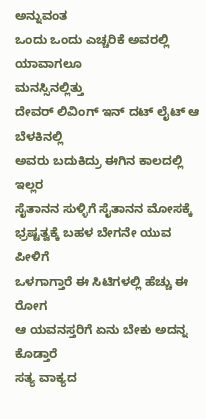ಅನ್ನುವಂತ
ಒಂದು ಒಂದು ಎಚ್ಚರಿಕೆ ಅವರಲ್ಲಿ ಯಾವಾಗಲೂ
ಮನಸ್ಸಿನಲ್ಲಿತ್ತು
ದೇವರ್ ಲಿವಿಂಗ್ ಇನ್ ದಟ್ ಲೈಟ್ ಆ ಬೆಳಕಿನಲ್ಲಿ
ಅವರು ಬದುಕಿದ್ರು ಈಗಿನ ಕಾಲದಲ್ಲಿ ಇಲ್ಲರ
ಸೈತಾನನ ಸುಳ್ಳಿಗೆ ಸೈತಾನನ ಮೋಸಕ್ಕೆ
ಭ್ರಷ್ಟತ್ವಕ್ಕೆ ಬಹಳ ಬೇಗನೇ ಯುವ ಪೀಳಿಗೆ
ಒಳಗಾಗ್ತಾರೆ ಈ ಸಿಟಿಗಳಲ್ಲಿ ಹೆಚ್ಚು ಈ ರೋಗ
ಆ ಯವನಸ್ತರಿಗೆ ಏನು ಬೇಕು ಅದನ್ನ ಕೊಡ್ತಾರೆ
ಸತ್ಯ ವಾಕ್ಯದ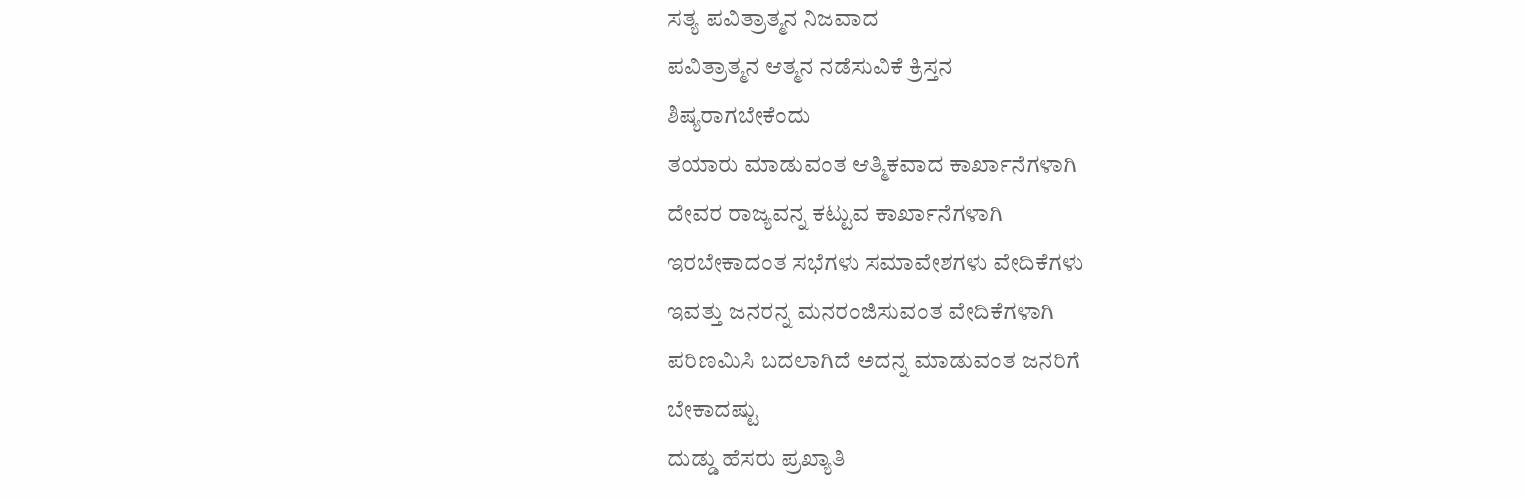ಸತ್ಯ ಪವಿತ್ರಾತ್ಮನ ನಿಜವಾದ
ಪವಿತ್ರಾತ್ಮನ ಆತ್ಮನ ನಡೆಸುವಿಕೆ ಕ್ರಿಸ್ತನ
ಶಿಷ್ಯರಾಗಬೇಕೆಂದು
ತಯಾರು ಮಾಡುವಂತ ಆತ್ಮಿಕವಾದ ಕಾರ್ಖಾನೆಗಳಾಗಿ
ದೇವರ ರಾಜ್ಯವನ್ನ ಕಟ್ಟುವ ಕಾರ್ಖಾನೆಗಳಾಗಿ
ಇರಬೇಕಾದಂತ ಸಭೆಗಳು ಸಮಾವೇಶಗಳು ವೇದಿಕೆಗಳು
ಇವತ್ತು ಜನರನ್ನ ಮನರಂಜಿಸುವಂತ ವೇದಿಕೆಗಳಾಗಿ
ಪರಿಣಮಿಸಿ ಬದಲಾಗಿದೆ ಅದನ್ನ ಮಾಡುವಂತ ಜನರಿಗೆ
ಬೇಕಾದಷ್ಟು
ದುಡ್ಡು ಹೆಸರು ಪ್ರಖ್ಯಾತಿ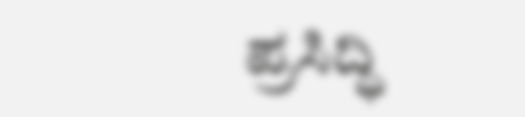ಪ್ರಸಿದ್ಧಿ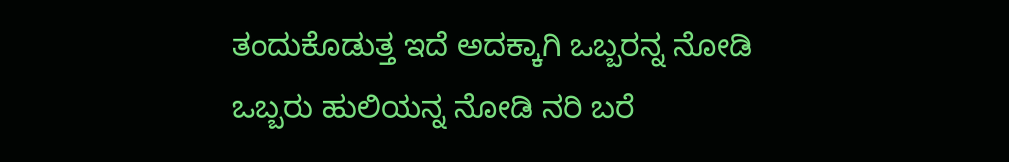ತಂದುಕೊಡುತ್ತ ಇದೆ ಅದಕ್ಕಾಗಿ ಒಬ್ಬರನ್ನ ನೋಡಿ
ಒಬ್ಬರು ಹುಲಿಯನ್ನ ನೋಡಿ ನರಿ ಬರೆ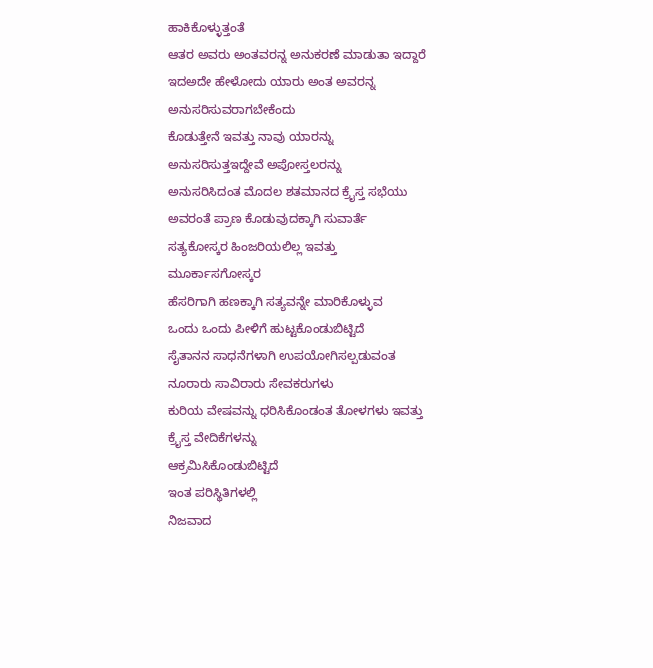ಹಾಕಿಕೊಳ್ಳುತ್ತಂತೆ
ಆತರ ಅವರು ಅಂತವರನ್ನ ಅನುಕರಣೆ ಮಾಡುತಾ ಇದ್ದಾರೆ
ಇದಅದೇ ಹೇಳೋದು ಯಾರು ಅಂತ ಅವರನ್ನ
ಅನುಸರಿಸುವರಾಗಬೇಕೆಂದು
ಕೊಡುತ್ತೇನೆ ಇವತ್ತು ನಾವು ಯಾರನ್ನು
ಅನುಸರಿಸುತ್ತಇದ್ದೇವೆ ಅಪೋಸ್ತಲರನ್ನು
ಅನುಸರಿಸಿದಂತ ಮೊದಲ ಶತಮಾನದ ಕ್ರೈಸ್ತ ಸಭೆಯು
ಅವರಂತೆ ಪ್ರಾಣ ಕೊಡುವುದಕ್ಕಾಗಿ ಸುವಾರ್ತೆ
ಸತ್ಯಕೋಸ್ಕರ ಹಿಂಜರಿಯಲಿಲ್ಲ ಇವತ್ತು
ಮೂರ್ಕಾಸಗೋಸ್ಕರ
ಹೆಸರಿಗಾಗಿ ಹಣಕ್ಕಾಗಿ ಸತ್ಯವನ್ನೇ ಮಾರಿಕೊಳ್ಳುವ
ಒಂದು ಒಂದು ಪೀಳಿಗೆ ಹುಟ್ಟಕೊಂಡುಬಿಟ್ಟಿದೆ
ಸೈತಾನನ ಸಾಧನೆಗಳಾಗಿ ಉಪಯೋಗಿಸಲ್ಪಡುವಂತ
ನೂರಾರು ಸಾವಿರಾರು ಸೇವಕರುಗಳು
ಕುರಿಯ ವೇಷವನ್ನು ಧರಿಸಿಕೊಂಡಂತ ತೋಳಗಳು ಇವತ್ತು
ಕ್ರೈಸ್ತ ವೇದಿಕೆಗಳನ್ನು
ಆಕ್ರಮಿಸಿಕೊಂಡುಬಿಟ್ಟಿದೆ
ಇಂತ ಪರಿಸ್ಥಿತಿಗಳಲ್ಲಿ
ನಿಜವಾದ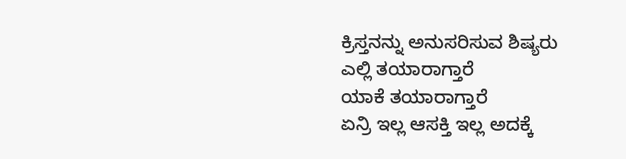ಕ್ರಿಸ್ತನನ್ನು ಅನುಸರಿಸುವ ಶಿಷ್ಯರು
ಎಲ್ಲಿ ತಯಾರಾಗ್ತಾರೆ
ಯಾಕೆ ತಯಾರಾಗ್ತಾರೆ
ಏನ್ರಿ ಇಲ್ಲ ಆಸಕ್ತಿ ಇಲ್ಲ ಅದಕ್ಕೆ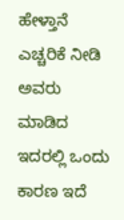ಹೇಳ್ತಾನೆ
ಎಚ್ಚರಿಕೆ ನೀಡಿ ಅವರು ಮಾಡಿದ ಇದರಲ್ಲಿ ಒಂದು
ಕಾರಣ ಇದೆ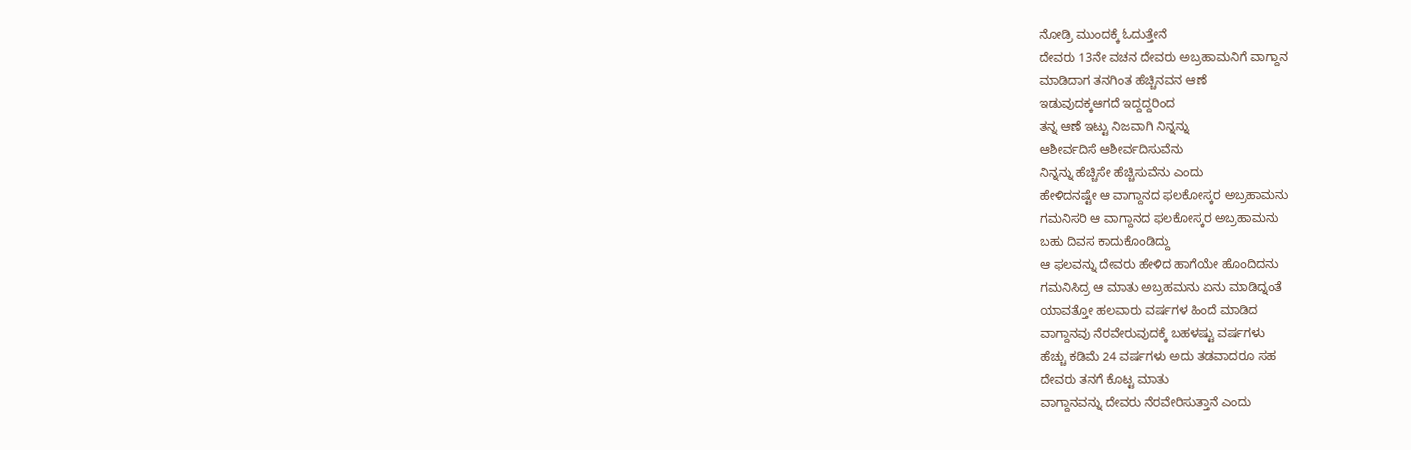ನೋಡ್ರಿ ಮುಂದಕ್ಕೆ ಓದುತ್ತೇನೆ
ದೇವರು 13ನೇ ವಚನ ದೇವರು ಅಬ್ರಹಾಮನಿಗೆ ವಾಗ್ದಾನ
ಮಾಡಿದಾಗ ತನಗಿಂತ ಹೆಚ್ಚಿನವನ ಆಣೆ
ಇಡುವುದಕ್ಕಆಗದೆ ಇದ್ದದ್ದರಿಂದ
ತನ್ನ ಆಣೆ ಇಟ್ಟು ನಿಜವಾಗಿ ನಿನ್ನನ್ನು
ಆಶೀರ್ವದಿಸೆ ಆಶೀರ್ವದಿಸುವೆನು
ನಿನ್ನನ್ನು ಹೆಚ್ಚಿಸೇ ಹೆಚ್ಚಿಸುವೆನು ಎಂದು
ಹೇಳಿದನಷ್ಟೇ ಆ ವಾಗ್ದಾನದ ಫಲಕೋಸ್ಕರ ಅಬ್ರಹಾಮನು
ಗಮನಿಸರಿ ಆ ವಾಗ್ದಾನದ ಫಲಕೋಸ್ಕರ ಅಬ್ರಹಾಮನು
ಬಹು ದಿವಸ ಕಾದುಕೊಂಡಿದ್ದು
ಆ ಫಲವನ್ನು ದೇವರು ಹೇಳಿದ ಹಾಗೆಯೇ ಹೊಂದಿದನು
ಗಮನಿಸಿದ್ರ ಆ ಮಾತು ಅಬ್ರಹಮನು ಏನು ಮಾಡಿದ್ನಂತೆ
ಯಾವತ್ತೋ ಹಲವಾರು ವರ್ಷಗಳ ಹಿಂದೆ ಮಾಡಿದ
ವಾಗ್ದಾನವು ನೆರವೇರುವುದಕ್ಕೆ ಬಹಳಷ್ಟು ವರ್ಷಗಳು
ಹೆಚ್ಚು ಕಡಿಮೆ 24 ವರ್ಷಗಳು ಅದು ತಡವಾದರೂ ಸಹ
ದೇವರು ತನಗೆ ಕೊಟ್ಟ ಮಾತು
ವಾಗ್ದಾನವನ್ನು ದೇವರು ನೆರವೇರಿಸುತ್ತಾನೆ ಎಂದು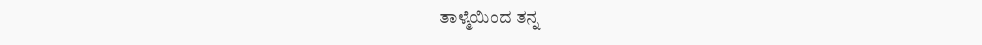ತಾಳ್ಮೆಯಿಂದ ತನ್ನ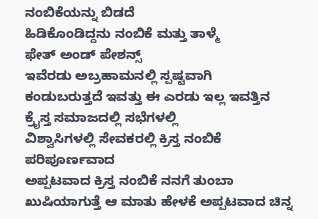ನಂಬಿಕೆಯನ್ನು ಬಿಡದೆ
ಹಿಡಿಕೊಂಡಿದ್ದನು ನಂಬಿಕೆ ಮತ್ತು ತಾಳ್ಮೆ
ಫೇತ್ ಅಂಡ್ ಪೇಶನ್ಸ್
ಇವೆರಡು ಅಬ್ರಹಾಮನಲ್ಲಿ ಸ್ಪಷ್ಟವಾಗಿ
ಕಂಡುಬರುತ್ತದೆ ಇವತ್ತು ಈ ಎರಡು ಇಲ್ಲ ಇವತ್ತಿನ
ಕ್ರೈಸ್ತ ಸಮಾಜದಲ್ಲಿ ಸಭೆಗಳಲ್ಲಿ
ವಿಶ್ವಾಸಿಗಳಲ್ಲಿ ಸೇವಕರಲ್ಲಿ ಕ್ರಿಸ್ತ ನಂಬಿಕೆ
ಪರಿಪೂರ್ಣವಾದ
ಅಪ್ಪಟವಾದ ಕ್ರಿಸ್ತ ನಂಬಿಕೆ ನನಗೆ ತುಂಬಾ
ಖುಷಿಯಾಗುತ್ತೆ ಆ ಮಾತು ಹೇಳಕೆ ಅಪ್ಪಟವಾದ ಚಿನ್ನ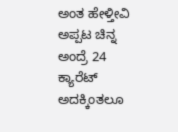ಅಂತ ಹೇಳ್ತೀವಿ ಅಪ್ಪಟ ಚಿನ್ನ ಅಂದ್ರೆ 24
ಕ್ಯಾರೆಟ್ ಅದಕ್ಕಿಂತಲೂ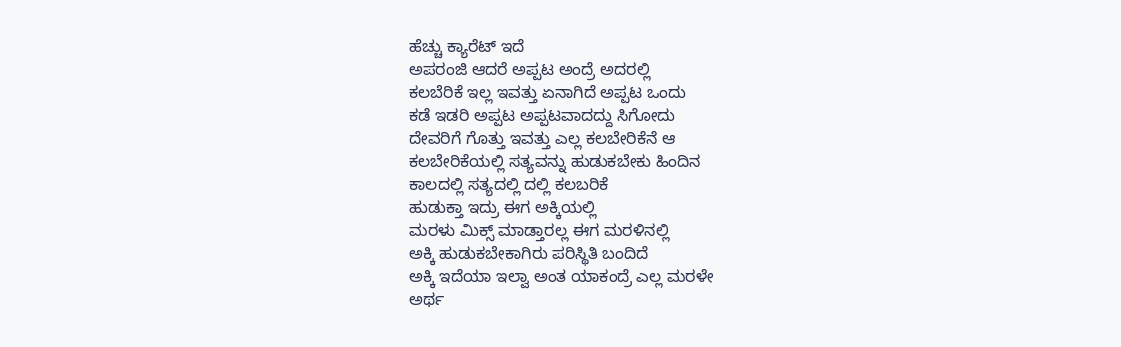ಹೆಚ್ಚು ಕ್ಯಾರೆಟ್ ಇದೆ
ಅಪರಂಜಿ ಆದರೆ ಅಪ್ಪಟ ಅಂದ್ರೆ ಅದರಲ್ಲಿ
ಕಲಬೆರಿಕೆ ಇಲ್ಲ ಇವತ್ತು ಏನಾಗಿದೆ ಅಪ್ಪಟ ಒಂದು
ಕಡೆ ಇಡರಿ ಅಪ್ಪಟ ಅಪ್ಪಟವಾದದ್ದು ಸಿಗೋದು
ದೇವರಿಗೆ ಗೊತ್ತು ಇವತ್ತು ಎಲ್ಲ ಕಲಬೇರಿಕೆನೆ ಆ
ಕಲಬೇರಿಕೆಯಲ್ಲಿ ಸತ್ಯವನ್ನು ಹುಡುಕಬೇಕು ಹಿಂದಿನ
ಕಾಲದಲ್ಲಿ ಸತ್ಯದಲ್ಲಿ ದಲ್ಲಿ ಕಲಬರಿಕೆ
ಹುಡುಕ್ತಾ ಇದ್ರು ಈಗ ಅಕ್ಕಿಯಲ್ಲಿ
ಮರಳು ಮಿಕ್ಸ್ ಮಾಡ್ತಾರಲ್ಲ ಈಗ ಮರಳಿನಲ್ಲಿ
ಅಕ್ಕಿ ಹುಡುಕಬೇಕಾಗಿರು ಪರಿಸ್ಥಿತಿ ಬಂದಿದೆ
ಅಕ್ಕಿ ಇದೆಯಾ ಇಲ್ವಾ ಅಂತ ಯಾಕಂದ್ರೆ ಎಲ್ಲ ಮರಳೇ
ಅರ್ಥ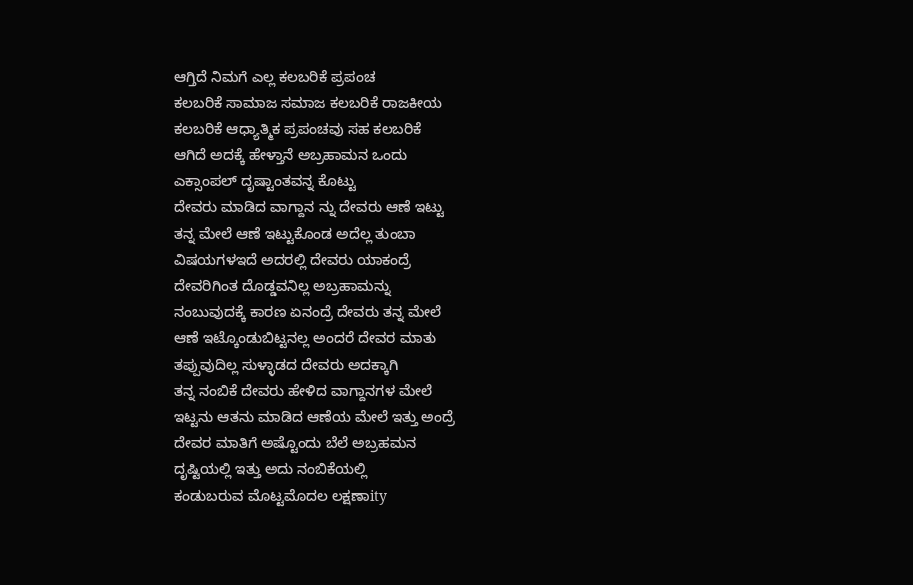ಆಗ್ತಿದೆ ನಿಮಗೆ ಎಲ್ಲ ಕಲಬರಿಕೆ ಪ್ರಪಂಚ
ಕಲಬರಿಕೆ ಸಾಮಾಜ ಸಮಾಜ ಕಲಬರಿಕೆ ರಾಜಕೀಯ
ಕಲಬರಿಕೆ ಆಧ್ಯಾತ್ಮಿಕ ಪ್ರಪಂಚವು ಸಹ ಕಲಬರಿಕೆ
ಆಗಿದೆ ಅದಕ್ಕೆ ಹೇಳ್ತಾನೆ ಅಬ್ರಹಾಮನ ಒಂದು
ಎಕ್ಸಾಂಪಲ್ ದೃಷ್ಟಾಂತವನ್ನ ಕೊಟ್ಟು
ದೇವರು ಮಾಡಿದ ವಾಗ್ದಾನ ನ್ನು ದೇವರು ಆಣೆ ಇಟ್ಟು
ತನ್ನ ಮೇಲೆ ಆಣೆ ಇಟ್ಟುಕೊಂಡ ಅದೆಲ್ಲ ತುಂಬಾ
ವಿಷಯಗಳಇದೆ ಅದರಲ್ಲಿ ದೇವರು ಯಾಕಂದ್ರೆ
ದೇವರಿಗಿಂತ ದೊಡ್ಡವನಿಲ್ಲ ಅಬ್ರಹಾಮನ್ನು
ನಂಬುವುದಕ್ಕೆ ಕಾರಣ ಏನಂದ್ರೆ ದೇವರು ತನ್ನ ಮೇಲೆ
ಆಣೆ ಇಟ್ಕೊಂಡುಬಿಟ್ಟನಲ್ಲ ಅಂದರೆ ದೇವರ ಮಾತು
ತಪ್ಪುವುದಿಲ್ಲ ಸುಳ್ಳಾಡದ ದೇವರು ಅದಕ್ಕಾಗಿ
ತನ್ನ ನಂಬಿಕೆ ದೇವರು ಹೇಳಿದ ವಾಗ್ದಾನಗಳ ಮೇಲೆ
ಇಟ್ಟನು ಆತನು ಮಾಡಿದ ಆಣೆಯ ಮೇಲೆ ಇತ್ತು ಅಂದ್ರೆ
ದೇವರ ಮಾತಿಗೆ ಅಷ್ಟೊಂದು ಬೆಲೆ ಅಬ್ರಹಮನ
ದೃಷ್ಟಿಯಲ್ಲಿ ಇತ್ತು ಅದು ನಂಬಿಕೆಯಲ್ಲಿ
ಕಂಡುಬರುವ ಮೊಟ್ಟಮೊದಲ ಲಕ್ಷಣಾity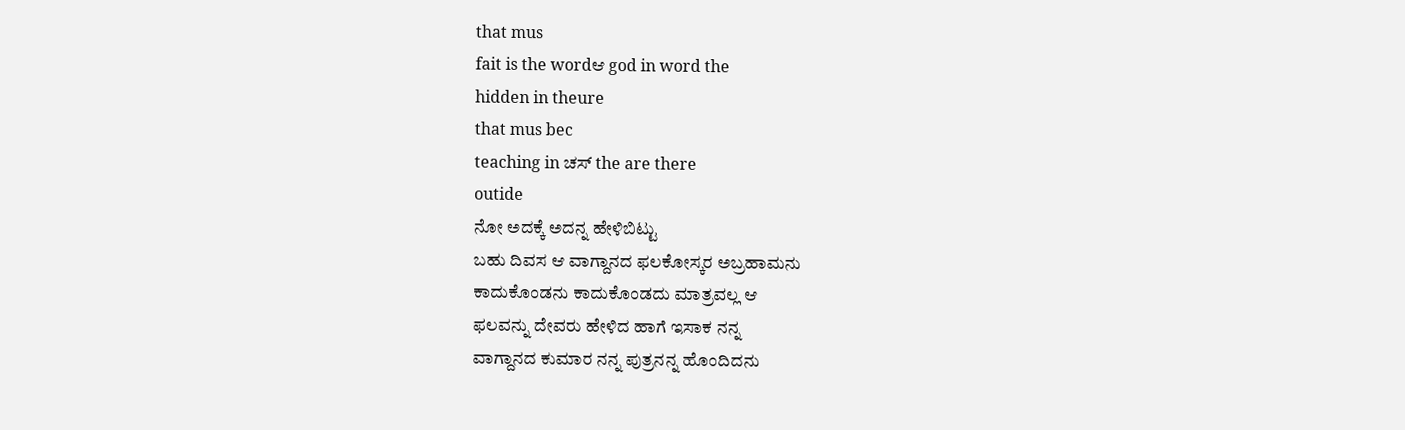that mus
fait is the wordಆ god in word the
hidden in theure
that mus bec
teaching in ಚಸ್ the are there
outide
ನೋ ಅದಕ್ಕೆ ಅದನ್ನ ಹೇಳಿಬಿಟ್ಟು
ಬಹು ದಿವಸ ಆ ವಾಗ್ದಾನದ ಫಲಕೋಸ್ಕರ ಅಬ್ರಹಾಮನು
ಕಾದುಕೊಂಡನು ಕಾದುಕೊಂಡದು ಮಾತ್ರವಲ್ಲ ಆ
ಫಲವನ್ನು ದೇವರು ಹೇಳಿದ ಹಾಗೆ ಇಸಾಕ ನನ್ನ
ವಾಗ್ದಾನದ ಕುಮಾರ ನನ್ನ ಪುತ್ರನನ್ನ ಹೊಂದಿದನು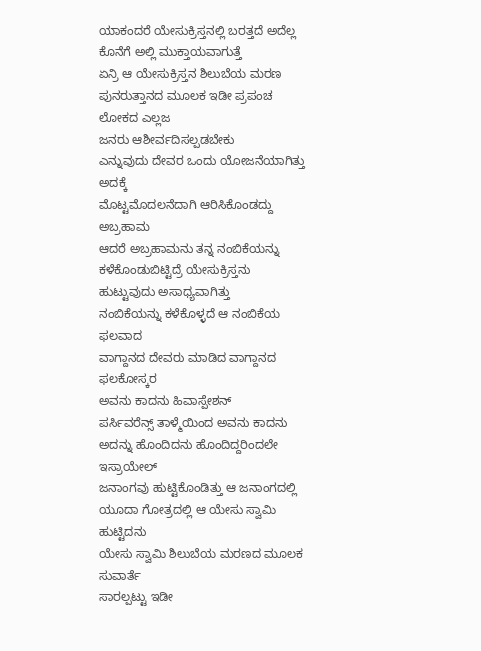ಯಾಕಂದರೆ ಯೇಸುಕ್ರಿಸ್ತನಲ್ಲಿ ಬರತ್ತದೆ ಅದೆಲ್ಲ
ಕೊನೆಗೆ ಅಲ್ಲಿ ಮುಕ್ತಾಯವಾಗುತ್ತೆ
ಏನ್ರಿ ಆ ಯೇಸುಕ್ರಿಸ್ತನ ಶಿಲುಬೆಯ ಮರಣ
ಪುನರುತ್ತಾನದ ಮೂಲಕ ಇಡೀ ಪ್ರಪಂಚ ಲೋಕದ ಎಲ್ಲಜ
ಜನರು ಆಶೀರ್ವದಿಸಲ್ಪಡಬೇಕು
ಎನ್ನುವುದು ದೇವರ ಒಂದು ಯೋಜನೆಯಾಗಿತ್ತು ಅದಕ್ಕೆ
ಮೊಟ್ಟಮೊದಲನೆದಾಗಿ ಆರಿಸಿಕೊಂಡದ್ದು ಅಬ್ರಹಾಮ
ಆದರೆ ಅಬ್ರಹಾಮನು ತನ್ನ ನಂಬಿಕೆಯನ್ನು
ಕಳೆಕೊಂಡುಬಿಟ್ಟಿದ್ರೆ ಯೇಸುಕ್ರಿಸ್ತನು
ಹುಟ್ಟುವುದು ಅಸಾಧ್ಯವಾಗಿತ್ತು
ನಂಬಿಕೆಯನ್ನು ಕಳೆಕೊಳ್ಳದೆ ಆ ನಂಬಿಕೆಯ ಫಲವಾದ
ವಾಗ್ದಾನದ ದೇವರು ಮಾಡಿದ ವಾಗ್ದಾನದ ಫಲಕೋಸ್ಕರ
ಅವನು ಕಾದನು ಹಿವಾಸ್ಪೇಶನ್
ಪರ್ಸಿವರೆನ್ಸ್ ತಾಳ್ಮೆಯಿಂದ ಅವನು ಕಾದನು
ಅದನ್ನು ಹೊಂದಿದನು ಹೊಂದಿದ್ದರಿಂದಲೇ ಇಸ್ರಾಯೇಲ್
ಜನಾಂಗವು ಹುಟ್ಟಿಕೊಂಡಿತ್ತು ಆ ಜನಾಂಗದಲ್ಲಿ
ಯೂದಾ ಗೋತ್ರದಲ್ಲಿ ಆ ಯೇಸು ಸ್ವಾಮಿ ಹುಟ್ಟಿದನು
ಯೇಸು ಸ್ವಾಮಿ ಶಿಲುಬೆಯ ಮರಣದ ಮೂಲಕ ಸುವಾರ್ತೆ
ಸಾರಲ್ಪಟ್ಟು ಇಡೀ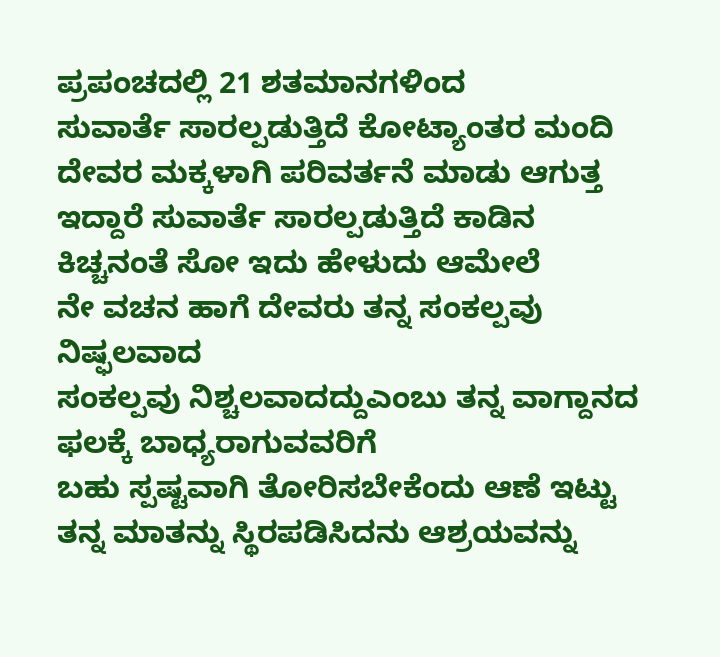ಪ್ರಪಂಚದಲ್ಲಿ 21 ಶತಮಾನಗಳಿಂದ
ಸುವಾರ್ತೆ ಸಾರಲ್ಪಡುತ್ತಿದೆ ಕೋಟ್ಯಾಂತರ ಮಂದಿ
ದೇವರ ಮಕ್ಕಳಾಗಿ ಪರಿವರ್ತನೆ ಮಾಡು ಆಗುತ್ತ
ಇದ್ದಾರೆ ಸುವಾರ್ತೆ ಸಾರಲ್ಪಡುತ್ತಿದೆ ಕಾಡಿನ
ಕಿಚ್ಚನಂತೆ ಸೋ ಇದು ಹೇಳುದು ಆಮೇಲೆ
ನೇ ವಚನ ಹಾಗೆ ದೇವರು ತನ್ನ ಸಂಕಲ್ಪವು
ನಿಷ್ಫಲವಾದ
ಸಂಕಲ್ಪವು ನಿಶ್ಚಲವಾದದ್ದುಎಂಬು ತನ್ನ ವಾಗ್ದಾನದ
ಫಲಕ್ಕೆ ಬಾಧ್ಯರಾಗುವವರಿಗೆ
ಬಹು ಸ್ಪಷ್ಟವಾಗಿ ತೋರಿಸಬೇಕೆಂದು ಆಣೆ ಇಟ್ಟು
ತನ್ನ ಮಾತನ್ನು ಸ್ಥಿರಪಡಿಸಿದನು ಆಶ್ರಯವನ್ನು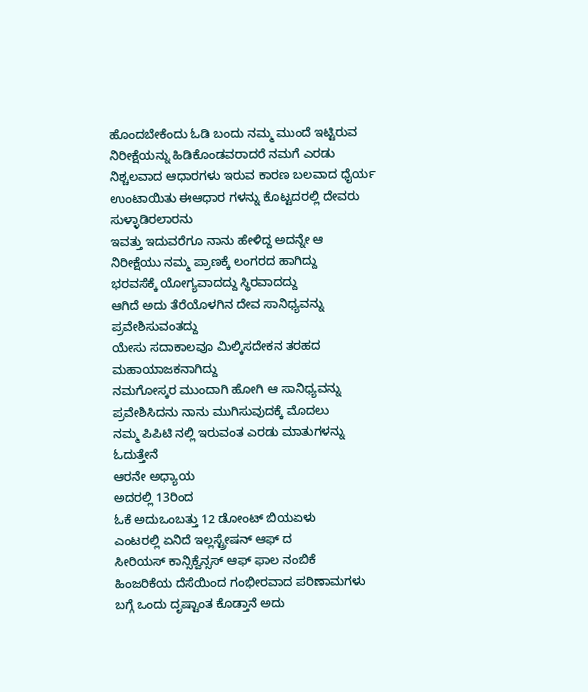ಹೊಂದಬೇಕೆಂದು ಓಡಿ ಬಂದು ನಮ್ಮ ಮುಂದೆ ಇಟ್ಟಿರುವ
ನಿರೀಕ್ಷೆಯನ್ನು ಹಿಡಿಕೊಂಡವರಾದರೆ ನಮಗೆ ಎರಡು
ನಿಶ್ಚಲವಾದ ಆಧಾರಗಳು ಇರುವ ಕಾರಣ ಬಲವಾದ ಧೈರ್ಯ
ಉಂಟಾಯಿತು ಈಆಧಾರ ಗಳನ್ನು ಕೊಟ್ಟದರಲ್ಲಿ ದೇವರು
ಸುಳ್ಳಾಡಿರಲಾರನು
ಇವತ್ತು ಇದುವರೆಗೂ ನಾನು ಹೇಳಿದ್ದ ಅದನ್ನೇ ಆ
ನಿರೀಕ್ಷೆಯು ನಮ್ಮ ಪ್ರಾಣಕ್ಕೆ ಲಂಗರದ ಹಾಗಿದ್ದು
ಭರವಸೆಕ್ಕೆ ಯೋಗ್ಯವಾದದ್ದು ಸ್ಥಿರವಾದದ್ದು
ಆಗಿದೆ ಅದು ತೆರೆಯೊಳಗಿನ ದೇವ ಸಾನಿಧ್ಯವನ್ನು
ಪ್ರವೇಶಿಸುವಂತದ್ದು
ಯೇಸು ಸದಾಕಾಲವೂ ಮಿಲ್ಕಿಸದೇಕನ ತರಹದ
ಮಹಾಯಾಜಕನಾಗಿದ್ದು
ನಮಗೋಸ್ಕರ ಮುಂದಾಗಿ ಹೋಗಿ ಆ ಸಾನಿಧ್ಯವನ್ನು
ಪ್ರವೇಶಿಸಿದನು ನಾನು ಮುಗಿಸುವುದಕ್ಕೆ ಮೊದಲು
ನಮ್ಮ ಪಿಪಿಟಿ ನಲ್ಲಿ ಇರುವಂತ ಎರಡು ಮಾತುಗಳನ್ನು
ಓದುತ್ತೇನೆ
ಆರನೇ ಅಧ್ಯಾಯ
ಅದರಲ್ಲಿ 13ರಿಂದ
ಓಕೆ ಅದುಒಂಬತ್ತು 12 ಡೋಂಟ್ ಬಿಯಏಳು
ಎಂಟರಲ್ಲಿ ಏನಿದೆ ಇಲ್ಲಸ್ಟ್ರೇಷನ್ ಆಫ್ ದ
ಸೀರಿಯಸ್ ಕಾನ್ಸಿಕ್ವೆನ್ಸಸ್ ಆಫ್ ಫಾಲ ನಂಬಿಕೆ
ಹಿಂಜರಿಕೆಯ ದೆಸೆಯಿಂದ ಗಂಭೀರವಾದ ಪರಿಣಾಮಗಳು
ಬಗ್ಗೆ ಒಂದು ದೃಷ್ಟಾಂತ ಕೊಡ್ತಾನೆ ಅದು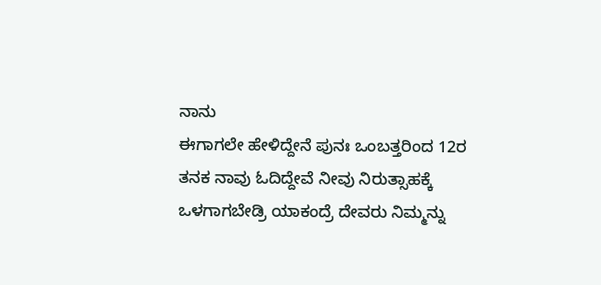ನಾನು
ಈಗಾಗಲೇ ಹೇಳಿದ್ದೇನೆ ಪುನಃ ಒಂಬತ್ತರಿಂದ 12ರ
ತನಕ ನಾವು ಓದಿದ್ದೇವೆ ನೀವು ನಿರುತ್ಸಾಹಕ್ಕೆ
ಒಳಗಾಗಬೇಡ್ರಿ ಯಾಕಂದ್ರೆ ದೇವರು ನಿಮ್ಮನ್ನು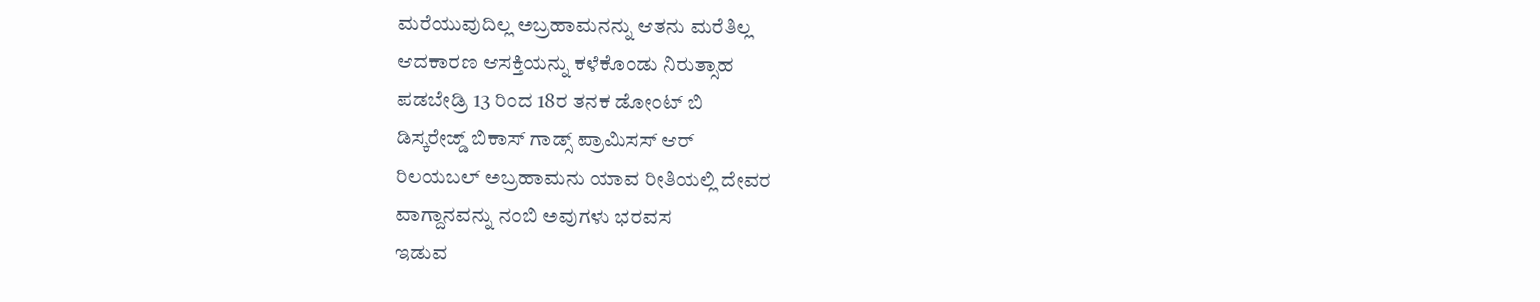ಮರೆಯುವುದಿಲ್ಲ ಅಬ್ರಹಾಮನನ್ನು ಆತನು ಮರೆತಿಲ್ಲ
ಆದಕಾರಣ ಆಸಕ್ತಿಯನ್ನು ಕಳೆಕೊಂಡು ನಿರುತ್ಸಾಹ
ಪಡಬೇಡ್ರಿ 13 ರಿಂದ 18ರ ತನಕ ಡೋಂಟ್ ಬಿ
ಡಿಸ್ಕರೇಜ್ಡ್ ಬಿಕಾಸ್ ಗಾಡ್ಸ್ ಪ್ರಾಮಿಸಸ್ ಆರ್
ರಿಲಯಬಲ್ ಅಬ್ರಹಾಮನು ಯಾವ ರೀತಿಯಲ್ಲಿ ದೇವರ
ವಾಗ್ದಾನವನ್ನು ನಂಬಿ ಅವುಗಳು ಭರವಸ
ಇಡುವ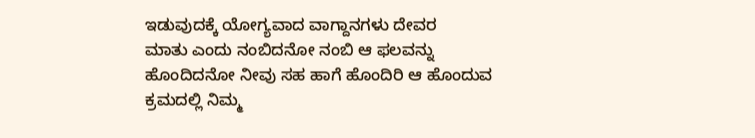ಇಡುವುದಕ್ಕೆ ಯೋಗ್ಯವಾದ ವಾಗ್ದಾನಗಳು ದೇವರ
ಮಾತು ಎಂದು ನಂಬಿದನೋ ನಂಬಿ ಆ ಫಲವನ್ನು
ಹೊಂದಿದನೋ ನೀವು ಸಹ ಹಾಗೆ ಹೊಂದಿರಿ ಆ ಹೊಂದುವ
ಕ್ರಮದಲ್ಲಿ ನಿಮ್ಮ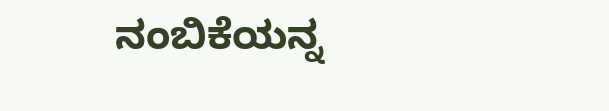ನಂಬಿಕೆಯನ್ನ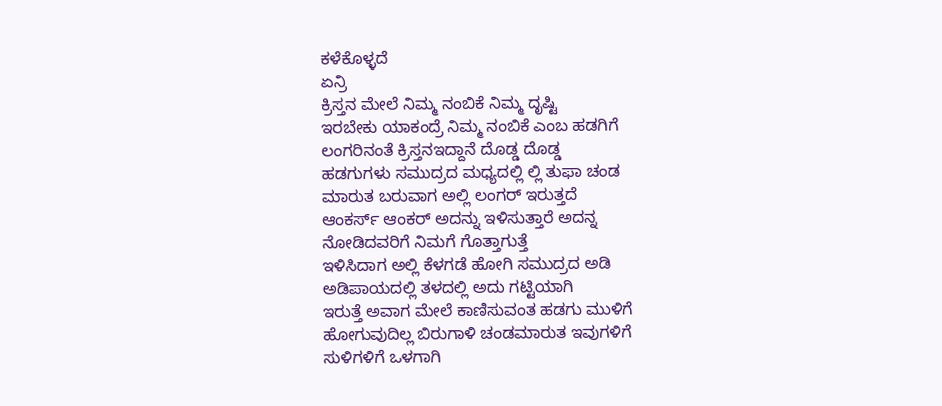ಕಳೆಕೊಳ್ಳದೆ
ಏನ್ರಿ
ಕ್ರಿಸ್ತನ ಮೇಲೆ ನಿಮ್ಮ ನಂಬಿಕೆ ನಿಮ್ಮ ದೃಷ್ಟಿ
ಇರಬೇಕು ಯಾಕಂದ್ರೆ ನಿಮ್ಮ ನಂಬಿಕೆ ಎಂಬ ಹಡಗಿಗೆ
ಲಂಗರಿನಂತೆ ಕ್ರಿಸ್ತನಇದ್ದಾನೆ ದೊಡ್ಡ ದೊಡ್ಡ
ಹಡಗುಗಳು ಸಮುದ್ರದ ಮಧ್ಯದಲ್ಲಿ ಲ್ಲಿ ತುಫಾ ಚಂಡ
ಮಾರುತ ಬರುವಾಗ ಅಲ್ಲಿ ಲಂಗರ್ ಇರುತ್ತದೆ
ಆಂಕರ್ಸ್ ಆಂಕರ್ ಅದನ್ನು ಇಳಿಸುತ್ತಾರೆ ಅದನ್ನ
ನೋಡಿದವರಿಗೆ ನಿಮಗೆ ಗೊತ್ತಾಗುತ್ತೆ
ಇಳಿಸಿದಾಗ ಅಲ್ಲಿ ಕೆಳಗಡೆ ಹೋಗಿ ಸಮುದ್ರದ ಅಡಿ
ಅಡಿಪಾಯದಲ್ಲಿ ತಳದಲ್ಲಿ ಅದು ಗಟ್ಟಿಯಾಗಿ
ಇರುತ್ತೆ ಅವಾಗ ಮೇಲೆ ಕಾಣಿಸುವಂತ ಹಡಗು ಮುಳಿಗೆ
ಹೋಗುವುದಿಲ್ಲ ಬಿರುಗಾಳಿ ಚಂಡಮಾರುತ ಇವುಗಳಿಗೆ
ಸುಳಿಗಳಿಗೆ ಒಳಗಾಗಿ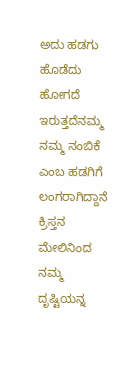ಅದು ಹಡಗು ಹೊಡೆದು ಹೋಗದೆ
ಇರುತ್ತದೆನಮ್ಮ ನಮ್ಮ ನಂಬಿಕೆ ಎಂಬ ಹಡಗಿಗೆ
ಲಂಗರಾಗಿದ್ದಾನೆ ಕ್ರಿಸ್ತನ ಮೇಲಿನಿಂದ ನಮ್ಮ
ದೃಷ್ಟಿಯನ್ನ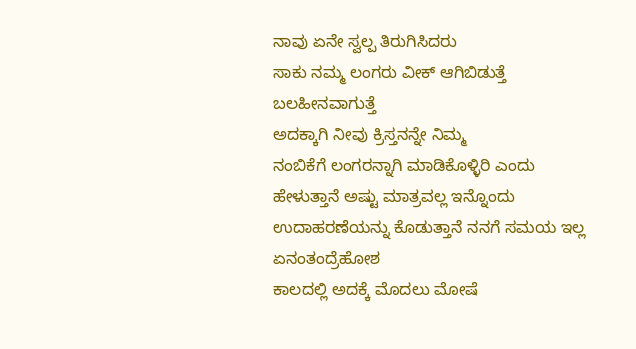ನಾವು ಏನೇ ಸ್ವಲ್ಪ ತಿರುಗಿಸಿದರು
ಸಾಕು ನಮ್ಮ ಲಂಗರು ವೀಕ್ ಆಗಿಬಿಡುತ್ತೆ
ಬಲಹೀನವಾಗುತ್ತೆ
ಅದಕ್ಕಾಗಿ ನೀವು ಕ್ರಿಸ್ತನನ್ನೇ ನಿಮ್ಮ
ನಂಬಿಕೆಗೆ ಲಂಗರನ್ನಾಗಿ ಮಾಡಿಕೊಳ್ಳಿರಿ ಎಂದು
ಹೇಳುತ್ತಾನೆ ಅಷ್ಟು ಮಾತ್ರವಲ್ಲ ಇನ್ನೊಂದು
ಉದಾಹರಣೆಯನ್ನು ಕೊಡುತ್ತಾನೆ ನನಗೆ ಸಮಯ ಇಲ್ಲ
ಏನಂತಂದ್ರೆಹೋಶ
ಕಾಲದಲ್ಲಿ ಅದಕ್ಕೆ ಮೊದಲು ಮೋಷೆ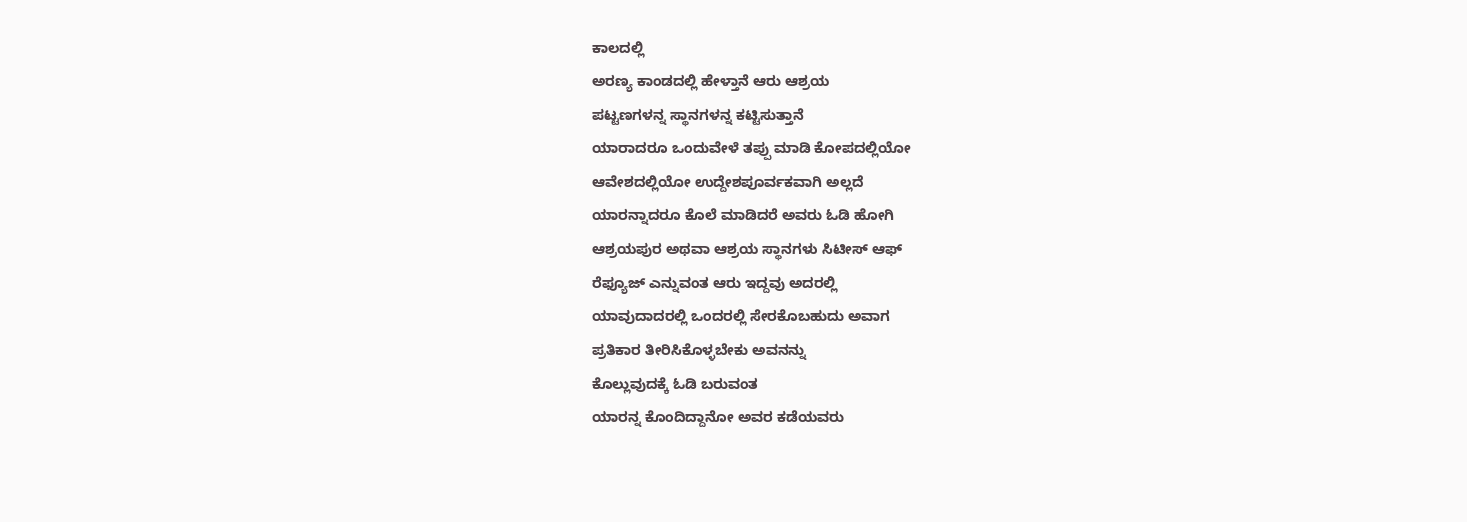ಕಾಲದಲ್ಲಿ
ಅರಣ್ಯ ಕಾಂಡದಲ್ಲಿ ಹೇಳ್ತಾನೆ ಆರು ಆಶ್ರಯ
ಪಟ್ಟಣಗಳನ್ನ ಸ್ಥಾನಗಳನ್ನ ಕಟ್ಟಿಸುತ್ತಾನೆ
ಯಾರಾದರೂ ಒಂದುವೇಳೆ ತಪ್ಪು ಮಾಡಿ ಕೋಪದಲ್ಲಿಯೋ
ಆವೇಶದಲ್ಲಿಯೋ ಉದ್ದೇಶಪೂರ್ವಕವಾಗಿ ಅಲ್ಲದೆ
ಯಾರನ್ನಾದರೂ ಕೊಲೆ ಮಾಡಿದರೆ ಅವರು ಓಡಿ ಹೋಗಿ
ಆಶ್ರಯಪುರ ಅಥವಾ ಆಶ್ರಯ ಸ್ಥಾನಗಳು ಸಿಟೀಸ್ ಆಫ್
ರೆಫ್ಯೂಜ್ ಎನ್ನುವಂತ ಆರು ಇದ್ದವು ಅದರಲ್ಲಿ
ಯಾವುದಾದರಲ್ಲಿ ಒಂದರಲ್ಲಿ ಸೇರಕೊಬಹುದು ಅವಾಗ
ಪ್ರತಿಕಾರ ತೀರಿಸಿಕೊಳ್ಳಬೇಕು ಅವನನ್ನು
ಕೊಲ್ಲುವುದಕ್ಕೆ ಓಡಿ ಬರುವಂತ
ಯಾರನ್ನ ಕೊಂದಿದ್ದಾನೋ ಅವರ ಕಡೆಯವರು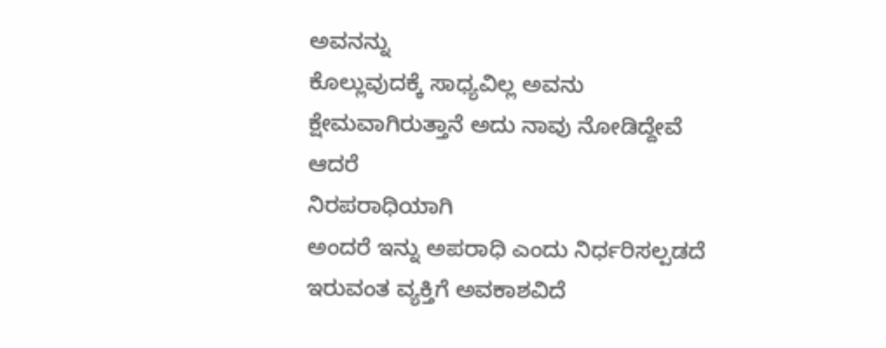ಅವನನ್ನು
ಕೊಲ್ಲುವುದಕ್ಕೆ ಸಾಧ್ಯವಿಲ್ಲ ಅವನು
ಕ್ಷೇಮವಾಗಿರುತ್ತಾನೆ ಅದು ನಾವು ನೋಡಿದ್ದೇವೆ
ಆದರೆ
ನಿರಪರಾಧಿಯಾಗಿ
ಅಂದರೆ ಇನ್ನು ಅಪರಾಧಿ ಎಂದು ನಿರ್ಧರಿಸಲ್ಪಡದೆ
ಇರುವಂತ ವ್ಯಕ್ತಿಗೆ ಅವಕಾಶವಿದೆ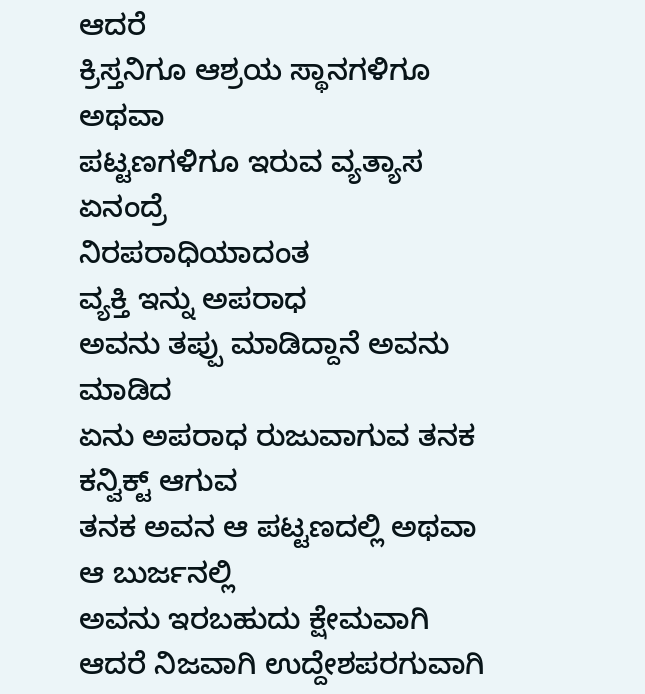ಆದರೆ
ಕ್ರಿಸ್ತನಿಗೂ ಆಶ್ರಯ ಸ್ಥಾನಗಳಿಗೂ ಅಥವಾ
ಪಟ್ಟಣಗಳಿಗೂ ಇರುವ ವ್ಯತ್ಯಾಸ ಏನಂದ್ರೆ
ನಿರಪರಾಧಿಯಾದಂತ
ವ್ಯಕ್ತಿ ಇನ್ನು ಅಪರಾಧ
ಅವನು ತಪ್ಪು ಮಾಡಿದ್ದಾನೆ ಅವನು ಮಾಡಿದ
ಏನು ಅಪರಾಧ ರುಜುವಾಗುವ ತನಕ ಕನ್ವಿಕ್ಟ್ ಆಗುವ
ತನಕ ಅವನ ಆ ಪಟ್ಟಣದಲ್ಲಿ ಅಥವಾ ಆ ಬುರ್ಜನಲ್ಲಿ
ಅವನು ಇರಬಹುದು ಕ್ಷೇಮವಾಗಿ
ಆದರೆ ನಿಜವಾಗಿ ಉದ್ದೇಶಪರಗುವಾಗಿ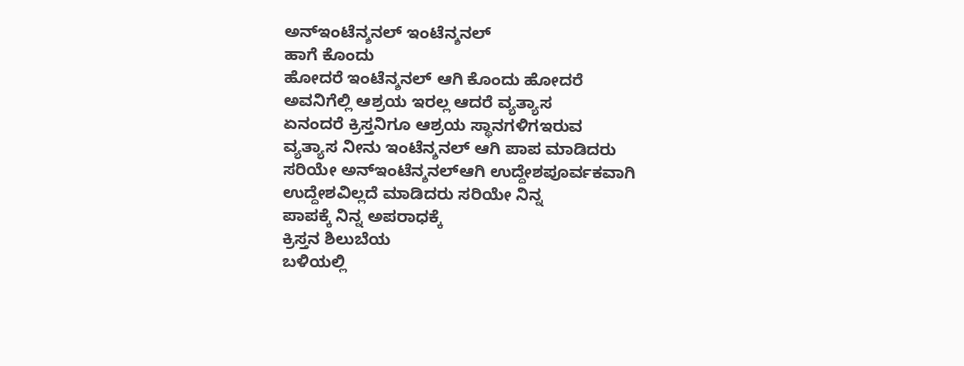ಅನ್ಇಂಟೆನ್ಶನಲ್ ಇಂಟೆನ್ಶನಲ್
ಹಾಗೆ ಕೊಂದು
ಹೋದರೆ ಇಂಟೆನ್ಶನಲ್ ಆಗಿ ಕೊಂದು ಹೋದರೆ
ಅವನಿಗೆಲ್ಲಿ ಆಶ್ರಯ ಇರಲ್ಲ ಆದರೆ ವ್ಯತ್ಯಾಸ
ಏನಂದರೆ ಕ್ರಿಸ್ತನಿಗೂ ಆಶ್ರಯ ಸ್ಥಾನಗಳಿಗಇರುವ
ವ್ಯತ್ಯಾಸ ನೀನು ಇಂಟೆನ್ಶನಲ್ ಆಗಿ ಪಾಪ ಮಾಡಿದರು
ಸರಿಯೇ ಅನ್ಇಂಟೆನ್ಶನಲ್ಆಗಿ ಉದ್ದೇಶಪೂರ್ವಕವಾಗಿ
ಉದ್ದೇಶವಿಲ್ಲದೆ ಮಾಡಿದರು ಸರಿಯೇ ನಿನ್ನ
ಪಾಪಕ್ಕೆ ನಿನ್ನ ಅಪರಾಧಕ್ಕೆ
ಕ್ರಿಸ್ತನ ಶಿಲುಬೆಯ
ಬಳಿಯಲ್ಲಿ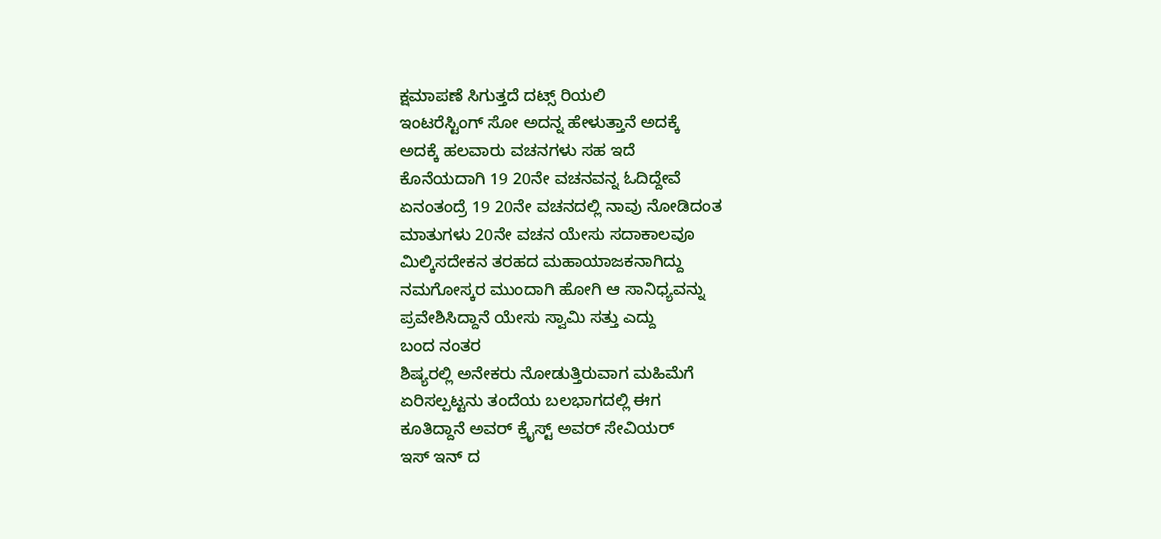ಕ್ಷಮಾಪಣೆ ಸಿಗುತ್ತದೆ ದಟ್ಸ್ ರಿಯಲಿ
ಇಂಟರೆಸ್ಟಿಂಗ್ ಸೋ ಅದನ್ನ ಹೇಳುತ್ತಾನೆ ಅದಕ್ಕೆ
ಅದಕ್ಕೆ ಹಲವಾರು ವಚನಗಳು ಸಹ ಇದೆ
ಕೊನೆಯದಾಗಿ 19 20ನೇ ವಚನವನ್ನ ಓದಿದ್ದೇವೆ
ಏನಂತಂದ್ರೆ 19 20ನೇ ವಚನದಲ್ಲಿ ನಾವು ನೋಡಿದಂತ
ಮಾತುಗಳು 20ನೇ ವಚನ ಯೇಸು ಸದಾಕಾಲವೂ
ಮಿಲ್ಕಿಸದೇಕನ ತರಹದ ಮಹಾಯಾಜಕನಾಗಿದ್ದು
ನಮಗೋಸ್ಕರ ಮುಂದಾಗಿ ಹೋಗಿ ಆ ಸಾನಿಧ್ಯವನ್ನು
ಪ್ರವೇಶಿಸಿದ್ದಾನೆ ಯೇಸು ಸ್ವಾಮಿ ಸತ್ತು ಎದ್ದು
ಬಂದ ನಂತರ
ಶಿಷ್ಯರಲ್ಲಿ ಅನೇಕರು ನೋಡುತ್ತಿರುವಾಗ ಮಹಿಮೆಗೆ
ಏರಿಸಲ್ಪಟ್ಟನು ತಂದೆಯ ಬಲಭಾಗದಲ್ಲಿ ಈಗ
ಕೂತಿದ್ದಾನೆ ಅವರ್ ಕ್ರೈಸ್ಟ್ ಅವರ್ ಸೇವಿಯರ್
ಇಸ್ ಇನ್ ದ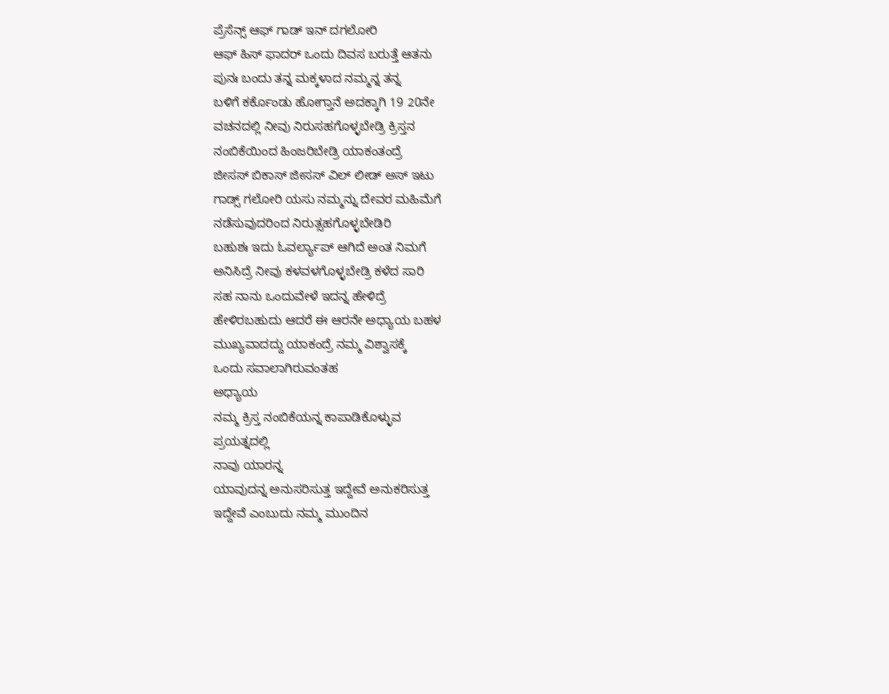ಪ್ರೆಸೆನ್ಸ್ ಆಫ್ ಗಾಡ್ ಇನ್ ದಗಲೋರಿ
ಆಫ್ ಹಿಸ್ ಫಾದರ್ ಒಂದು ದಿವಸ ಬರುತ್ತೆ ಆತನು
ಪುನಃ ಬಂದು ತನ್ನ ಮಕ್ಕಳಾದ ನಮ್ಮನ್ನ ತನ್ನ
ಬಳಿಗೆ ಕರ್ಕೊಂಡು ಹೋಗ್ತಾನೆ ಅದಕ್ಕಾಗಿ 19 20ನೇ
ವಚನದಲ್ಲಿ ನೀವು ನಿರುಸಹಗೊಳ್ಳಬೇಡ್ರಿ ಕ್ರಿಸ್ತನ
ನಂಬಿಕೆಯಿಂದ ಹಿಂಜರಿಬೇಡ್ರಿ ಯಾಕಂತಂದ್ರೆ
ಜೀಸಸ್ ಬಿಕಾಸ್ ಜೀಸಸ್ ವಿಲ್ ಲೀಡ್ ಅಸ್ ಇಟು
ಗಾಡ್ಸ್ ಗಲೋರಿ ಯಸು ನಮ್ಮನ್ನು ದೇವರ ಮಹಿಮೆಗೆ
ನಡೆಸುವುದರಿಂದ ನಿರುತ್ಸಹಗೊಳ್ಳಬೇಡಿರಿ
ಬಹುಶಃ ಇದು ಓವರ್ಲ್ಯಾಪ್ ಆಗಿದೆ ಅಂತ ನಿಮಗೆ
ಅನಿಸಿದ್ರೆ ನೀವು ಕಳವಳಗೊಳ್ಳಬೇಡ್ರಿ ಕಳೆದ ಸಾರಿ
ಸಹ ನಾನು ಒಂದುವೇಳೆ ಇದನ್ನ ಹೇಳಿದ್ರೆ
ಹೇಳಿರಬಹುದು ಆದರೆ ಈ ಆರನೇ ಅಧ್ಯಾಯ ಬಹಳ
ಮುಖ್ಯವಾದದ್ದು ಯಾಕಂದ್ರೆ ನಮ್ಮ ವಿಶ್ವಾಸಕ್ಕೆ
ಒಂದು ಸವಾಲಾಗಿರುವಂತಹ
ಅಧ್ಯಾಯ
ನಮ್ಮ ಕ್ರಿಸ್ತ ನಂಬಿಕೆಯನ್ನ ಕಾಪಾಡಿಕೊಳ್ಳುವ
ಪ್ರಯತ್ನದಲ್ಲಿ
ನಾವು ಯಾರನ್ನ
ಯಾವುದನ್ನ ಅನುಸರಿಸುತ್ತ ಇದ್ದೇವೆ ಅನುಕರಿಸುತ್ತ
ಇದ್ದೇವೆ ಎಂಬುದು ನಮ್ಮ ಮುಂದಿನ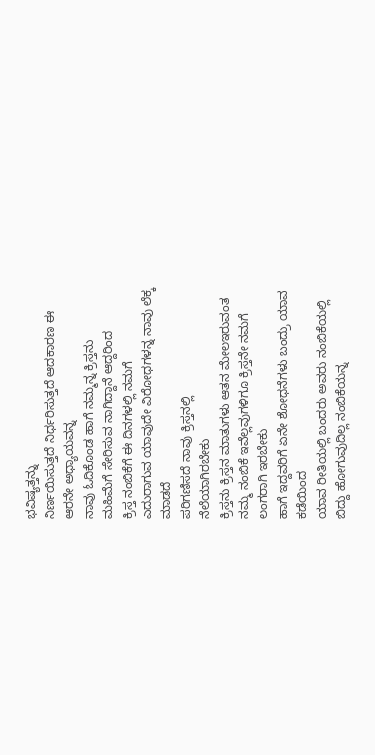ಭವಿಷ್ಯತ್ತನ್ನು
ನಿರ್ಣಯಿಸುತ್ತದೆ ನಿರ್ಧರಿಸುತ್ತದೆ ಆದಕಾರಣ ಈ
ಆರನೇ ಅಧ್ಯಾಯವನ್ನ
ನಾವು ಓದಿಕೊಂಡ ಹಾಗೆ ನಮ್ಮನ್ನ ಕ್ರಿಸ್ತನು
ಮಹಿಮೆಗೆ ಸೇರಿಸುವ ನಾಗಿದ್ದಾನೆ ಆದ್ದರಿಂದ
ಕ್ರಿಸ್ತ ನಂಬಿಕೆಗೆ ಈ ದಿನಗಳಲ್ಲಿ ನಮಗೆ
ಎದುರಾಗುವ ಯಾವುದೇ ವಿರೋಧಗಳನ್ನ ನಾವು ಲೆಕ್ಕ
ಮಾಡದೆ
ಪರಿಗಣಿಸದೆ ನಾವು ಕ್ರಿಸ್ತನಲ್ಲಿ
ನೆಲೆಯಾಗಿರಬೇಕು
ಕ್ರಿಸ್ತನು ಕ್ರಿಸ್ತನ ಮಾತುಗಳು ಆತನ ಮೇಲಇರುವಂತ
ನಮ್ಮ ನಂಬಿಕೆ ಇವೆಲ್ಲವುಗಳಿಗೂ ಕ್ರಿಸ್ತನೇ ನಮಗೆ
ಲಂಗರಾಗಿ ಇರಬೇಕು
ಹಾಗೆ ಇದ್ದವರಿಗೆ ಏನೇ ಶೋಧನೆಗಳು ಬಂದ್ರು ಯಾವ
ಕಡೆಯಿಂದ
ಯಾವ ರೀತಿಯಲ್ಲಿ ಬಂದರು ಅವರು ನಂಬಿಕೆಯಲ್ಲಿ
ಬಿದ್ದು ಹೋಗುವುದಿಲ್ಲ ನಂಬಿಕೆಯನ್ನ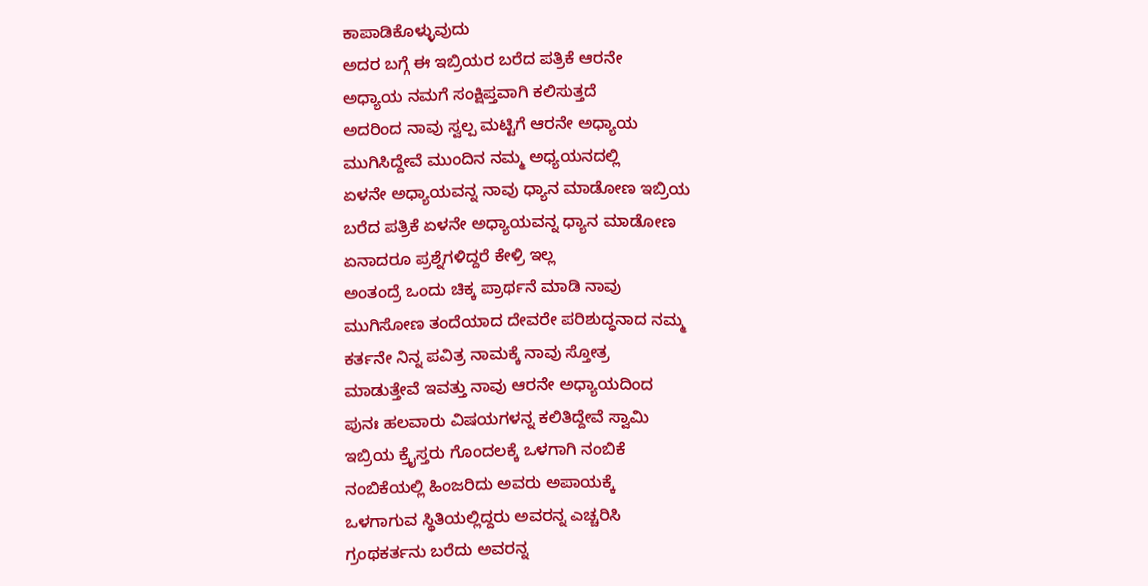ಕಾಪಾಡಿಕೊಳ್ಳುವುದು
ಅದರ ಬಗ್ಗೆ ಈ ಇಬ್ರಿಯರ ಬರೆದ ಪತ್ರಿಕೆ ಆರನೇ
ಅಧ್ಯಾಯ ನಮಗೆ ಸಂಕ್ಷಿಪ್ತವಾಗಿ ಕಲಿಸುತ್ತದೆ
ಅದರಿಂದ ನಾವು ಸ್ವಲ್ಪ ಮಟ್ಟಿಗೆ ಆರನೇ ಅಧ್ಯಾಯ
ಮುಗಿಸಿದ್ದೇವೆ ಮುಂದಿನ ನಮ್ಮ ಅಧ್ಯಯನದಲ್ಲಿ
ಏಳನೇ ಅಧ್ಯಾಯವನ್ನ ನಾವು ಧ್ಯಾನ ಮಾಡೋಣ ಇಬ್ರಿಯ
ಬರೆದ ಪತ್ರಿಕೆ ಏಳನೇ ಅಧ್ಯಾಯವನ್ನ ಧ್ಯಾನ ಮಾಡೋಣ
ಏನಾದರೂ ಪ್ರಶ್ನೆಗಳಿದ್ದರೆ ಕೇಳ್ರಿ ಇಲ್ಲ
ಅಂತಂದ್ರೆ ಒಂದು ಚಿಕ್ಕ ಪ್ರಾರ್ಥನೆ ಮಾಡಿ ನಾವು
ಮುಗಿಸೋಣ ತಂದೆಯಾದ ದೇವರೇ ಪರಿಶುದ್ಧನಾದ ನಮ್ಮ
ಕರ್ತನೇ ನಿನ್ನ ಪವಿತ್ರ ನಾಮಕ್ಕೆ ನಾವು ಸ್ತೋತ್ರ
ಮಾಡುತ್ತೇವೆ ಇವತ್ತು ನಾವು ಆರನೇ ಅಧ್ಯಾಯದಿಂದ
ಪುನಃ ಹಲವಾರು ವಿಷಯಗಳನ್ನ ಕಲಿತಿದ್ದೇವೆ ಸ್ವಾಮಿ
ಇಬ್ರಿಯ ಕ್ರೈಸ್ತರು ಗೊಂದಲಕ್ಕೆ ಒಳಗಾಗಿ ನಂಬಿಕೆ
ನಂಬಿಕೆಯಲ್ಲಿ ಹಿಂಜರಿದು ಅವರು ಅಪಾಯಕ್ಕೆ
ಒಳಗಾಗುವ ಸ್ಥಿತಿಯಲ್ಲಿದ್ದರು ಅವರನ್ನ ಎಚ್ಚರಿಸಿ
ಗ್ರಂಥಕರ್ತನು ಬರೆದು ಅವರನ್ನ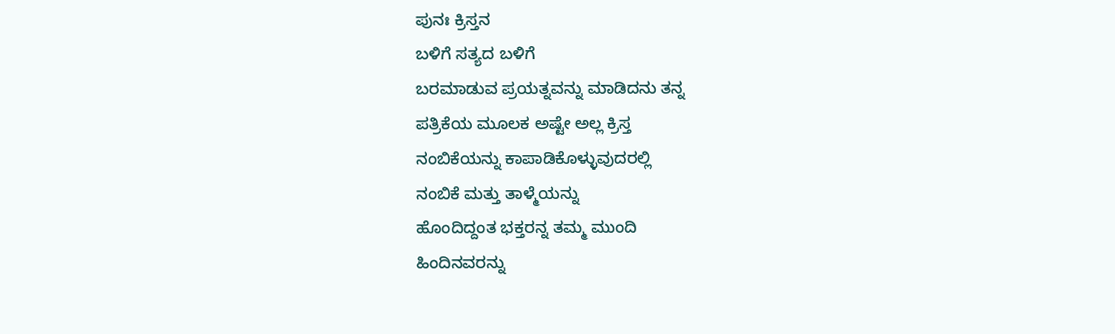ಪುನಃ ಕ್ರಿಸ್ತನ
ಬಳಿಗೆ ಸತ್ಯದ ಬಳಿಗೆ
ಬರಮಾಡುವ ಪ್ರಯತ್ನವನ್ನು ಮಾಡಿದನು ತನ್ನ
ಪತ್ರಿಕೆಯ ಮೂಲಕ ಅಷ್ಟೇ ಅಲ್ಲ ಕ್ರಿಸ್ತ
ನಂಬಿಕೆಯನ್ನು ಕಾಪಾಡಿಕೊಳ್ಳುವುದರಲ್ಲಿ
ನಂಬಿಕೆ ಮತ್ತು ತಾಳ್ಮೆಯನ್ನು
ಹೊಂದಿದ್ದಂತ ಭಕ್ತರನ್ನ ತಮ್ಮ ಮುಂದಿ
ಹಿಂದಿನವರನ್ನು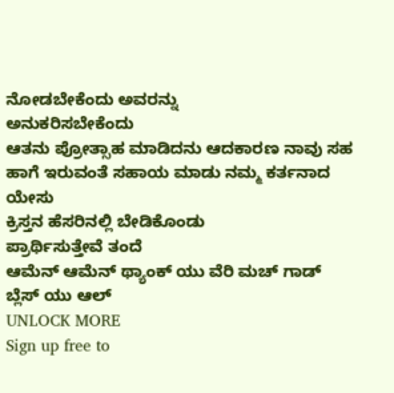ನೋಡಬೇಕೆಂದು ಅವರನ್ನು
ಅನುಕರಿಸಬೇಕೆಂದು
ಆತನು ಪ್ರೋತ್ಸಾಹ ಮಾಡಿದನು ಆದಕಾರಣ ನಾವು ಸಹ
ಹಾಗೆ ಇರುವಂತೆ ಸಹಾಯ ಮಾಡು ನಮ್ಮ ಕರ್ತನಾದ ಯೇಸು
ಕ್ರಿಸ್ತನ ಹೆಸರಿನಲ್ಲಿ ಬೇಡಿಕೊಂಡು
ಪ್ರಾರ್ಥಿಸುತ್ತೇವೆ ತಂದೆ
ಆಮೆನ್ ಆಮೆನ್ ಥ್ಯಾಂಕ್ ಯು ವೆರಿ ಮಚ್ ಗಾಡ್
ಬ್ಲೆಸ್ ಯು ಆಲ್
UNLOCK MORE
Sign up free to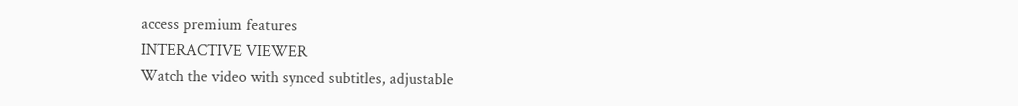access premium features
INTERACTIVE VIEWER
Watch the video with synced subtitles, adjustable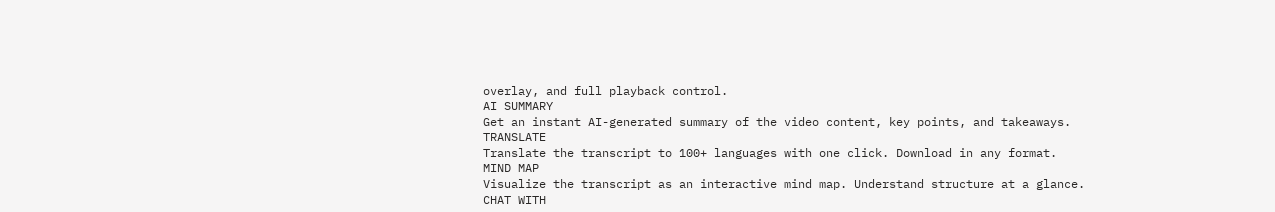overlay, and full playback control.
AI SUMMARY
Get an instant AI-generated summary of the video content, key points, and takeaways.
TRANSLATE
Translate the transcript to 100+ languages with one click. Download in any format.
MIND MAP
Visualize the transcript as an interactive mind map. Understand structure at a glance.
CHAT WITH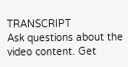TRANSCRIPT
Ask questions about the video content. Get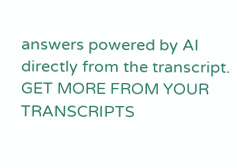answers powered by AI directly from the transcript.
GET MORE FROM YOUR TRANSCRIPTS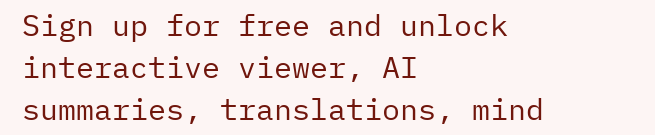Sign up for free and unlock interactive viewer, AI summaries, translations, mind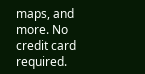maps, and more. No credit card required.